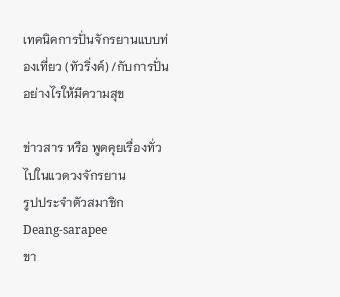เทคนิคการปั่นจักรยานแบบท่องเที่ยว (ทัวริ่งค์) /กับการปั่นอย่างไรให้มีความสุข

ข่าวสาร หรือ พูดคุยเรื่องทั่วไปในแวดวงจักรยาน
รูปประจำตัวสมาชิก
Deang-sarapee
ขา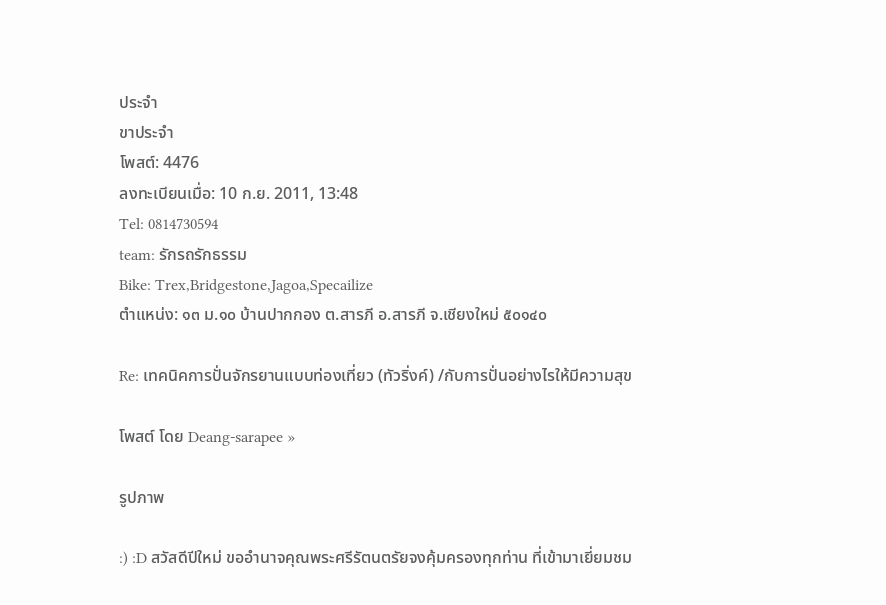ประจำ
ขาประจำ
โพสต์: 4476
ลงทะเบียนเมื่อ: 10 ก.ย. 2011, 13:48
Tel: 0814730594
team: รักรถรักธรรม
Bike: Trex,Bridgestone,Jagoa,Specailize
ตำแหน่ง: ๑๓ ม.๑๐ บ้านปากกอง ต.สารภี อ.สารภี จ.เชียงใหม่ ๕๐๑๔๐

Re: เทคนิคการปั่นจักรยานแบบท่องเที่ยว (ทัวริ่งค์) /กับการปั่นอย่างไรให้มีความสุข

โพสต์ โดย Deang-sarapee »

รูปภาพ

:) :D สวัสดีปีใหม่ ขออำนาจคุณพระศรีรัตนตรัยจงคุ้มครองทุกท่าน ที่เข้ามาเยี่ยมชม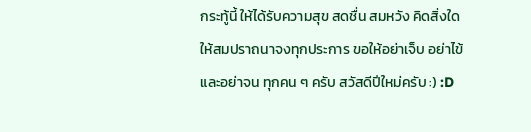กระทู้นี้ ให้ได้รับความสุข สดชื่น สมหวัง คิดสิ่งใดให้สมปราถนาจงทุกประการ ขอให้อย่าเจ็บ อย่าไข้และอย่าจน ทุกคน ๆ ครับ สวัสดีปีใหม่ครับ :) :D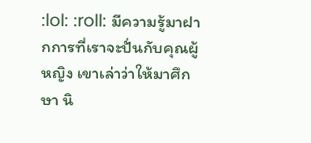:lol: :roll: มีความรู้มาฝากการที่เราจะปั่นกับคุณผู้หญิง เขาเล่าว่าให้มาศึกษา นิ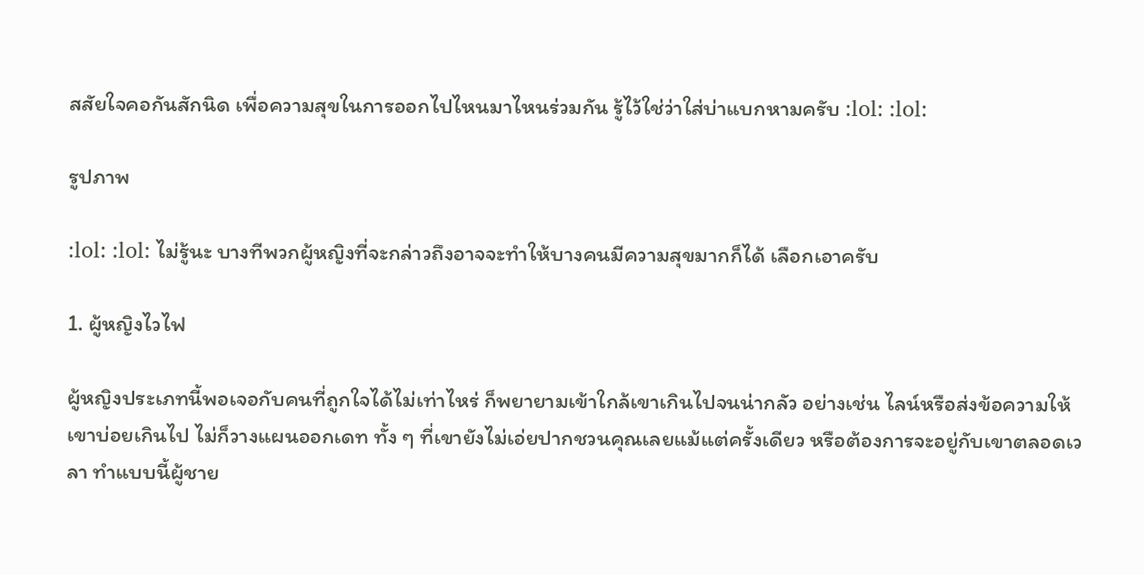สสัยใจคอกันสักนิด เพื่อความสุขในการออกไปไหนมาไหนร่วมกัน รู้ไว้ใช่ว่าใส่บ่าแบกหามครับ :lol: :lol:

รูปภาพ

:lol: :lol: ไม่รู้นะ บางทีพวกผู้หญิงที่จะกล่าวถึงอาจจะทำให้บางคนมีความสุขมากก็ได้ เลือกเอาครับ

1. ผู้หญิงไวไฟ

ผู้หญิงประเภทนี้พอเจอกับคนที่ถูกใจได้ไม่เท่าไหร่ ก็พยายามเข้าใกล้เขาเกินไปจนน่ากลัว อย่างเช่น ไลน์หรือส่งข้อความให้เขาบ่อยเกินไป ไม่ก็วางแผนออกเดท ทั้ง ๆ ที่เขายังไม่เอ่ยปากชวนคุณเลยแม้แต่ครั้งเดียว หรือต้องการจะอยู่กับเขาตลอดเวลา ทำแบบนี้ผู้ชาย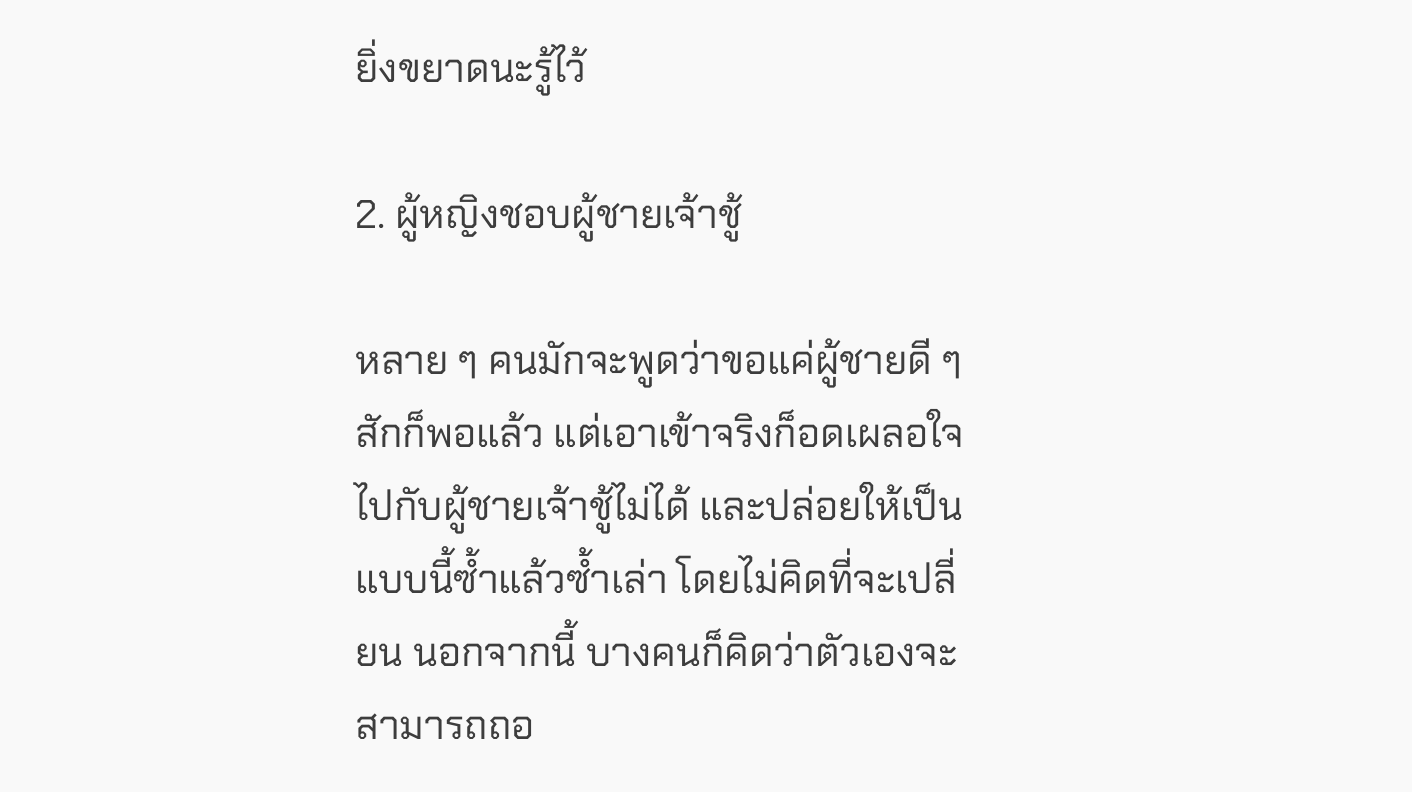ยิ่งขยาดนะรู้ไว้

2. ผู้หญิงชอบผู้ชายเจ้าชู้

หลาย ๆ คนมักจะพูดว่าขอแค่ผู้ชายดี ๆ สักก็พอแล้ว แต่เอาเข้าจริงก็อดเผลอใจไปกับผู้ชายเจ้าชู้ไม่ได้ และปล่อยให้เป็นแบบนี้ซ้ำแล้วซ้ำเล่า โดยไม่คิดที่จะเปลี่ยน นอกจากนี้ บางคนก็คิดว่าตัวเองจะสามารถถอ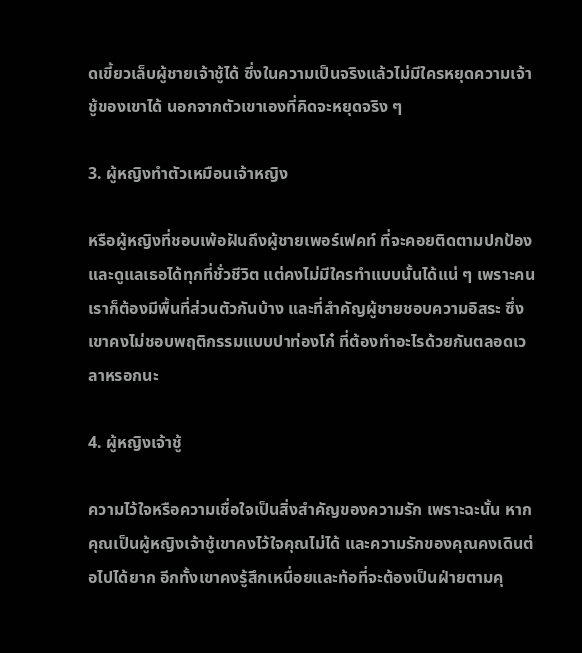ดเขี้ยวเล็บผู้ชายเจ้าชู้ได้ ซึ่งในความเป็นจริงแล้วไม่มีใครหยุดความเจ้าชู้ของเขาได้ นอกจากตัวเขาเองที่คิดจะหยุดจริง ๆ

3. ผู้หญิงทำตัวเหมือนเจ้าหญิง

หรือผู้หญิงที่ชอบเพ้อฝันถึงผู้ชายเพอร์เฟคท์ ที่จะคอยติดตามปกป้องและดูแลเธอได้ทุกที่ชั่วชีวิต แต่คงไม่มีใครทำแบบนั้นได้แน่ ๆ เพราะคนเราก็ต้องมีพื้นที่ส่วนตัวกันบ้าง และที่สำคัญผู้ชายชอบความอิสระ ซึ่งเขาคงไม่ชอบพฤติกรรมแบบปาท่องโก๋ ที่ต้องทำอะไรด้วยกันตลอดเวลาหรอกนะ

4. ผู้หญิงเจ้าชู้

ความไว้ใจหรือความเชื่อใจเป็นสิ่งสำคัญของความรัก เพราะฉะนั้น หากคุณเป็นผู้หญิงเจ้าชู้เขาคงไว้ใจคุณไม่ได้ และความรักของคุณคงเดินต่อไปได้ยาก อีกทั้งเขาคงรู้สึกเหนื่อยและท้อที่จะต้องเป็นฝ่ายตามคุ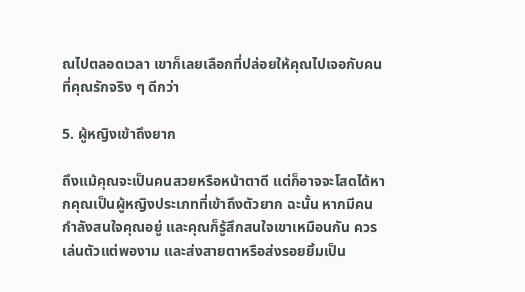ณไปตลอดเวลา เขาก็เลยเลือกที่ปล่อยให้คุณไปเจอกับคนที่คุณรักจริง ๆ ดีกว่า

5. ผู้หญิงเข้าถึงยาก

ถึงแม้คุณจะเป็นคนสวยหรือหน้าตาดี แต่ก็อาจจะโสดได้หากคุณเป็นผู้หญิงประเภทที่เข้าถึงตัวยาก ฉะนั้น หากมีคนกำลังสนใจคุณอยู่ และคุณก็รู้สึกสนใจเขาเหมือนกัน ควรเล่นตัวแต่พองาม และส่งสายตาหรือส่งรอยยิ้มเป็น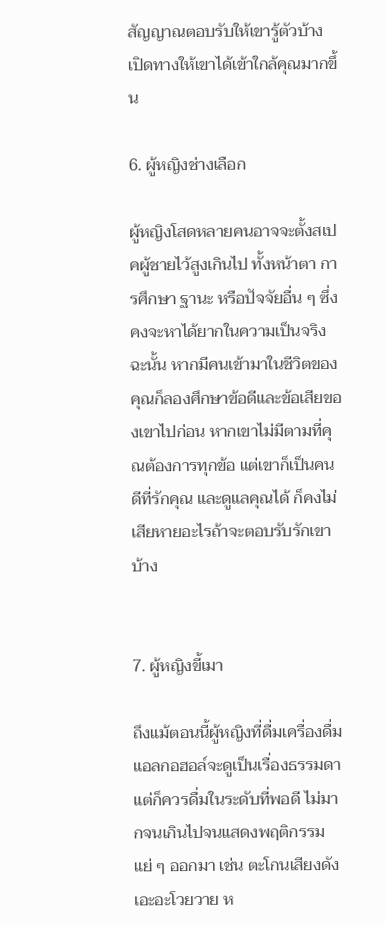สัญญาณตอบรับให้เขารู้ตัวบ้าง เปิดทางให้เขาได้เข้าใกล้คุณมากขึ้น

6. ผู้หญิงช่างเลือก

ผู้หญิงโสดหลายคนอาจจะตั้งสเปคผู้ชายไว้สูงเกินไป ทั้งหน้าตา การศึกษา ฐานะ หรือปัจจัยอื่น ๆ ซึ่งคงจะหาได้ยากในความเป็นจริง ฉะนั้น หากมีคนเข้ามาในชีวิตของคุณก็ลองศึกษาข้อดีและข้อเสียของเขาไปก่อน หากเขาไม่มีตามที่คุณต้องการทุกข้อ แต่เขาก็เป็นคนดีที่รักคุณ และดูแลคุณได้ ก็คงไม่เสียหายอะไรถ้าจะตอบรับรักเขาบ้าง


7. ผู้หญิงขี้เมา

ถึงแม้ตอนนี้ผู้หญิงที่ดื่มเครื่องดื่มแอลกอฮอล์จะดูเป็นเรื่องธรรมดา แต่ก็ควรดื่มในระดับที่พอดี ไม่มากจนเกินไปจนแสดงพฤติกรรมแย่ ๆ ออกมา เช่น ตะโกนเสียงดัง เอะอะโวยวาย ห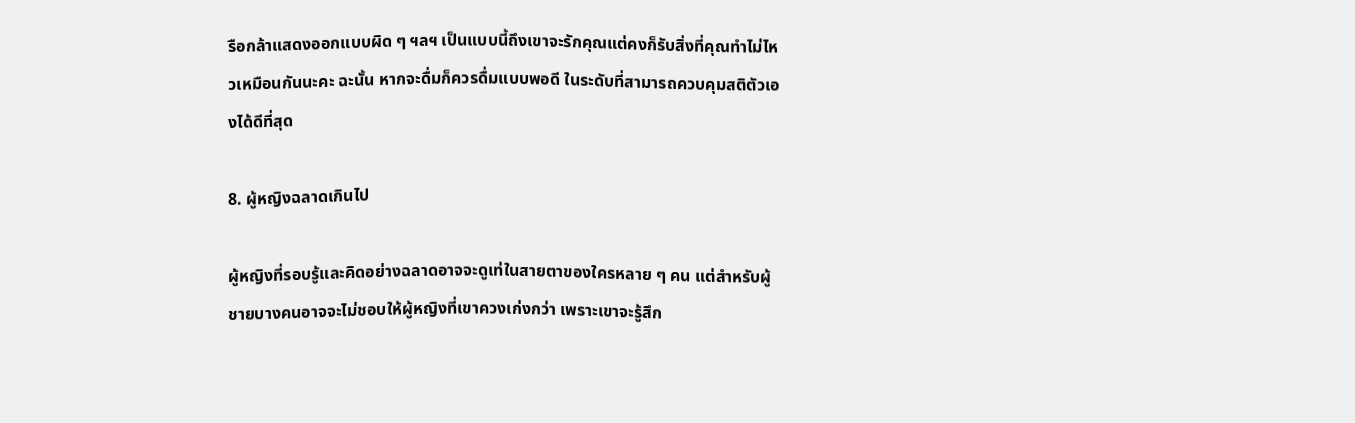รือกล้าแสดงออกแบบผิด ๆ ฯลฯ เป็นแบบนี้ถึงเขาจะรักคุณแต่คงก็รับสิ่งที่คุณทำไม่ไหวเหมือนกันนะคะ ฉะนั้น หากจะดื่มก็ควรดื่มแบบพอดี ในระดับที่สามารถควบคุมสติตัวเองได้ดีที่สุด

8. ผู้หญิงฉลาดเกินไป

ผู้หญิงที่รอบรู้และคิดอย่างฉลาดอาจจะดูเท่ในสายตาของใครหลาย ๆ คน แต่สำหรับผู้ชายบางคนอาจจะไม่ชอบให้ผู้หญิงที่เขาควงเก่งกว่า เพราะเขาจะรู้สึก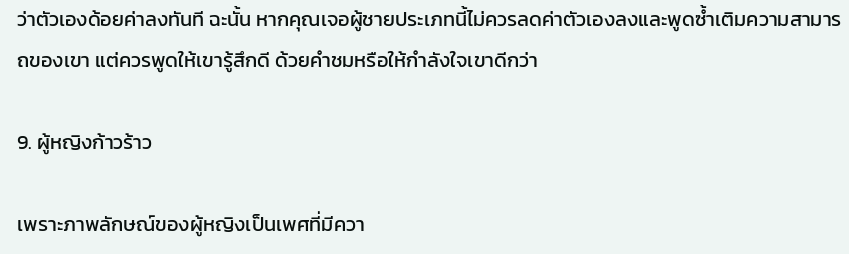ว่าตัวเองด้อยค่าลงทันที ฉะนั้น หากคุณเจอผู้ชายประเภทนี้ไม่ควรลดค่าตัวเองลงและพูดซ้ำเติมความสามารถของเขา แต่ควรพูดให้เขารู้สึกดี ด้วยคำชมหรือให้กำลังใจเขาดีกว่า

9. ผู้หญิงก้าวร้าว

เพราะภาพลักษณ์ของผู้หญิงเป็นเพศที่มีควา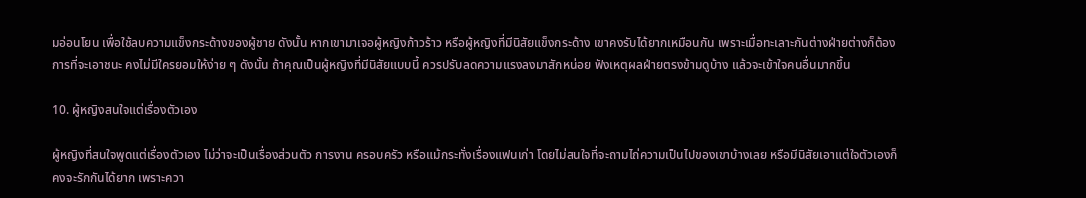มอ่อนโยน เพื่อใช้ลบความแข็งกระด้างของผู้ชาย ดังนั้น หากเขามาเจอผู้หญิงก้าวร้าว หรือผู้หญิงที่มีนิสัยแข็งกระด้าง เขาคงรับได้ยากเหมือนกัน เพราะเมื่อทะเลาะกันต่างฝ่ายต่างก็ต้องการที่จะเอาชนะ คงไม่มีใครยอมให้ง่าย ๆ ดังนั้น ถ้าคุณเป็นผู้หญิงที่มีนิสัยแบบนี้ ควรปรับลดความแรงลงมาสักหน่อย ฟังเหตุผลฝ่ายตรงข้ามดูบ้าง แล้วจะเข้าใจคนอื่นมากขึ้น

10. ผู้หญิงสนใจแต่เรื่องตัวเอง

ผู้หญิงที่สนใจพูดแต่เรื่องตัวเอง ไม่ว่าจะเป็นเรื่องส่วนตัว การงาน ครอบครัว หรือแม้กระทั่งเรื่องแฟนเก่า โดยไม่สนใจที่จะถามไถ่ความเป็นไปของเขาบ้างเลย หรือมีนิสัยเอาแต่ใจตัวเองก็คงจะรักกันได้ยาก เพราะควา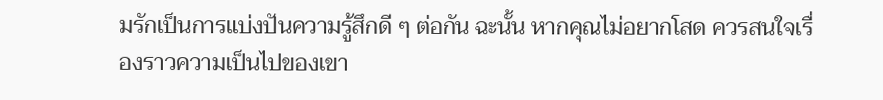มรักเป็นการแบ่งปันความรู้สึกดี ๆ ต่อกัน ฉะนั้น หากคุณไม่อยากโสด ควรสนใจเรื่องราวความเป็นไปของเขา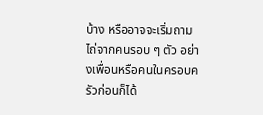บ้าง หรืออาจจะเริ่มถามไถ่จากคนรอบ ๆ ตัว อย่างเพื่อนหรือคนในครอบครัวก่อนก็ได้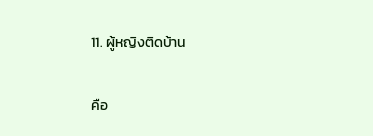11. ผู้หญิงติดบ้าน

คือ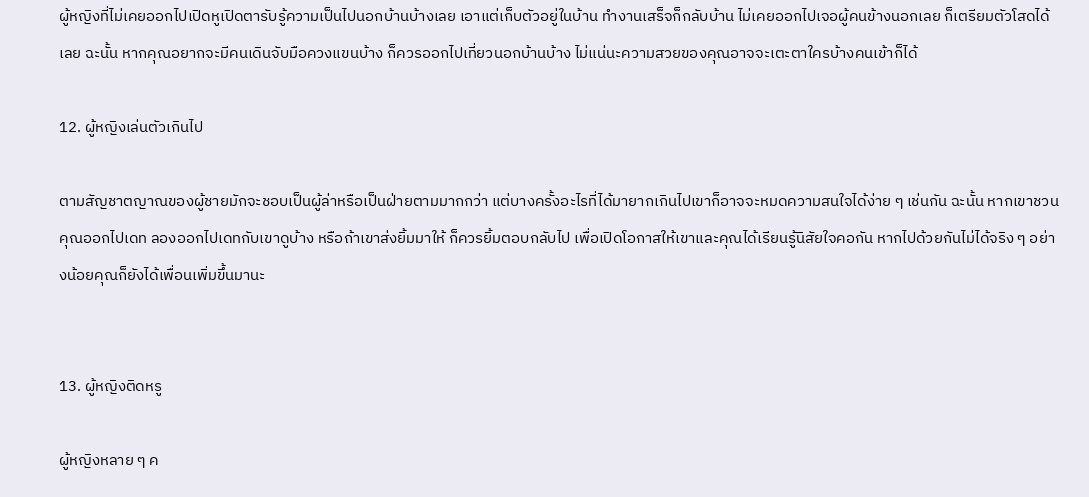ผู้หญิงที่ไม่เคยออกไปเปิดหูเปิดตารับรู้ความเป็นไปนอกบ้านบ้างเลย เอาแต่เก็บตัวอยู่ในบ้าน ทำงานเสร็จก็กลับบ้าน ไม่เคยออกไปเจอผู้คนข้างนอกเลย ก็เตรียมตัวโสดได้เลย ฉะนั้น หากคุณอยากจะมีคนเดินจับมือควงแขนบ้าง ก็ควรออกไปเที่ยวนอกบ้านบ้าง ไม่แน่นะความสวยของคุณอาจจะเตะตาใครบ้างคนเข้าก็ได้

12. ผู้หญิงเล่นตัวเกินไป

ตามสัญชาตญาณของผู้ชายมักจะชอบเป็นผู้ล่าหรือเป็นฝ่ายตามมากกว่า แต่บางครั้งอะไรที่ได้มายากเกินไปเขาก็อาจจะหมดความสนใจได้ง่าย ๆ เช่นกัน ฉะนั้น หากเขาชวนคุณออกไปเดท ลองออกไปเดทกับเขาดูบ้าง หรือถ้าเขาส่งยิ้มมาให้ ก็ควรยิ้มตอบกลับไป เพื่อเปิดโอกาสให้เขาและคุณได้เรียนรู้นิสัยใจคอกัน หากไปด้วยกันไม่ได้จริง ๆ อย่างน้อยคุณก็ยังได้เพื่อนเพิ่มขึ้นมานะ


13. ผู้หญิงติดหรู

ผู้หญิงหลาย ๆ ค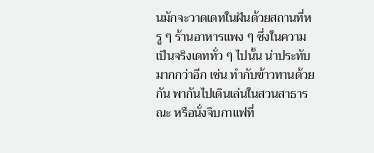นมักจะวาดเดทในฝันด้วยสถานที่หรู ๆ ร้านอาหารแพง ๆ ซึ่งในความเป็นจริงเดททั่ว ๆ ไปนั้น น่าประทับมากกว่าอีก เช่น ทำกับข้าวทานด้วยกัน พากันไปเดินเล่นในสวนสาธารณะ หรือนั่งจิบกาแฟที่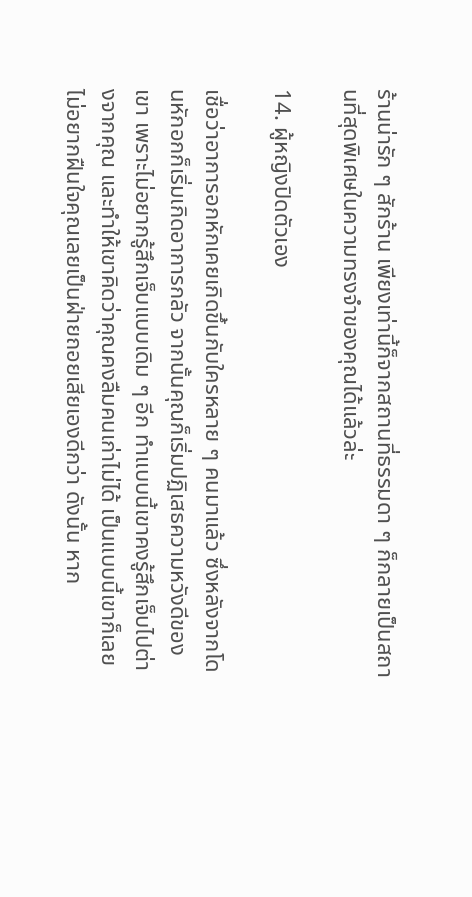ร้านน่ารัก ๆ สักร้าน เพียงเท่านี้ก็จากสถานที่ธรรมดา ๆ ก็กลายเป็นสถานที่สุดพิเศษในความทรงจำของคุณได้แล้วล่ะ

14. ผู้หญิงปิดตัวเอง

เชื่อว่าอาการอกหักเคยเกิดขึ้นกับใครหลาย ๆ คนมาแล้ว ซึ่งหลังจากโดนหักอกก็เริ่มเกิดอาการกลัว จากนั้นคุณก็เริ่มปฏิเสธความหวังดีของเขา เพราะไม่อยากรู้สึกเจ็บแบบเดิม ๆ อีก ทำแบบนี้เขาคงรู้สึกเจ็บไปต่างจากคุณ และทำให้เขาคิดว่าคุณคงลืมคนเก่าไม่ได้ เป็นแบบนี้เขาก็เลยไม่อยากฝืนใจคุณเลยเป็นฝ่ายถอยเสียเองดีกว่า ดังนั้น หาก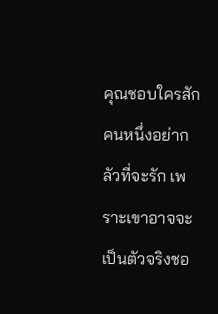คุณชอบใครสักคนหนึ่งอย่ากลัวที่จะรัก เพราะเขาอาจจะเป็นตัวจริงชอ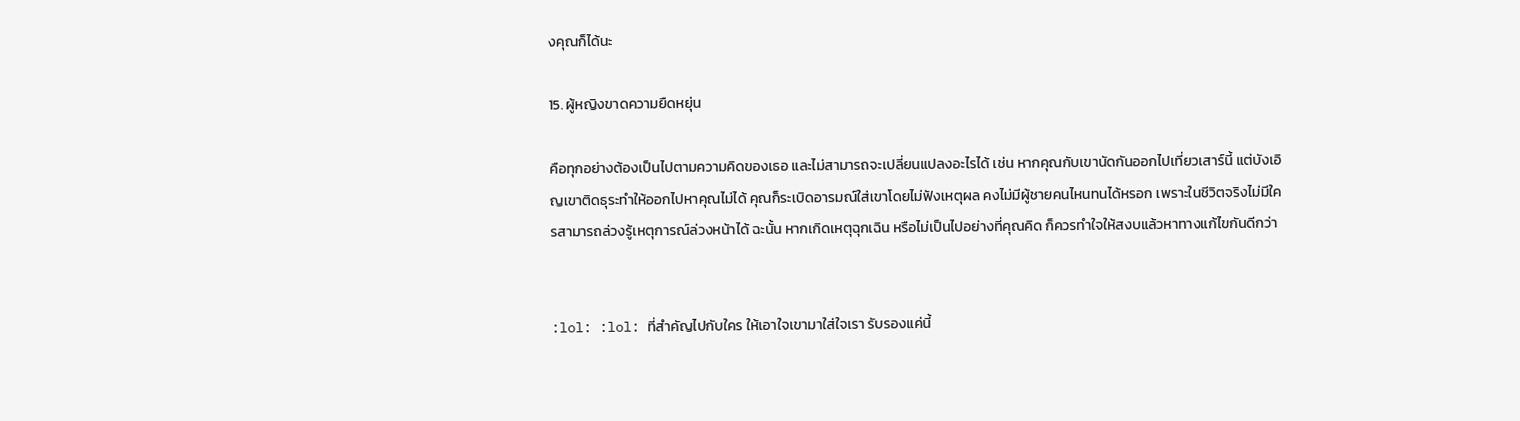งคุณก็ได้นะ

15. ผู้หญิงขาดความยืดหยุ่น

คือทุกอย่างต้องเป็นไปตามความคิดของเธอ และไม่สามารถจะเปลี่ยนแปลงอะไรได้ เช่น หากคุณกับเขานัดกันออกไปเที่ยวเสาร์นี้ แต่บังเอิญเขาติดธุระทำให้ออกไปหาคุณไม่ได้ คุณก็ระเบิดอารมณ์ใส่เขาโดยไม่ฟังเหตุผล คงไม่มีผู้ชายคนไหนทนได้หรอก เพราะในชีวิตจริงไม่มีใครสามารถล่วงรู้เหตุการณ์ล่วงหน้าได้ ฉะนั้น หากเกิดเหตุฉุกเฉิน หรือไม่เป็นไปอย่างที่คุณคิด ก็ควรทำใจให้สงบแล้วหาทางแก้ไขกันดีกว่า


:lol: :lol: ที่สำคัญไปกับใคร ให้เอาใจเขามาใส่ใจเรา รับรองแค่นี้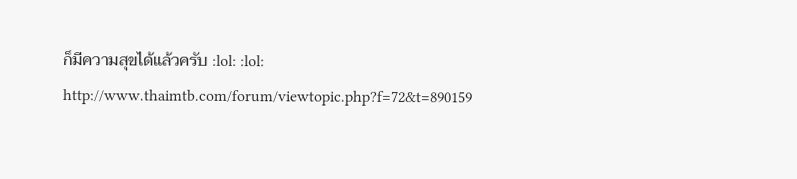ก็มีความสุขได้แล้วครับ :lol: :lol:
http://www.thaimtb.com/forum/viewtopic.php?f=72&t=890159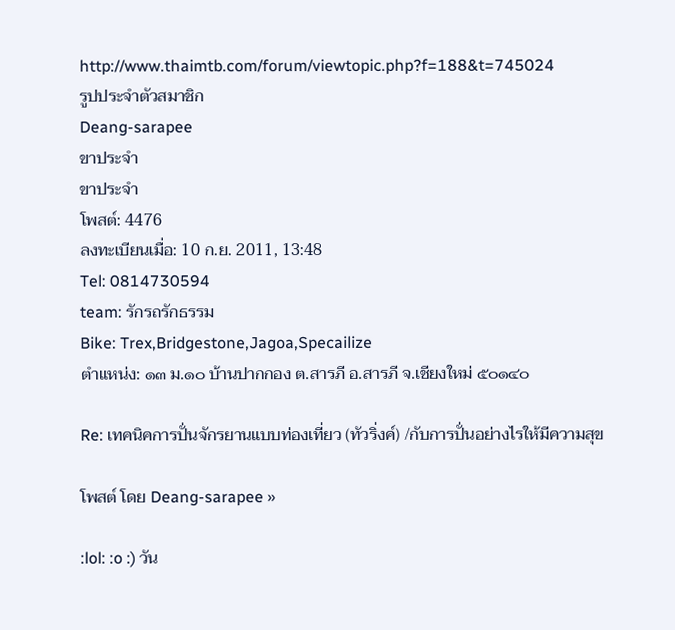http://www.thaimtb.com/forum/viewtopic.php?f=188&t=745024
รูปประจำตัวสมาชิก
Deang-sarapee
ขาประจำ
ขาประจำ
โพสต์: 4476
ลงทะเบียนเมื่อ: 10 ก.ย. 2011, 13:48
Tel: 0814730594
team: รักรถรักธรรม
Bike: Trex,Bridgestone,Jagoa,Specailize
ตำแหน่ง: ๑๓ ม.๑๐ บ้านปากกอง ต.สารภี อ.สารภี จ.เชียงใหม่ ๕๐๑๔๐

Re: เทคนิคการปั่นจักรยานแบบท่องเที่ยว (ทัวริ่งค์) /กับการปั่นอย่างไรให้มีความสุข

โพสต์ โดย Deang-sarapee »

:lol: :o :) วัน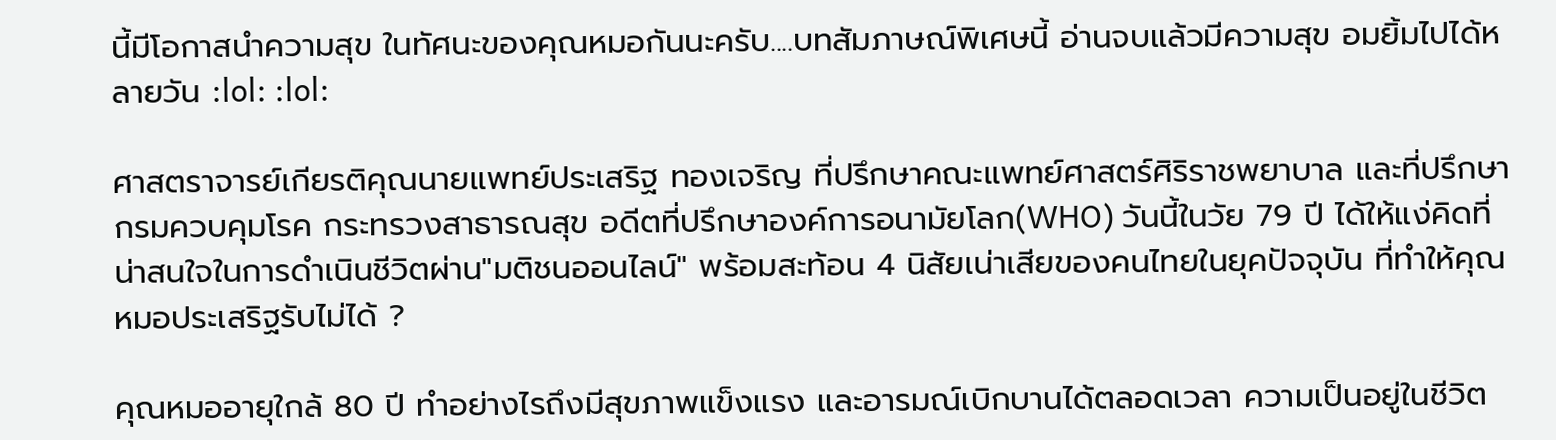นี้มีโอกาสนำความสุข ในทัศนะของคุณหมอกันนะครับ....บทสัมภาษณ์พิเศษนี้ อ่านจบแล้วมีความสุข อมยิ้มไปได้หลายวัน :lol: :lol:

ศาสตราจารย์เกียรติคุณนายแพทย์ประเสริฐ ทองเจริญ ที่ปรึกษาคณะแพทย์ศาสตร์ศิริราชพยาบาล และที่ปรึกษากรมควบคุมโรค กระทรวงสาธารณสุข อดีตที่ปรึกษาองค์การอนามัยโลก(WHO) วันนี้ในวัย 79 ปี ได้ให้แง่คิดที่น่าสนใจในการดำเนินชีวิตผ่าน"มติชนออนไลน์" พร้อมสะท้อน 4 นิสัยเน่าเสียของคนไทยในยุคปัจจุบัน ที่ทำให้คุณหมอประเสริฐรับไม่ได้ ?

คุณหมออายุใกล้ 80 ปี ทำอย่างไรถึงมีสุขภาพแข็งแรง และอารมณ์เบิกบานได้ตลอดเวลา ความเป็นอยู่ในชีวิต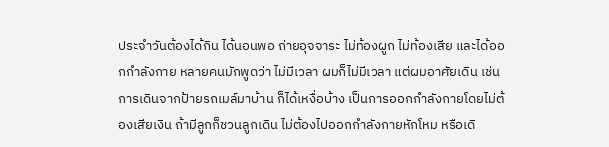ประจำวันต้องได้กิน ได้นอนพอ ถ่ายอุจจาระ ไม่ท้องผูก ไม่ท้องเสีย และได้ออกกำลังกาย หลายคนมักพูดว่า ไม่มีเวลา ผมก็ไม่มีเวลา แต่ผมอาศัยเดิน เช่น การเดินจากป้ายรถเมล์มาบ้าน ก็ได้เหงื่อบ้าง เป็นการออกกำลังกายโดยไม่ต้องเสียเงิน ถ้ามีลูกก็ชวนลูกเดิน ไม่ต้องไปออกกำลังกายหักโหม หรือเดิ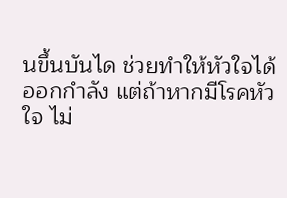นขึ้นบันได ช่วยทำให้หัวใจได้ออกกำลัง แต่ถ้าหากมีโรคหัวใจ ไม่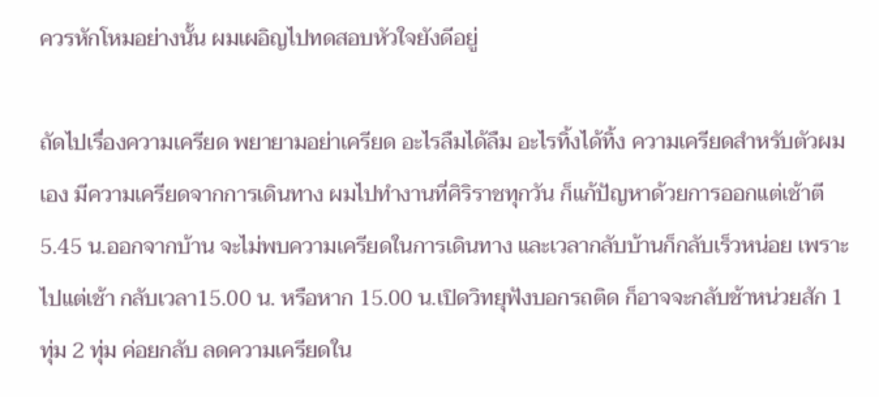ควรหักโหมอย่างนั้น ผมเผอิญไปทดสอบหัวใจยังดีอยู่

ถัดไปเรื่องความเครียด พยายามอย่าเครียด อะไรลืมได้ลืม อะไรทิ้งได้ทิ้ง ความเครียดสำหรับตัวผมเอง มีความเครียดจากการเดินทาง ผมไปทำงานที่ศิริราชทุกวัน ก็แก้ปัญหาด้วยการออกแต่เช้าตี 5.45 น.ออกจากบ้าน จะไม่พบความเครียดในการเดินทาง และเวลากลับบ้านก็กลับเร็วหน่อย เพราะไปแต่เช้า กลับเวลา15.00 น. หรือหาก 15.00 น.เปิดวิทยุฟังบอกรถติด ก็อาจจะกลับช้าหน่วยสัก 1 ทุ่ม 2 ทุ่ม ค่อยกลับ ลดความเครียดใน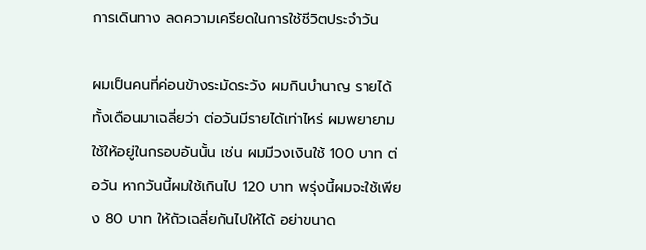การเดินทาง ลดความเครียดในการใช้ชีวิตประจำวัน

ผมเป็นคนที่ค่อนข้างระมัดระวัง ผมกินบำนาญ รายได้ทั้งเดือนมาเฉลี่ยว่า ต่อวันมีรายได้เท่าไหร่ ผมพยายามใช้ให้อยู่ในกรอบอันนั้น เช่น ผมมีวงเงินใช้ 100 บาท ต่อวัน หากวันนี้ผมใช้เกินไป 120 บาท พรุ่งนี้ผมจะใช้เพียง 80 บาท ให้ถัวเฉลี่ยกันไปให้ได้ อย่าขนาด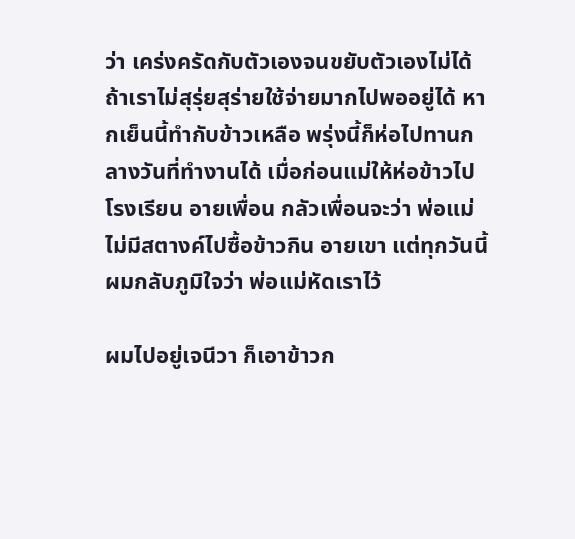ว่า เคร่งครัดกับตัวเองจนขยับตัวเองไม่ได้ ถ้าเราไม่สุรุ่ยสุร่ายใช้จ่ายมากไปพออยู่ได้ หากเย็นนี้ทำกับข้าวเหลือ พรุ่งนี้ก็ห่อไปทานกลางวันที่ทำงานได้ เมื่อก่อนแม่ให้ห่อข้าวไปโรงเรียน อายเพื่อน กลัวเพื่อนจะว่า พ่อแม่ไม่มีสตางค์ไปซื้อข้าวกิน อายเขา แต่ทุกวันนี้ผมกลับภูมิใจว่า พ่อแม่หัดเราไว้

ผมไปอยู่เจนีวา ก็เอาข้าวก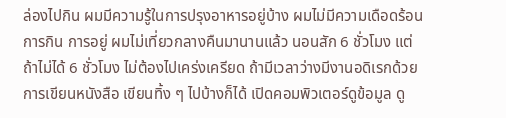ล่องไปกิน ผมมีความรู้ในการปรุงอาหารอยู่บ้าง ผมไม่มีความเดือดร้อนการกิน การอยู่ ผมไม่เที่ยวกลางคืนมานานแล้ว นอนสัก 6 ชั่วโมง แต่ถ้าไม่ได้ 6 ชั่วโมง ไม่ต้องไปเคร่งเครียด ถ้ามีเวลาว่างมีงานอดิเรกด้วยการเขียนหนังสือ เขียนทิ้ง ๆ ไปบ้างก็ได้ เปิดคอมพิวเตอร์ดูข้อมูล ดู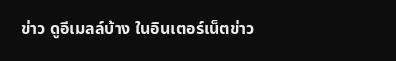ข่าว ดูอีเมลล์บ้าง ในอินเตอร์เน็ตข่าว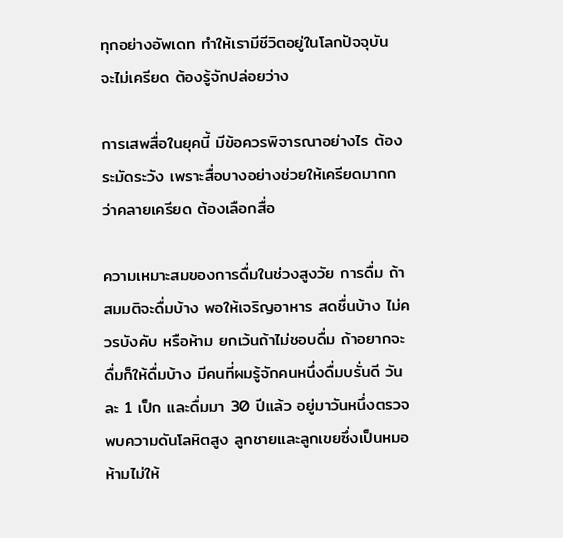ทุกอย่างอัพเดท ทำให้เรามีชีวิตอยู่ในโลกปัจจุบัน
จะไม่เครียด ต้องรู้จักปล่อยว่าง

การเสพสื่อในยุคนี้ มีข้อควรพิจารณาอย่างไร ต้องระมัดระวัง เพราะสื่อบางอย่างช่วยให้เครียดมากกว่าคลายเครียด ต้องเลือกสื่อ

ความเหมาะสมของการดื่มในช่วงสูงวัย การดื่ม ถ้าสมมติจะดื่มบ้าง พอให้เจริญอาหาร สดชื่นบ้าง ไม่ควรบังคับ หรือห้าม ยกเว้นถ้าไม่ชอบดื่ม ถ้าอยากจะดื่มก็ให้ดื่มบ้าง มีคนที่ผมรู้จักคนหนึ่งดื่มบรั่นดี วันละ 1 เป็ก และดื่มมา 30 ปีแล้ว อยู่มาวันหนึ่งตรวจพบความดันโลหิตสูง ลูกชายและลูกเขยซึ่งเป็นหมอห้ามไม่ให้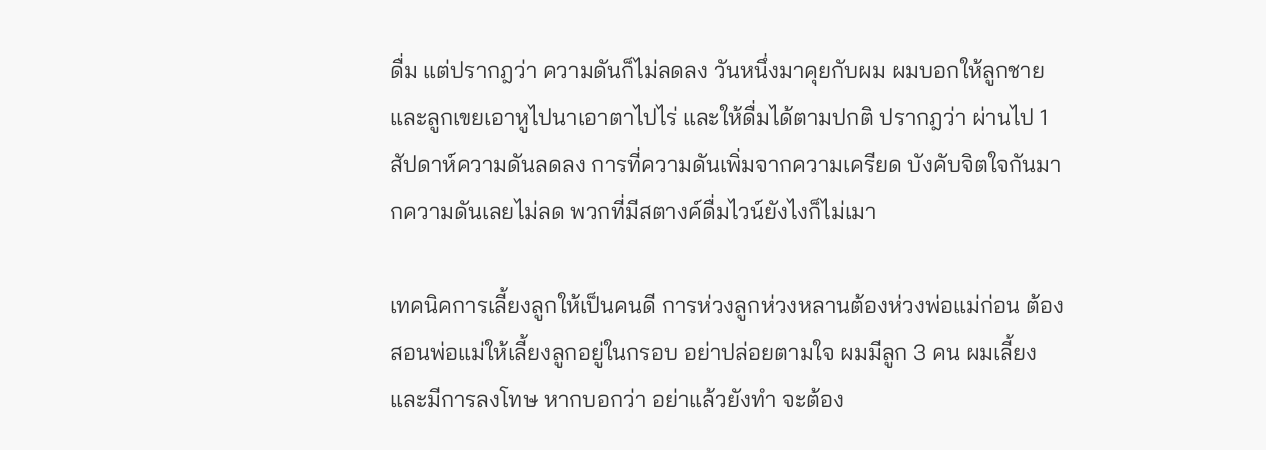ดื่ม แต่ปรากฎว่า ความดันก็ไม่ลดลง วันหนึ่งมาคุยกับผม ผมบอกให้ลูกชายและลูกเขยเอาหูไปนาเอาตาไปไร่ และให้ดื่มได้ตามปกติ ปรากฎว่า ผ่านไป 1 สัปดาห์ความดันลดลง การที่ความดันเพิ่มจากความเครียด บังคับจิตใจกันมากความดันเลยไม่ลด พวกที่มีสตางค์ดื่มไวน์ยังไงก็ไม่เมา

เทคนิคการเลี้ยงลูกให้เป็นคนดี การห่วงลูกห่วงหลานต้องห่วงพ่อแม่ก่อน ต้องสอนพ่อแม่ให้เลี้ยงลูกอยู่ในกรอบ อย่าปล่อยตามใจ ผมมีลูก 3 คน ผมเลี้ยง และมีการลงโทษ หากบอกว่า อย่าแล้วยังทำ จะต้อง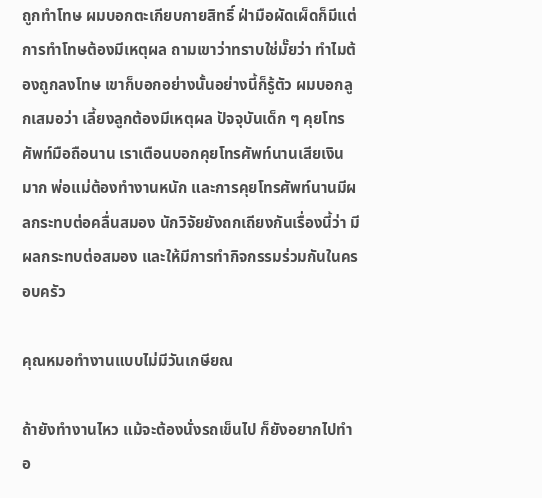ถูกทำโทษ ผมบอกตะเกียบกายสิทธิ์ ฝ่ามือผัดเผ็ดก็มีแต่การทำโทษต้องมีเหตุผล ถามเขาว่าทราบใช่มั๊ยว่า ทำไมต้องถูกลงโทษ เขาก็บอกอย่างนั้นอย่างนี้ก็รู้ตัว ผมบอกลูกเสมอว่า เลี้ยงลูกต้องมีเหตุผล ปัจจุบันเด็ก ๆ คุยโทรศัพท์มือถือนาน เราเตือนบอกคุยโทรศัพท์นานเสียเงินมาก พ่อแม่ต้องทำงานหนัก และการคุยโทรศัพท์นานมีผลกระทบต่อคลื่นสมอง นักวิจัยยังถกเถียงกันเรื่องนี้ว่า มีผลกระทบต่อสมอง และให้มีการทำกิจกรรมร่วมกันในครอบครัว

คุณหมอทำงานแบบไม่มีวันเกษียณ

ถ้ายังทำงานไหว แม้จะต้องนั่งรถเข็นไป ก็ยังอยากไปทำอ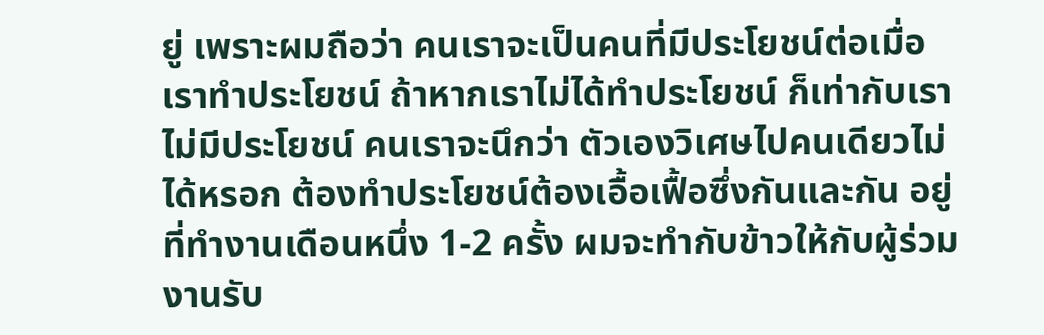ยู่ เพราะผมถือว่า คนเราจะเป็นคนที่มีประโยชน์ต่อเมื่อเราทำประโยชน์ ถ้าหากเราไม่ได้ทำประโยชน์ ก็เท่ากับเราไม่มีประโยชน์ คนเราจะนึกว่า ตัวเองวิเศษไปคนเดียวไม่ได้หรอก ต้องทำประโยชน์ต้องเอื้อเฟื้อซึ่งกันและกัน อยู่ที่ทำงานเดือนหนึ่ง 1-2 ครั้ง ผมจะทำกับข้าวให้กับผู้ร่วมงานรับ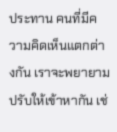ประทาน คนที่มีความคิดเห็นแตกต่างกัน เราจะพยายามปรับให้เข้าหากัน เช่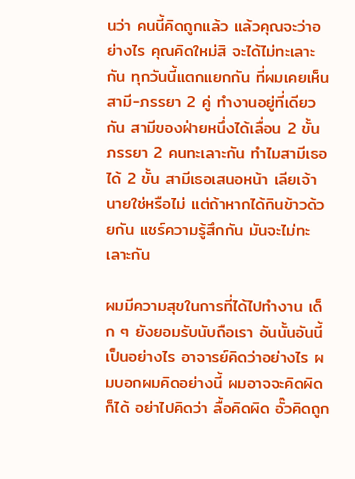นว่า คนนี้คิดถูกแล้ว แล้วคุณจะว่าอย่างไร คุณคิดใหม่สิ จะได้ไม่ทะเลาะกัน ทุกวันนี้แตกแยกกัน ที่ผมเคยเห็นสามี-ภรรยา 2 คู่ ทำงานอยู่ที่เดียวกัน สามีของฝ่ายหนึ่งได้เลื่อน 2 ขั้น ภรรยา 2 คนทะเลาะกัน ทำไมสามีเธอได้ 2 ขั้น สามีเธอเสนอหน้า เลียเจ้านายใช่หรือไม่ แต่ถ้าหากได้กินข้าวด้วยกัน แชร์ความรู้สึกกัน มันจะไม่ทะเลาะกัน

ผมมีความสุขในการที่ได้ไปทำงาน เด็ก ๆ ยังยอมรับนับถือเรา อันนั้นอันนี้เป็นอย่างไร อาจารย์คิดว่าอย่างไร ผมบอกผมคิดอย่างนี้ ผมอาจจะคิดผิดก็ได้ อย่าไปคิดว่า ลื้อคิดผิด อั๊วคิดถูก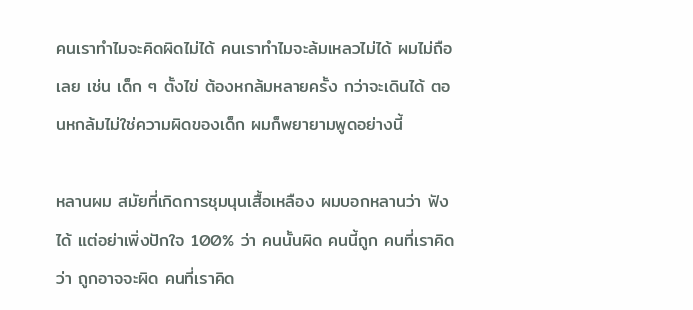คนเราทำไมจะคิดผิดไม่ได้ คนเราทำไมจะล้มเหลวไม่ได้ ผมไม่ถือเลย เช่น เด็ก ๆ ตั้งไข่ ต้องหกล้มหลายครั้ง กว่าจะเดินได้ ตอนหกล้มไม่ใช่ความผิดของเด็ก ผมก็พยายามพูดอย่างนี้

หลานผม สมัยที่เกิดการชุมนุนเสื้อเหลือง ผมบอกหลานว่า ฟังได้ แต่อย่าเพิ่งปักใจ 100% ว่า คนนั้นผิด คนนี้ถูก คนที่เราคิดว่า ถูกอาจจะผิด คนที่เราคิด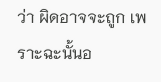ว่า ผิดอาจจะถูก เพราะฉะนั้นอ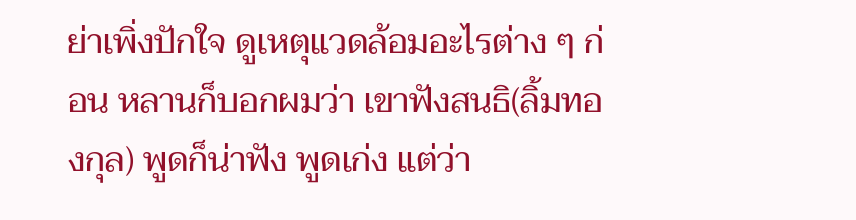ย่าเพิ่งปักใจ ดูเหตุแวดล้อมอะไรต่าง ๆ ก่อน หลานก็บอกผมว่า เขาฟังสนธิ(ลิ้มทองกุล) พูดก็น่าฟัง พูดเก่ง แต่ว่า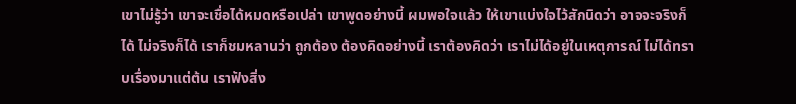เขาไม่รู้ว่า เขาจะเชื่อได้หมดหรือเปล่า เขาพูดอย่างนี้ ผมพอใจแล้ว ให้เขาแบ่งใจไว้สักนิดว่า อาจจะจริงก็ได้ ไม่จริงก็ได้ เราก็ชมหลานว่า ถูกต้อง ต้องคิดอย่างนี้ เราต้องคิดว่า เราไม่ได้อยู่ในเหตุการณ์ ไม่ได้ทราบเรื่องมาแต่ต้น เราฟังสิ่ง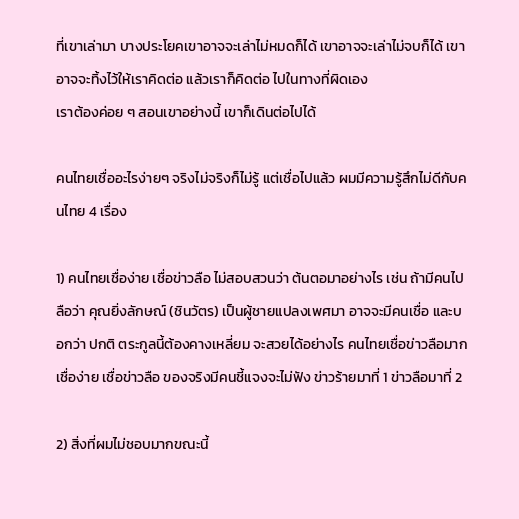ที่เขาเล่ามา บางประโยคเขาอาจจะเล่าไม่หมดก็ได้ เขาอาจจะเล่าไม่จบก็ได้ เขาอาจจะทิ้งไว้ให้เราคิดต่อ แล้วเราก็คิดต่อ ไปในทางที่ผิดเอง
เราต้องค่อย ๆ สอนเขาอย่างนี้ เขาก็เดินต่อไปได้

คนไทยเชื่ออะไรง่ายๆ จริงไม่จริงก็ไม่รู้ แต่เชื่อไปแล้ว ผมมีความรู้สึกไม่ดีกับคนไทย 4 เรื่อง

1) คนไทยเชื่อง่าย เชื่อข่าวลือ ไม่สอบสวนว่า ต้นตอมาอย่างไร เช่น ถ้ามีคนไปลือว่า คุณยิ่งลักษณ์ (ชินวัตร) เป็นผู้ชายแปลงเพศมา อาจจะมีคนเชื่อ และบอกว่า ปกติ ตระกูลนี้ต้องคางเหลี่ยม จะสวยได้อย่างไร คนไทยเชื่อข่าวลือมาก เชื่อง่าย เชื่อข่าวลือ ของจริงมีคนชี้แจงจะไม่ฟัง ข่าวร้ายมาที่ 1 ข่าวลือมาที่ 2

2) สิ่งที่ผมไม่ชอบมากขณะนี้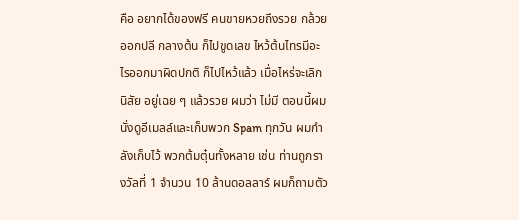คือ อยากได้ของฟรี คนขายหวยถึงรวย กล้วยออกปลี กลางต้น ก็ไปขูดเลข ไหว้ต้นไทรมีอะไรออกมาผิดปกติ ก็ไปไหว้แล้ว เมื่อไหร่จะเลิกนิสัย อยู่เฉย ๆ แล้วรวย ผมว่า ไม่มี ตอนนี้ผมนั่งดูอีเมลล์และเก็บพวก Spam ทุกวัน ผมกำลังเก็บไว้ พวกต้มตุ๋นทั้งหลาย เช่น ท่านถูกรางวัลที่ 1 จำนวน 10 ล้านดอลลาร์ ผมก็ถามตัว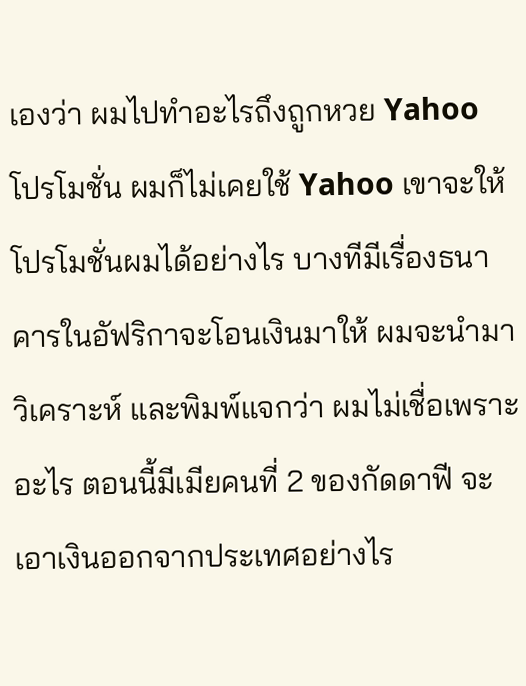เองว่า ผมไปทำอะไรถึงถูกหวย Yahoo โปรโมชั่น ผมก็ไม่เคยใช้ Yahoo เขาจะให้โปรโมชั่นผมได้อย่างไร บางทีมีเรื่องธนาคารในอัฟริกาจะโอนเงินมาให้ ผมจะนำมาวิเคราะห์ และพิมพ์แจกว่า ผมไม่เชื่อเพราะอะไร ตอนนี้มีเมียคนที่ 2 ของกัดดาฟี จะเอาเงินออกจากประเทศอย่างไร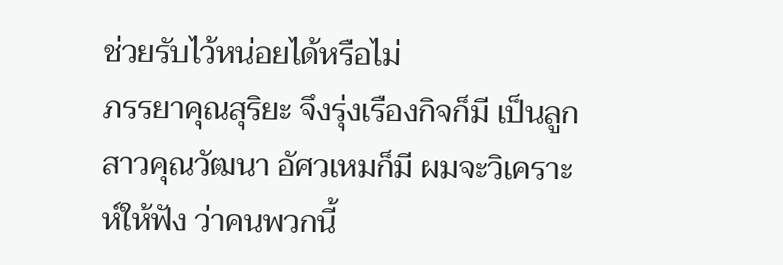ช่วยรับไว้หน่อยได้หรือไม่
ภรรยาคุณสุริยะ จึงรุ่งเรืองกิจก็มี เป็นลูกสาวคุณวัฒนา อัศวเหมก็มี ผมจะวิเคราะห์ให้ฟัง ว่าคนพวกนี้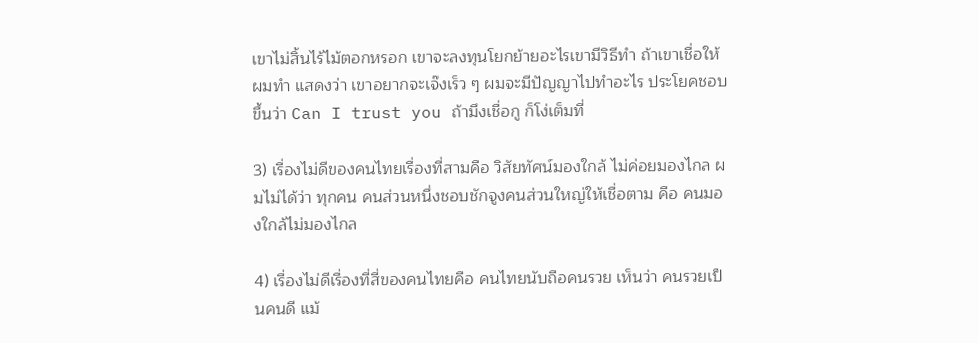เขาไม่สิ้นไร้ไม้ตอกหรอก เขาจะลงทุนโยกย้ายอะไรเขามีวิธีทำ ถ้าเขาเชื่อให้ผมทำ แสดงว่า เขาอยากจะเจ๊งเร็ว ๆ ผมจะมีปัญญาไปทำอะไร ประโยคชอบขึ้นว่า Can I trust you ถ้ามึงเชื่อกู ก็โง่เต็มที่

3) เรื่องไม่ดีของคนไทยเรื่องที่สามคือ วิสัยทัศน์มองใกล้ ไม่ค่อยมองไกล ผมไม่ได้ว่า ทุกคน คนส่วนหนึ่งชอบชักจูงคนส่วนใหญ่ให้เชื่อตาม คือ คนมองใกล้ไม่มองไกล

4) เรื่องไม่ดีเรื่องที่สี่ของคนไทยคือ คนไทยนับถือคนรวย เห็นว่า คนรวยเป็นคนดี แม้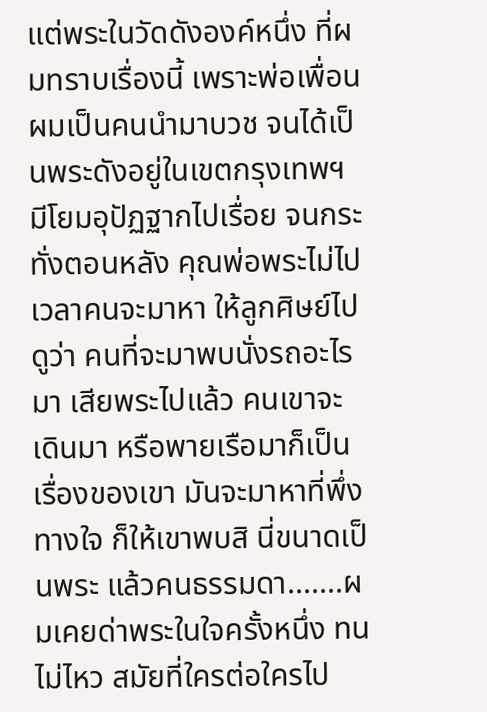แต่พระในวัดดังองค์หนึ่ง ที่ผมทราบเรื่องนี้ เพราะพ่อเพื่อนผมเป็นคนนำมาบวช จนได้เป็นพระดังอยู่ในเขตกรุงเทพฯ มีโยมอุปัฏฐากไปเรื่อย จนกระทั่งตอนหลัง คุณพ่อพระไม่ไป เวลาคนจะมาหา ให้ลูกศิษย์ไปดูว่า คนที่จะมาพบนั่งรถอะไรมา เสียพระไปแล้ว คนเขาจะเดินมา หรือพายเรือมาก็เป็นเรื่องของเขา มันจะมาหาที่พึ่งทางใจ ก็ให้เขาพบสิ นี่ขนาดเป็นพระ แล้วคนธรรมดา.......ผมเคยด่าพระในใจครั้งหนึ่ง ทนไม่ไหว สมัยที่ใครต่อใครไป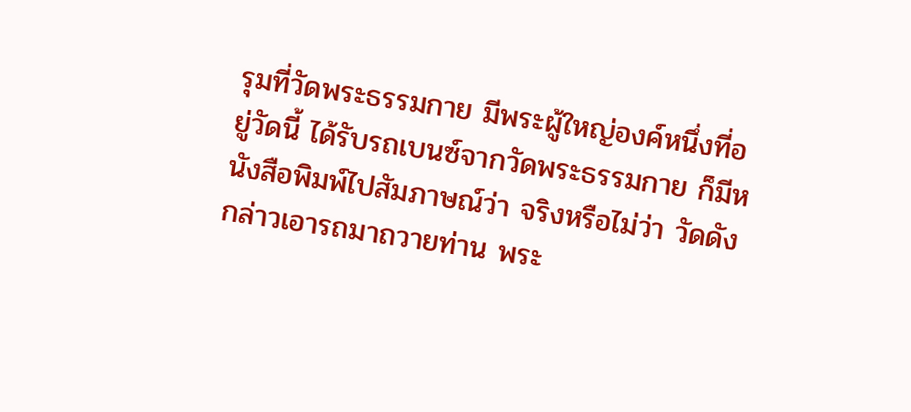รุมที่วัดพระธรรมกาย มีพระผู้ใหญ่องค์หนึ่งที่อยู่วัดนี้ ได้รับรถเบนซ์จากวัดพระธรรมกาย ก็มีหนังสือพิมพ์ไปสัมภาษณ์ว่า จริงหรือไม่ว่า วัดดังกล่าวเอารถมาถวายท่าน พระ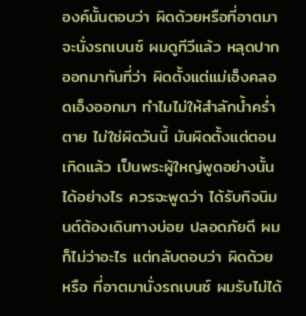องค์นั้นตอบว่า ผิดด้วยหรือที่อาตมาจะนั่งรถเบนซ์ ผมดูทีวีแล้ว หลุดปากออกมาทันที่ว่า ผิดตั้งแต่แม่เอ็งคลอดเอ็งออกมา ทำไมไม่ให้สำลักน้ำคร่ำตาย ไม่ใช่ผิดวันนี้ มันผิดตั้งแต่ตอนเกิดแล้ว เป็นพระผู้ใหญ่พูดอย่างนั้นได้อย่างไร ควรจะพูดว่า ได้รับกิจนิมนต์ต้องเดินทางบ่อย ปลอดภัยดี ผมก็ไม่ว่าอะไร แต่กลับตอบว่า ผิดด้วยหรือ ที่อาตมานั่งรถเบนซ์ ผมรับไม่ได้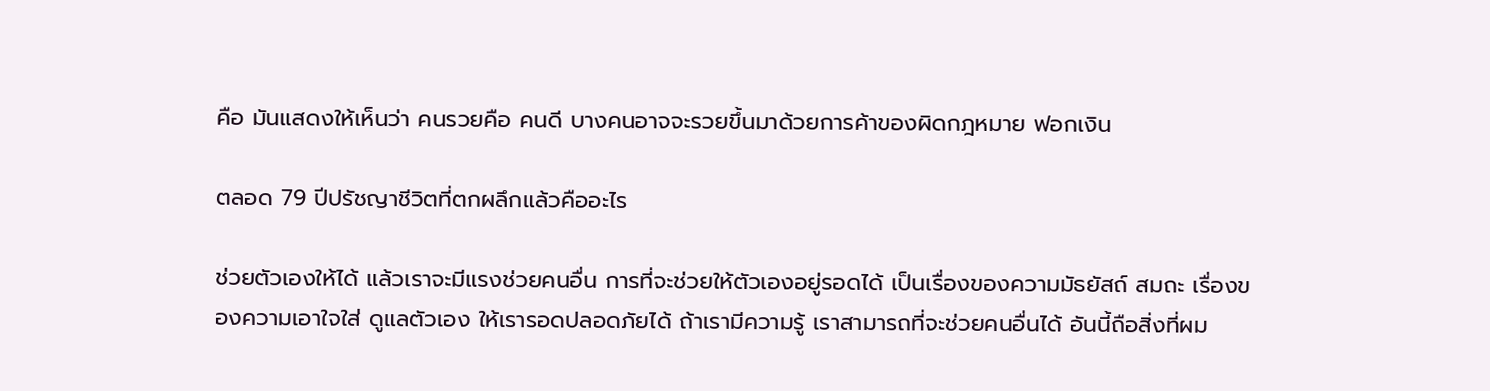คือ มันแสดงให้เห็นว่า คนรวยคือ คนดี บางคนอาจจะรวยขึ้นมาด้วยการค้าของผิดกฎหมาย ฟอกเงิน

ตลอด 79 ปีปรัชญาชีวิตที่ตกผลึกแล้วคืออะไร

ช่วยตัวเองให้ได้ แล้วเราจะมีแรงช่วยคนอื่น การที่จะช่วยให้ตัวเองอยู่รอดได้ เป็นเรื่องของความมัธยัสถ์ สมถะ เรื่องของความเอาใจใส่ ดูแลตัวเอง ให้เรารอดปลอดภัยได้ ถ้าเรามีความรู้ เราสามารถที่จะช่วยคนอื่นได้ อันนี้ถือสิ่งที่ผม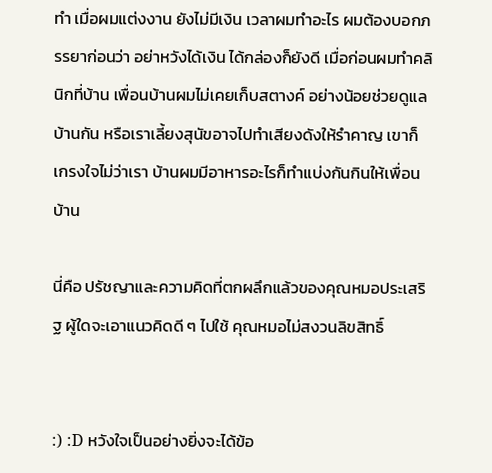ทำ เมื่อผมแต่งงาน ยังไม่มีเงิน เวลาผมทำอะไร ผมต้องบอกภรรยาก่อนว่า อย่าหวังได้เงิน ได้กล่องก็ยังดี เมื่อก่อนผมทำคลินิกที่บ้าน เพื่อนบ้านผมไม่เคยเก็บสตางค์ อย่างน้อยช่วยดูแลบ้านกัน หรือเราเลี้ยงสุนัขอาจไปทำเสียงดังให้รำคาญ เขาก็เกรงใจไม่ว่าเรา บ้านผมมีอาหารอะไรก็ทำแบ่งกันกินให้เพื่อนบ้าน

นี่คือ ปรัชญาและความคิดที่ตกผลึกแล้วของคุณหมอประเสริฐ ผู้ใดจะเอาแนวคิดดี ๆ ไปใช้ คุณหมอไม่สงวนลิขสิทธิ์


:) :D หวังใจเป็นอย่างยิ่งจะได้ข้อ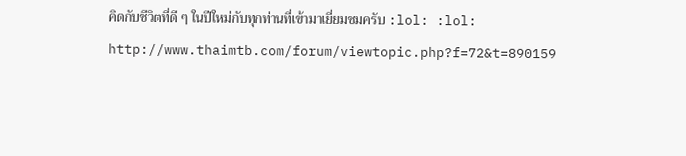คิดกับชีวิตที่ดี ๆ ในปีใหม่กับทุกท่านที่เข้ามาเยี่ยมชมครับ :lol: :lol:
http://www.thaimtb.com/forum/viewtopic.php?f=72&t=890159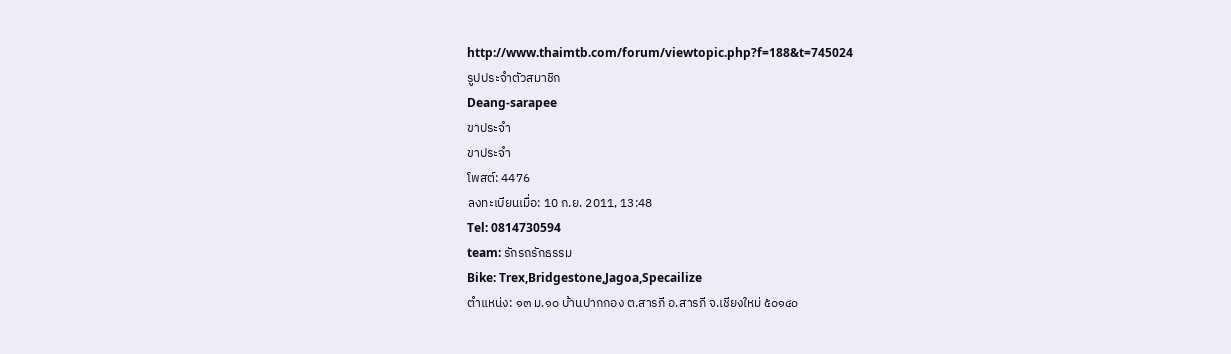http://www.thaimtb.com/forum/viewtopic.php?f=188&t=745024
รูปประจำตัวสมาชิก
Deang-sarapee
ขาประจำ
ขาประจำ
โพสต์: 4476
ลงทะเบียนเมื่อ: 10 ก.ย. 2011, 13:48
Tel: 0814730594
team: รักรถรักธรรม
Bike: Trex,Bridgestone,Jagoa,Specailize
ตำแหน่ง: ๑๓ ม.๑๐ บ้านปากกอง ต.สารภี อ.สารภี จ.เชียงใหม่ ๕๐๑๔๐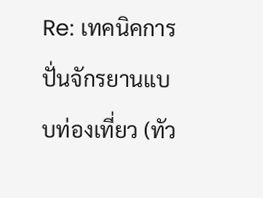Re: เทคนิคการปั่นจักรยานแบบท่องเที่ยว (ทัว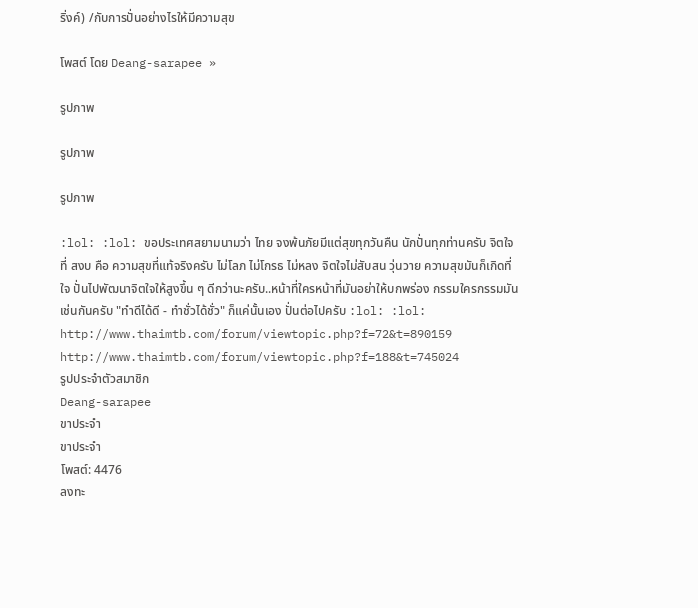ริ่งค์) /กับการปั่นอย่างไรให้มีความสุข

โพสต์ โดย Deang-sarapee »

รูปภาพ

รูปภาพ

รูปภาพ

:lol: :lol: ขอประเทศสยามนามว่า ไทย จงพ้นภัยมีแต่สุขทุกวันคืน นักปั่นทุกท่านครับ จิตใจที่ สงบ คือ ความสุขที่แท้จริงครับ ไม่โลภ ไม่โกรธ ไม่หลง จิตใจไม่สับสน วุ่นวาย ความสุขมันก็เกิดที่ ใจ ปั่นไปพัฒนาจิตใจให้สูงขึ้น ๆ ดีกว่านะครับ..หน้าที่ใครหน้าที่มันอย่าให้บกพร่อง กรรมใครกรรมมัน เช่นกันครับ "ทำดีได้ดี - ทำชั่วได้ชั่ว" ก็แค่นั้นเอง ปั่นต่อไปครับ :lol: :lol:
http://www.thaimtb.com/forum/viewtopic.php?f=72&t=890159
http://www.thaimtb.com/forum/viewtopic.php?f=188&t=745024
รูปประจำตัวสมาชิก
Deang-sarapee
ขาประจำ
ขาประจำ
โพสต์: 4476
ลงทะ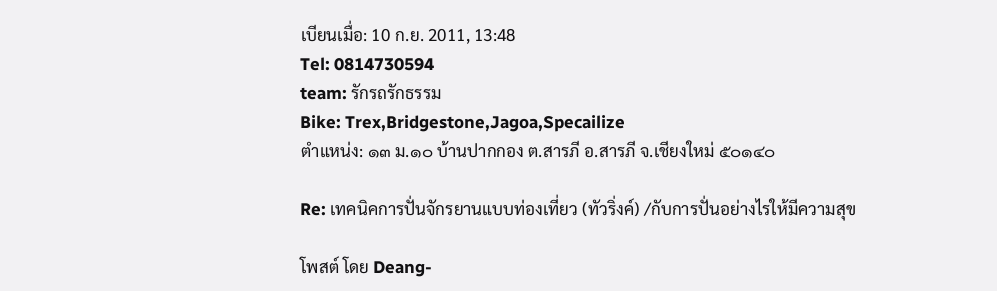เบียนเมื่อ: 10 ก.ย. 2011, 13:48
Tel: 0814730594
team: รักรถรักธรรม
Bike: Trex,Bridgestone,Jagoa,Specailize
ตำแหน่ง: ๑๓ ม.๑๐ บ้านปากกอง ต.สารภี อ.สารภี จ.เชียงใหม่ ๕๐๑๔๐

Re: เทคนิคการปั่นจักรยานแบบท่องเที่ยว (ทัวริ่งค์) /กับการปั่นอย่างไรให้มีความสุข

โพสต์ โดย Deang-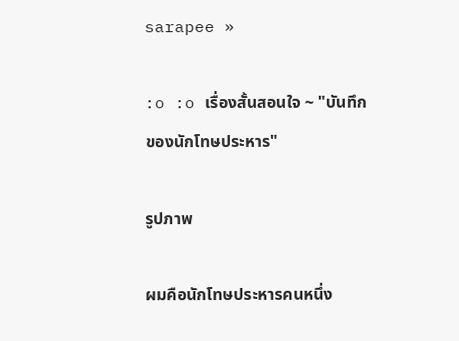sarapee »

:o :o เรื่องสั้นสอนใจ ~ "บันทึกของนักโทษประหาร"

รูปภาพ

ผมคือนักโทษประหารคนหนึ่ง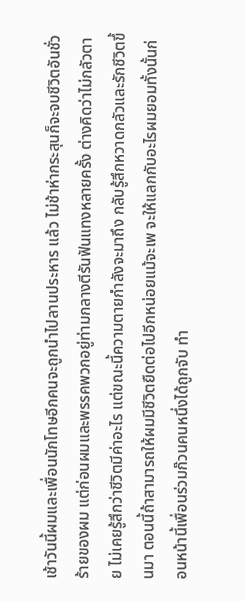เช้าวันนี้ผมและเพื่อนนักโทษอีกคนจะถูกนำไปลานประหาร แล้ว ไม่ช้าห่ากระสุนก็จะจบชีวิตอันชั่วร้ายของผม แต่ก่อนผมและพรรคพวกอยู่ท่ามกลางตีรันฟันแทงหลายครั้ง ต่างคิดว่าไม่กลัวตาย ไม่เคยรู้สึกว่าชีวิตมีค่าอะไร แต่ขณะนี้ความตายกำลังจะมาถึง กลับรู้สึกหวาดกลัวและรักชีวิตขึ้นมา ตอนนี้ถ้าสามารถให้ผมมีชีวิตยืดต่อไปอีกหน่อยแม้จะเพ จะให้แลกกับอะไรผมยอมทั้งนั้นก่อนหน้านี้เพื่อนร่วมก๊วนคนหนึ่งได้ถูกจับ ทำ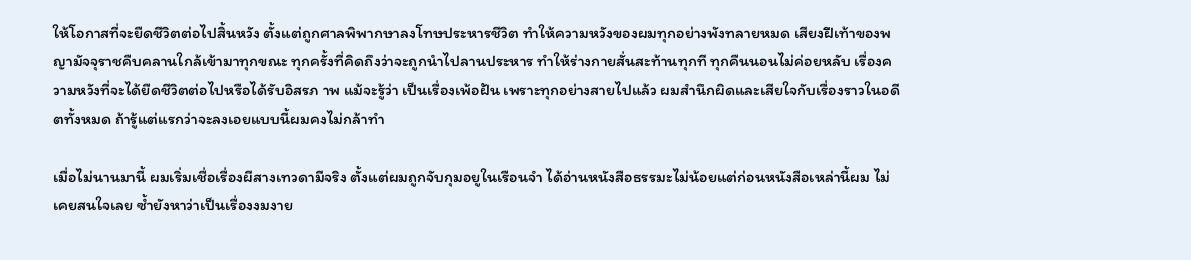ให้โอกาสที่จะยืดชีวิตต่อไปสิ้นหวัง ตั้งแต่ถูกศาลพิพากษาลงโทษประหารชีวิต ทำให้ความหวังของผมทุกอย่างพังทลายหมด เสียงฝีเท้าของพญามัจจุราชคืบคลานใกล้เข้ามาทุกขณะ ทุกครั้งที่คิดถึงว่าจะถูกนำไปลานประหาร ทำให้ร่างกายสั่นสะท้านทุกที ทุกคืนนอนไม่ค่อยหลับ เรื่องความหวังที่จะได้ยืดชีวิตต่อไปหรือได้รับอิสรภ าพ แม้จะรู้ว่า เป็นเรื่องเพ้อฝัน เพราะทุกอย่างสายไปแล้ว ผมสำนึกผิดและเสียใจกับเรื่องราวในอดีตทั้งหมด ถ้ารู้แต่แรกว่าจะลงเอยแบบนี้ผมคงไม่กล้าทำ

เมื่อไม่นานมานี้ ผมเริ่มเชื่อเรื่องผีสางเทวดามีจริง ตั้งแต่ผมถูกจับกุมอยูในเรือนจำ ได้อ่านหนังสือธรรมะไม่น้อยแต่ก่อนหนังสือเหล่านี้ผม ไม่เคยสนใจเลย ซ้ำยังหาว่าเป็นเรื่องงมงาย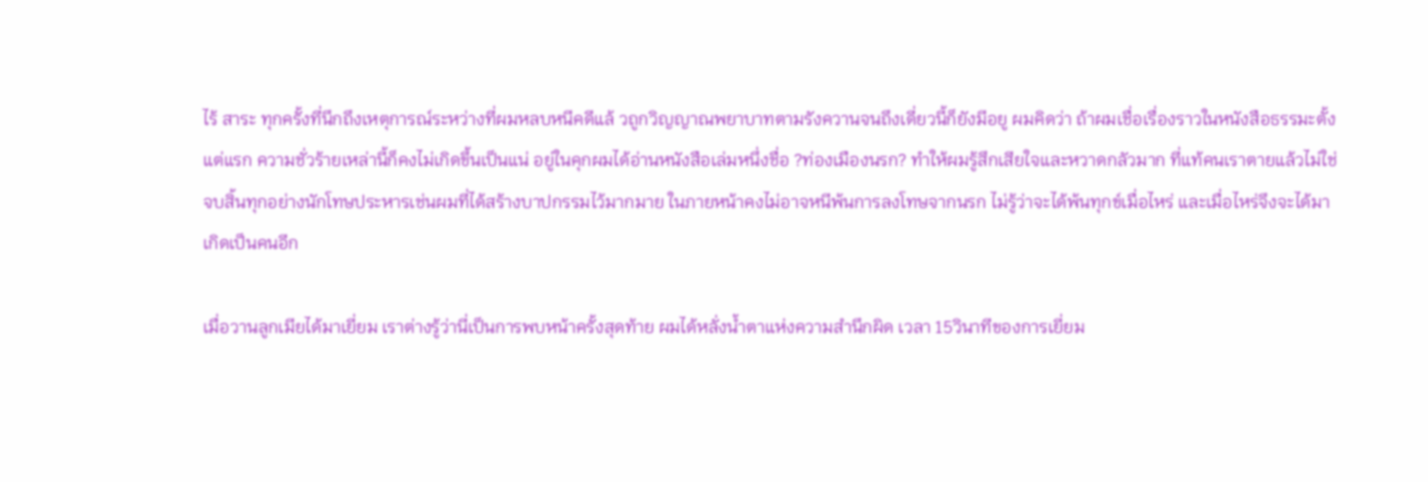ไร้ สาระ ทุกครั้งที่นึกถึงเหตุการณ์ระหว่างที่ผมหลบหนีคดีแล้ วถูกวิญญาณพยาบาทตามรังควานจนถึงเดี่ยวนี้ก็ยังมีอยู ผมคิดว่า ถ้าผมเชื่อเรื่องราวในหนังสือธรรมะตั้งแต่แรก ความชั่วร้ายเหล่านี้ก็คงไม่เกิดขึ้นเป็นแน่ อยู่ในคุกผมได้อ่านหนังสือเล่มหนึ่งชื่อ ?ท่องเมืองนรก? ทำให้ผมรู้สึกเสียใจและหวาดกลัวมาก ที่แท้คนเราตายแล้วไม่ใช่จบสิ้นทุกอย่างนักโทษประหารเช่นผมที่ได้สร้างบาปกรรมไว้มากมาย ในภายหน้าคงไม่อาจหนีพ้นการลงโทษจากนรก ไม่รู้ว่าจะได้พ้นทุกข์เมื่อไหร่ และเมื่อไหร่จึงจะได้มาเกิดเป็นคนอีก

เมื่อวานลูกเมียได้มาเยี่ยม เราต่างรู้ว่านี่เป็นการพบหน้าครั้งสุดท้าย ผมได้หลั่งน้ำตาแห่งความสำนึกผิด เวลา 15วินาทีของการเยี่ยม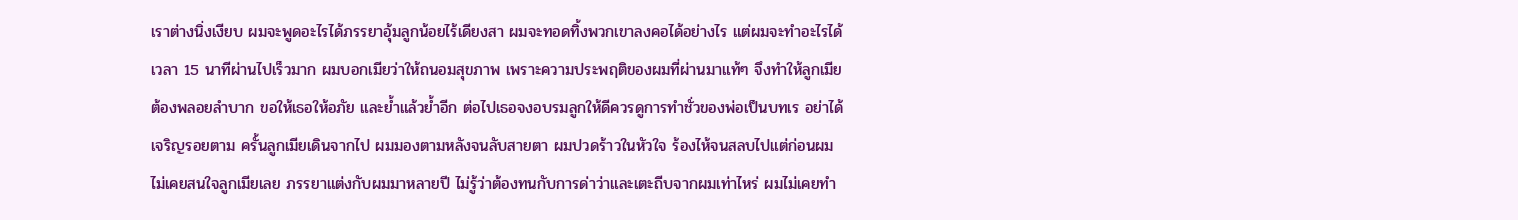เราต่างนิ่งเงียบ ผมจะพูดอะไรได้ภรรยาอุ้มลูกน้อยไร้เดียงสา ผมจะทอดทิ้งพวกเขาลงคอได้อย่างไร แต่ผมจะทำอะไรได้ เวลา 15 นาทีผ่านไปเร็วมาก ผมบอกเมียว่าให้ถนอมสุขภาพ เพราะความประพฤติของผมที่ผ่านมาแท้ๆ จึงทำให้ลูกเมียต้องพลอยลำบาก ขอให้เธอให้อภัย และย้ำแล้วย้ำอีก ต่อไปเธอจงอบรมลูกให้ดีควรดูการทำชั่วของพ่อเป็นบทเร อย่าได้เจริญรอยตาม ครั้นลูกเมียเดินจากไป ผมมองตามหลังจนลับสายตา ผมปวดร้าวในหัวใจ ร้องไห้จนสลบไปแต่ก่อนผมไม่เคยสนใจลูกเมียเลย ภรรยาแต่งกับผมมาหลายปี ไม่รู้ว่าต้องทนกับการด่าว่าและเตะถีบจากผมเท่าไหร่ ผมไม่เคยทำ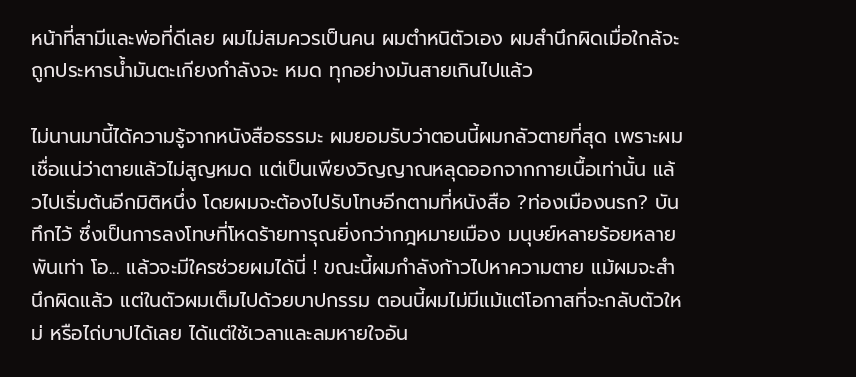หน้าที่สามีและพ่อที่ดีเลย ผมไม่สมควรเป็นคน ผมตำหนิตัวเอง ผมสำนึกผิดเมื่อใกล้จะถูกประหารน้ำมันตะเกียงกำลังจะ หมด ทุกอย่างมันสายเกินไปแล้ว

ไม่นานมานี้ได้ความรู้จากหนังสือธรรมะ ผมยอมรับว่าตอนนี้ผมกลัวตายที่สุด เพราะผมเชื่อแน่ว่าตายแล้วไม่สูญหมด แต่เป็นเพียงวิญญาณหลุดออกจากกายเนื้อเท่านั้น แล้วไปเริ่มต้นอีกมิติหนึ่ง โดยผมจะต้องไปรับโทษอีกตามที่หนังสือ ?ท่องเมืองนรก? บันทึกไว้ ซึ่งเป็นการลงโทษที่โหดร้ายทารุณยิ่งกว่ากฎหมายเมือง มนุษย์หลายร้อยหลายพันเท่า โอ... แล้วจะมีใครช่วยผมได้นี่ ! ขณะนี้ผมกำลังก้าวไปหาความตาย แม้ผมจะสำนึกผิดแล้ว แต่ในตัวผมเต็มไปด้วยบาปกรรม ตอนนี้ผมไม่มีแม้แต่โอกาสที่จะกลับตัวใหม่ หรือไถ่บาปได้เลย ได้แต่ใช้เวลาและลมหายใจอัน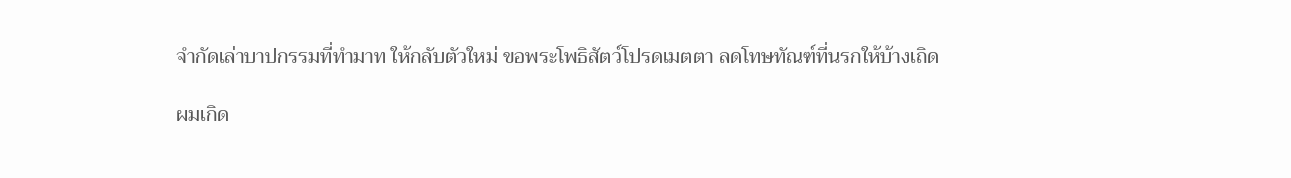จำกัดเล่าบาปกรรมที่ทำมาท ให้กลับตัวใหม่ ขอพระโพธิสัตว์โปรดเมตตา ลดโทษทัณฑ์ที่นรกให้บ้างเถิด

ผมเกิด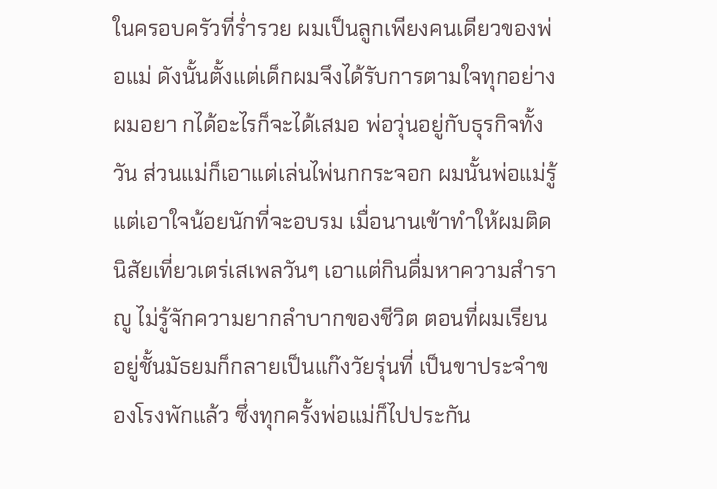ในครอบครัวที่ร่ำรวย ผมเป็นลูกเพียงคนเดียวของพ่อแม่ ดังนั้นตั้งแต่เด็กผมจึงได้รับการตามใจทุกอย่างผมอยา กได้อะไรก็จะได้เสมอ พ่อวุ่นอยู่กับธุรกิจทั้งวัน ส่วนแม่ก็เอาแต่เล่นไพ่นกกระจอก ผมนั้นพ่อแม่รู้แต่เอาใจน้อยนักที่จะอบรม เมื่อนานเข้าทำให้ผมติดนิสัยเที่ยวเตร่เสเพลวันๆ เอาแต่กินดื่มหาความสำราญู ไม่รู้จักความยากลำบากของชีวิต ตอนที่ผมเรียนอยู่ชั้นมัธยมก็กลายเป็นแก๊งวัยรุ่นที่ เป็นขาประจำของโรงพักแล้ว ซึ่งทุกครั้งพ่อแม่ก็ไปประกัน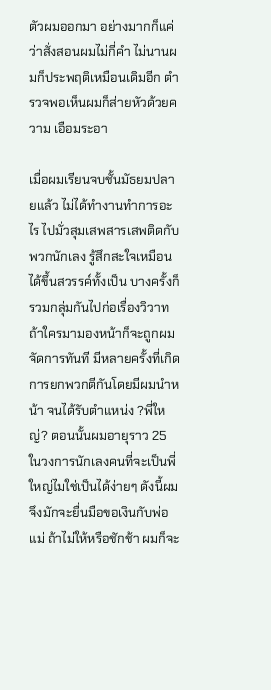ตัวผมออกมา อย่างมากก็แค่ว่าสั่งสอนผมไม่กี่คำ ไม่นานผมก็ประพฤติเหมือนเดิมอีก ตำรวจพอเห็นผมก็ส่ายหัวด้วยความ เอือมระอา

เมื่อผมเรียนจบชั้นมัธยมปลายแล้ว ไม่ได้ทำงานทำการอะไร ไปมั่วสุมเสพสารเสพติดกับพวกนักเลง รู้สึกสะใจเหมือนได้ขึ้นสวรรค์ทั้งเป็น บางครั้งก็รวมกลุ่มกันไปก่อเรื่องวิวาท ถ้าใครมามองหน้าก็จะถูกผมจัดการทันที มีหลายครั้งที่เกิดการยกพวกตีกันโดยมีผมนำหน้า จนได้รับตำแหน่ง ?พี่ใหญ่? ตอนนั้นผมอายุราว 25 ในวงการนักเลงคนที่จะเป็นพี่ใหญ่ไมใช่เป็นได้ง่ายๆ ดังนี้ผมจึงมักจะยื่นมือขอเงินกับพ่อแม่ ถ้าไม่ให้หรือชักช้า ผมก็จะ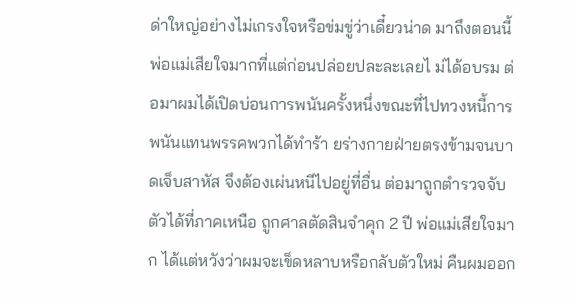ด่าใหญ่อย่างไม่เกรงใจหรือข่มขู่ว่าเดี๋ยวน่าด มาถึงตอนนี้พ่อแม่เสียใจมากที่แต่ก่อนปล่อยปละละเลยไ ม่ได้อบรม ต่อมาผมได้เปิดบ่อนการพนันครั้งหนึ่งขณะที่ไปทวงหนี้การพนันแทนพรรคพวกได้ทำร้า ยร่างกายฝ่ายตรงข้ามจนบาดเจ็บสาหัส จึงต้องเผ่นหนีไปอยู่ที่อื่น ต่อมาถูกตำรวจจับตัวได้ที่ภาคเหนือ ถูกศาลตัดสินจำคุก 2 ปี พ่อแม่เสียใจมาก ได้แต่หวังว่าผมจะเข็ดหลาบหรือกลับตัวใหม่ คืนผมออก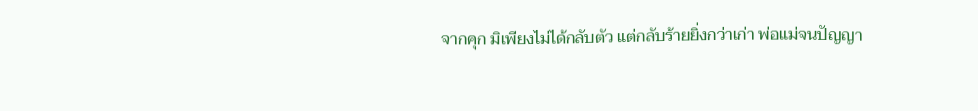จากคุก มิเพียงไม่ได้กลับตัว แต่กลับร้ายยิ่งกว่าเก่า พ่อแม่จนปัญญา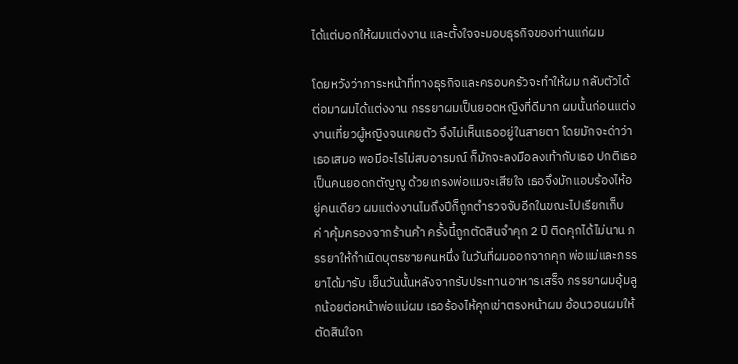ได้แต่บอกให้ผมแต่งงาน และตั้งใจจะมอบธุรกิจของท่านแก่ผม

โดยหวังว่าภาระหน้าที่ทางธุรกิจและครอบครัวจะทำให้ผม กลับตัวได้ ต่อมาผมได้แต่งงาน ภรรยาผมเป็นยอดหญิงที่ดีมาก ผมนั้นก่อนแต่งงานเที่ยวผู้หญิงจนเคยตัว จึงไม่เห็นเธออยู่ในสายตา โดยมักจะด่าว่าเธอเสมอ พอมีอะไรไม่สบอารมณ์ ก็มักจะลงมือลงเท้ากับเธอ ปกติเธอเป็นคนยอดกตัญญู ด้วยเกรงพ่อแมจะเสียใจ เธอจึงมักแอบร้องไห้อยู่คนเดียว ผมแต่งงานไมถึงปีก็ถูกตำรวจจับอีกในขณะไปเรียกเก็บค่ าคุ้มครองจากร้านค้า ครั้งนี้ถูกตัดสินจำคุก 2 ปี ติดคุกได้ไม่นาน ภรรยาให้กำเนิดบุตรชายคนหนึ่ง ในวันที่ผมออกจากคุก พ่อแม่และภรรยาได้มารับ เย็นวันนั้นหลังจากรับประทานอาหารเสร็จ ภรรยาผมอุ้มลูกน้อยต่อหน้าพ่อแม่ผม เธอร้องไห้คุกเข่าตรงหน้าผม อ้อนวอนผมให้ตัดสินใจก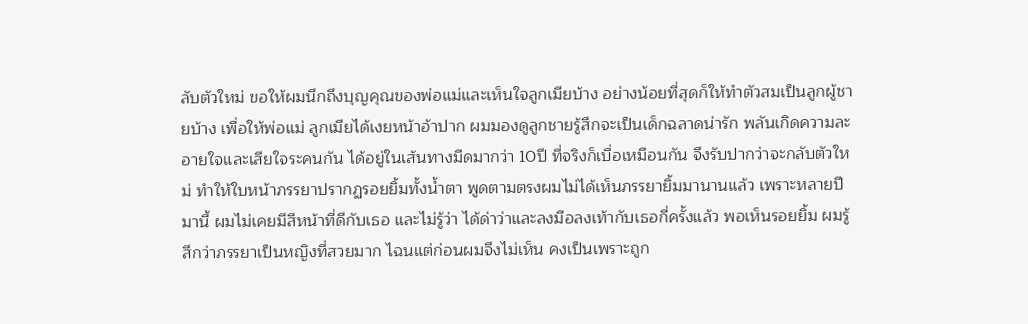ลับตัวใหม่ ขอให้ผมนึกถึงบุญคุณของพ่อแม่และเห็นใจลูกเมียบ้าง อย่างน้อยที่สุดก็ให้ทำตัวสมเป็นลูกผู้ชายบ้าง เพื่อให้พ่อแม่ ลูกเมียได้เงยหน้าอ้าปาก ผมมองดูลูกชายรู้สึกจะเป็นเด็กฉลาดน่ารัก พลันเกิดความละอายใจและเสียใจระคนกัน ได้อยู่ในเส้นทางมืดมากว่า 10ปี ที่จริงก็เบื่อเหมือนกัน จึงรับปากว่าจะกลับตัวใหม่ ทำให้ใบหน้าภรรยาปรากฏรอยยิ้มทั้งน้ำตา พูดตามตรงผมไม่ได้เห็นภรรยายิ้มมานานแล้ว เพราะหลายปีมานี้ ผมไม่เคยมีสีหน้าที่ดีกับเธอ และไม่รู้ว่า ได้ด่าว่าและลงมือลงเท้ากับเธอกี่ครั้งแล้ว พอเห็นรอยยิ้ม ผมรู้สึกว่าภรรยาเป็นหญิงที่สวยมาก ไฉนแต่ก่อนผมจึงไม่เห็น คงเป็นเพราะถูก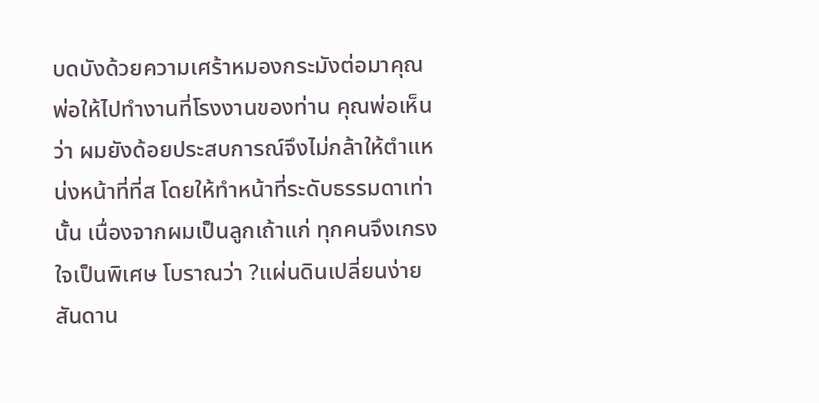บดบังด้วยความเศร้าหมองกระมังต่อมาคุณพ่อให้ไปทำงานที่โรงงานของท่าน คุณพ่อเห็นว่า ผมยังด้อยประสบการณ์จึงไม่กล้าให้ตำแหน่งหน้าที่ที่ส โดยให้ทำหน้าที่ระดับธรรมดาเท่านั้น เนื่องจากผมเป็นลูกเถ้าแก่ ทุกคนจึงเกรงใจเป็นพิเศษ โบราณว่า ?แผ่นดินเปลี่ยนง่าย สันดาน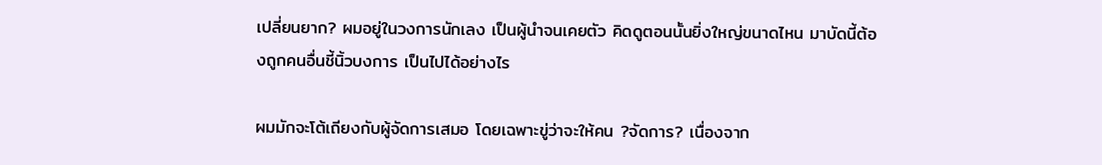เปลี่ยนยาก? ผมอยู่ในวงการนักเลง เป็นผู้นำจนเคยตัว คิดดูตอนนั้นยิ่งใหญ่ขนาดไหน มาบัดนี้ต้องถูกคนอื่นชี้นิ้วบงการ เป็นไปได้อย่างไร

ผมมักจะโต้เถียงกับผู้จัดการเสมอ โดยเฉพาะขู่ว่าจะให้คน ?จัดการ? เนื่องจาก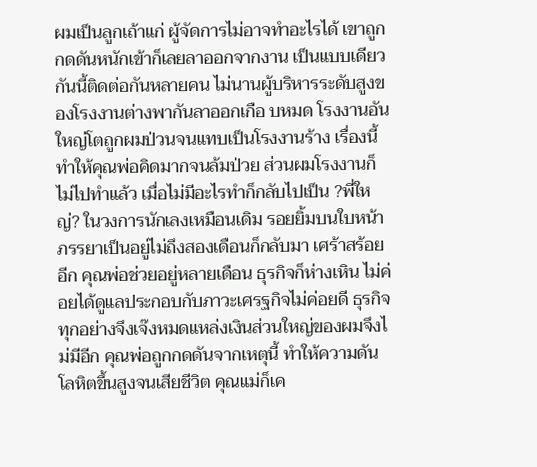ผมเป็นลูกเถ้าแก่ ผู้จัดการไม่อาจทำอะไรได้ เขาถูกกดดันหนักเข้าก็เลยลาออกจากงาน เป็นแบบเดียวกันนี้ติดต่อกันหลายคน ไม่นานผู้บริหารระดับสูงของโรงงานต่างพากันลาออกเกือ บหมด โรงงานอันใหญ่โตถูกผมป่วนจนแทบเป็นโรงงานร้าง เรื่องนี้ทำให้คุณพ่อคิดมากจนล้มป่วย ส่วนผมโรงงานก็ไม่ไปทำแล้ว เมื่อไม่มีอะไรทำก็กลับไปเป็น ?พี่ใหญ่? ในวงการนักเลงเหมือนเดิม รอยยิ้มบนใบหน้าภรรยาเป็นอยู่ไม่ถึงสองเดือนก็กลับมา เศร้าสร้อยอีก คุณพ่อช่วยอยู่หลายเดือน ธุรกิจก็ห่างเหิน ไม่ค่อยได้ดูแลประกอบกับภาวะเศรฐกิจไม่ค่อยดี ธุรกิจทุกอย่างจึงเจ๊งหมดแหล่งเงินส่วนใหญ่ของผมจึงไ ม่มีอีก คุณพ่อถูกกดดันจากเหตุนี้ ทำให้ความดันโลหิตขึ้นสูงจนเสียชีวิต คุณแม่ก็เค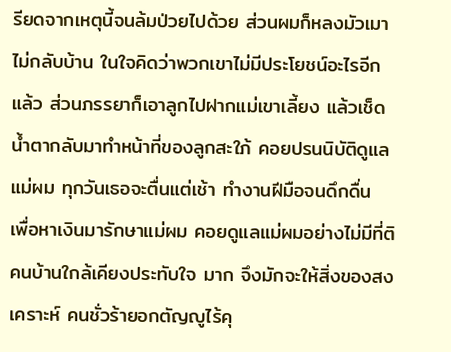รียดจากเหตุนี้จนล้มป่วยไปด้วย ส่วนผมก็หลงมัวเมาไม่กลับบ้าน ในใจคิดว่าพวกเขาไม่มีประโยชน์อะไรอีกแล้ว ส่วนภรรยาก็เอาลูกไปฝากแม่เขาเลี้ยง แล้วเช็ดน้ำตากลับมาทำหน้าที่ของลูกสะใภ้ คอยปรนนิบัติดูแลแม่ผม ทุกวันเธอจะตื่นแต่เช้า ทำงานฝีมือจนดึกดื่น เพื่อหาเงินมารักษาแม่ผม คอยดูแลแม่ผมอย่างไม่มีที่ติคนบ้านใกล้เคียงประทับใจ มาก จึงมักจะให้สิ่งของสงเคราะห์ คนชั่วร้ายอกตัญญูไร้คุ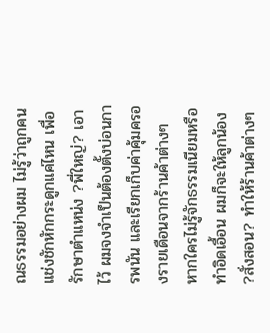ณธรรมอย่างผม ไม่รู้ว่าถูกคนแช่งชักหักกระดูกแค่ไหน เพื่อรักษาตำแหน่ง ?พี่ใหญ่? เอาไว้ ผมจงจำเป็นต้องตั้งบ่อนการพนัน และเรียกเก็บค่าคุ้มครองรายเดือนจากร้านค้าต่างๆ หากใครไม่รู้จักธรรมเนียมหรือทำอิดเอื้อน ผมก็จะให้ลูกน้อง ?สั่งสอน? ทำให้ร้านค้าต่างๆ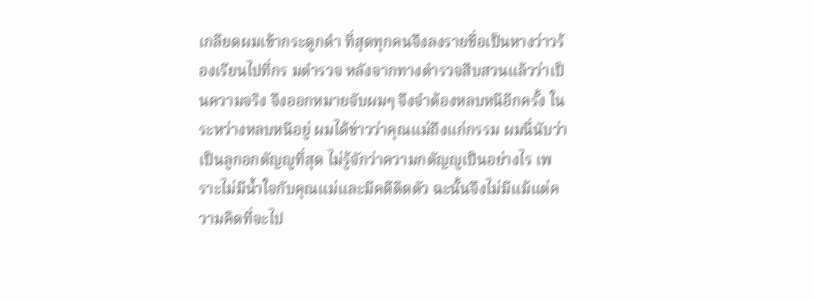เกลียดผมเข้ากระดูกดำ ที่สุดทุกคนจึงลงรายชื่อเป็นหางว่าวร้องเรียนไปที่กร มตำรวจ หลังจากทางตำรวจสืบสวนแล้วว่าเป็นความจริง จึงออกหมายจับผมๆ จึงจำต้องหลบหนีอีกครั้ง ในระหว่างหลบหนีอยู่ ผมได้ข่าวว่าคุณแม่ถึงแก่กรรม ผมนี่นับว่าเป็นลูกอกตัญญูที่สุด ไม่รู้จักว่าความกตัญญูเป็นอย่างไร เพราะไม่มีน้ำใจกับคุณแม่และมีคดีติดตัว ฉะนั้นจึงไม่มีแม้แต่ความคิดที่จะไป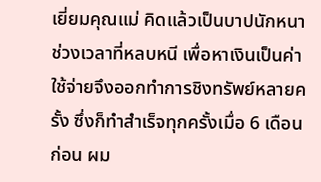เยี่ยมคุณแม่ คิดแล้วเป็นบาปนักหนา ช่วงเวลาที่หลบหนี เพื่อหาเงินเป็นค่าใช้จ่ายจึงออกทำการชิงทรัพย์หลายค รั้ง ซึ่งก็ทำสำเร็จทุกครั้งเมื่อ 6 เดือนก่อน ผม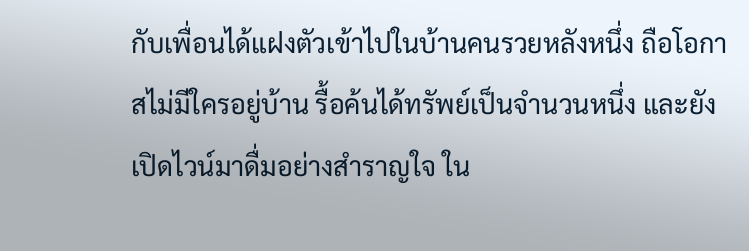กับเพื่อนได้แฝงตัวเข้าไปในบ้านคนรวยหลังหนึ่ง ถือโอกาสไม่มีใครอยู่บ้าน รื้อค้นได้ทรัพย์เป็นจำนวนหนึ่ง และยังเปิดไวน์มาดื่มอย่างสำราญใจ ใน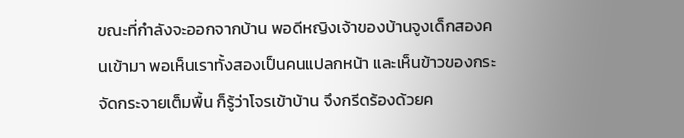ขณะที่กำลังจะออกจากบ้าน พอดีหญิงเจ้าของบ้านจูงเด็กสองคนเข้ามา พอเห็นเราทั้งสองเป็นคนแปลกหน้า และเห็นข้าวของกระจัดกระจายเต็มพื้น ก็รู้ว่าโจรเข้าบ้าน จึงกรีดร้องด้วยค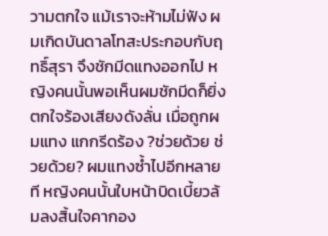วามตกใจ แม้เราจะห้ามไม่ฟัง ผมเกิดบันดาลโทสะประกอบกับฤทธิ์สุรา จึงชักมีดแทงออกไป หญิงคนนั้นพอเห็นผมชักมีดก็ยิ่งตกใจร้องเสียงดังลั่น เมื่อถูกผมแทง แกกรีดร้อง ?ช่วยด้วย ช่วยด้วย? ผมแทงซ้ำไปอีกหลายที หญิงคนนั้นใบหน้าบิดเบี้ยวล้มลงสิ้นใจคากอง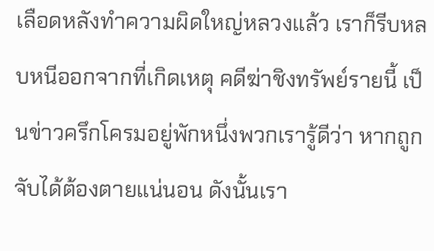เลือดหลังทำความผิดใหญ่หลวงแล้ว เราก็รีบหลบหนีออกจากที่เกิดเหตุ คดีฆ่าชิงทรัพย์รายนี้ เป็นข่าวครึกโครมอยู่พักหนึ่งพวกเรารู้ดีว่า หากถูกจับได้ต้องตายแน่นอน ดังนั้นเรา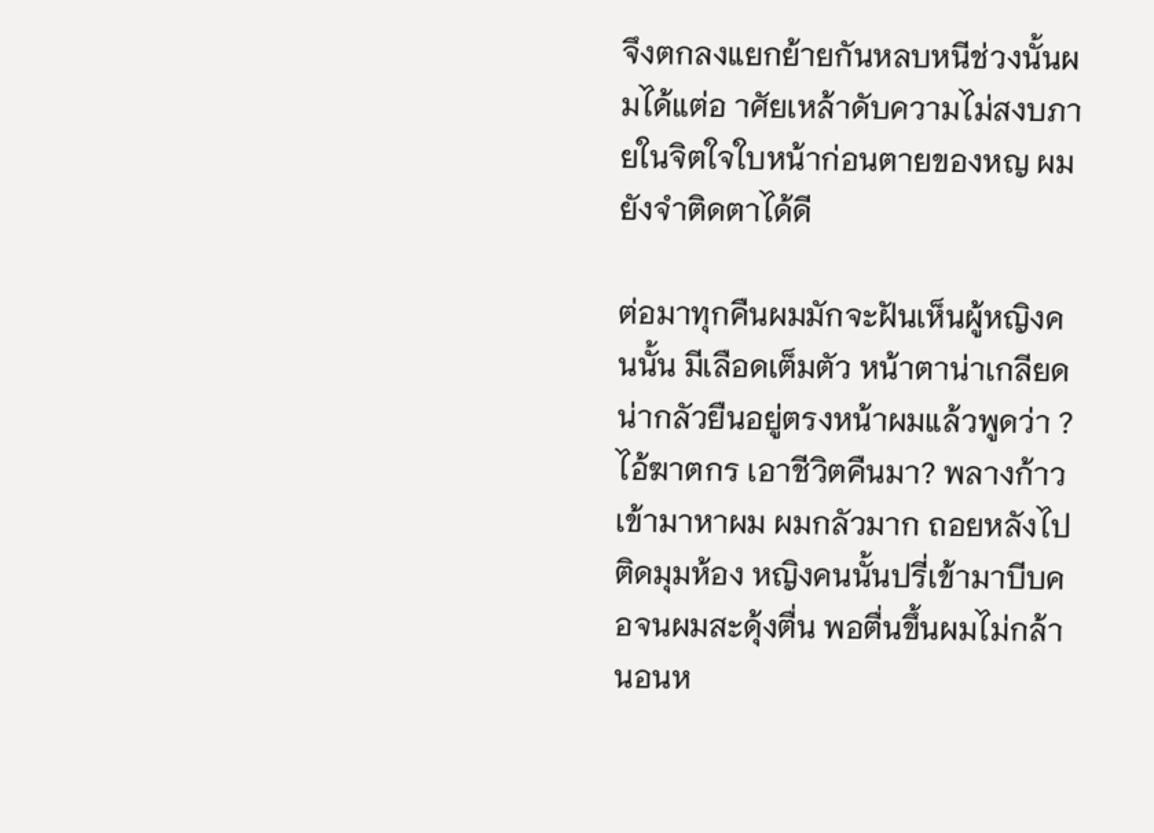จึงตกลงแยกย้ายกันหลบหนีช่วงนั้นผมได้แต่อ าศัยเหล้าดับความไม่สงบภายในจิตใจใบหน้าก่อนตายของหญ ผมยังจำติดตาได้ดี

ต่อมาทุกคืนผมมักจะฝันเห็นผู้หญิงคนนั้น มีเลือดเต็มตัว หน้าตาน่าเกลียดน่ากลัวยืนอยู่ตรงหน้าผมแล้วพูดว่า ?ไอ้ฆาตกร เอาชีวิตคืนมา? พลางก้าวเข้ามาหาผม ผมกลัวมาก ถอยหลังไปติดมุมห้อง หญิงคนนั้นปรี่เข้ามาบีบคอจนผมสะดุ้งตื่น พอตื่นขึ้นผมไม่กล้านอนห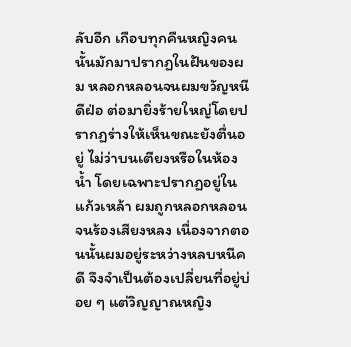ลับอีก เกือบทุกคืนหญิงคนนั้นมักมาปรากฏในฝันของผม หลอกหลอนจนผมขวัญหนีดีฝ่อ ต่อมายิ่งร้ายใหญ่โดยปรากฏร่างให้เห็นขณะยังตื่นอยู่ ไม่ว่าบนเตียงหรือในห้องน้ำ โดยเฉพาะปรากฏอยู่ในแก้วเหล้า ผมถูกหลอกหลอนจนร้องเสียงหลง เนื่องจากตอนนั้นผมอยู่ระหว่างหลบหนีคดี จึงจำเป็นต้องเปลี่ยนที่อยู่บ่อย ๆ แต่วิญญาณหญิง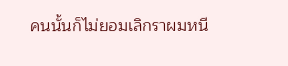คนนั้นก็ไม่ยอมเลิกราผมหนี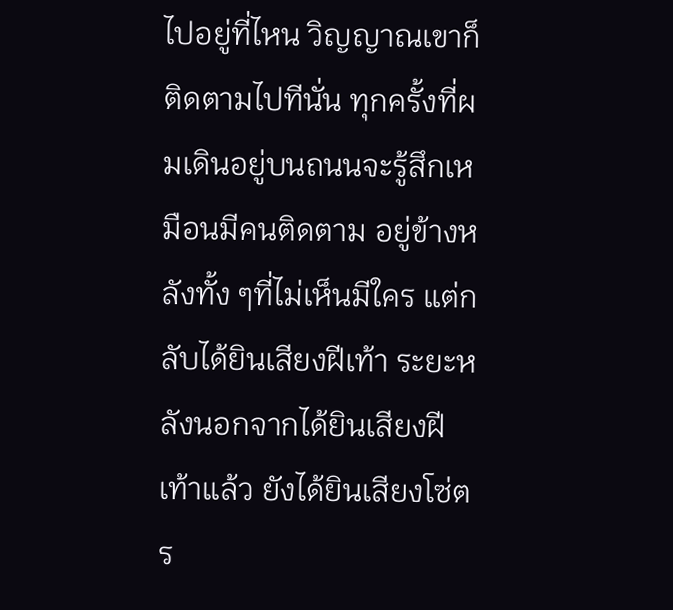ไปอยู่ที่ไหน วิญญาณเขาก็ติดตามไปทีนั่น ทุกครั้งที่ผมเดินอยู่บนถนนจะรู้สึกเหมือนมีคนติดตาม อยู่ข้างหลังทั้ง ๆที่ไม่เห็นมีใคร แต่กลับได้ยินเสียงฝีเท้า ระยะหลังนอกจากได้ยินเสียงฝีเท้าแล้ว ยังได้ยินเสียงโซ่ตร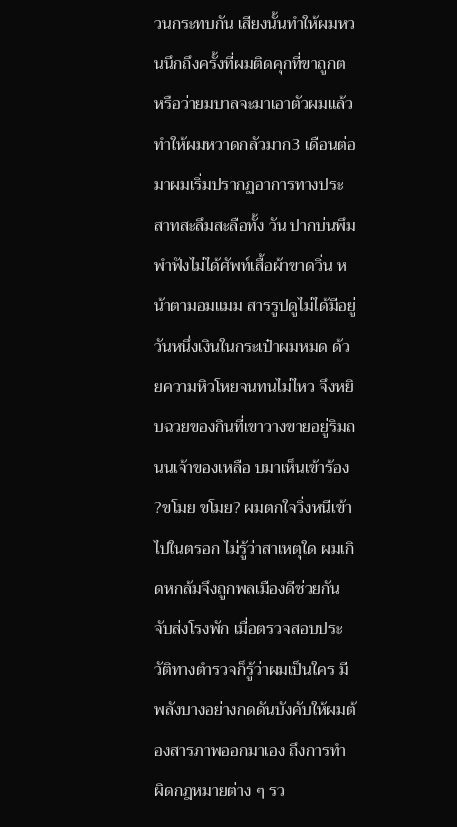วนกระทบกัน เสียงนั้นทำให้ผมหวนนึกถึงครั้งที่ผมติดคุกที่ขาถูกต หรือว่ายมบาลจะมาเอาตัวผมแล้ว ทำให้ผมหวาดกลัวมาก3 เดือนต่อมาผมเริ่มปรากฏอาการทางประสาทสะลึมสะลือทั้ง วัน ปากบ่นพึมพำฟังไม่ได้ศัพท์เสื้อผ้าขาดวิ่น หน้าตามอมแมม สารรูปดูไม่ได้มีอยู่วันหนึ่งเงินในกระเป๋าผมหมด ด้วยความหิวโหยจนทนไม่ไหว จึงหยิบฉวยของกินที่เขาวางขายอยู่ริมถนนเจ้าของเหลือ บมาเห็นเข้าร้อง ?ขโมย ขโมย? ผมตกใจวิ่งหนีเข้าไปในตรอก ไม่รู้ว่าสาเหตุใด ผมเกิดหกล้มจึงถูกพลเมืองดีช่วยกันจับส่งโรงพัก เมื่อตรวจสอบประวัติทางตำรวจก็รู้ว่าผมเป็นใคร มีพลังบางอย่างกดดันบังคับให้ผมต้องสารภาพออกมาเอง ถึงการทำผิดกฎหมายต่าง ๆ รว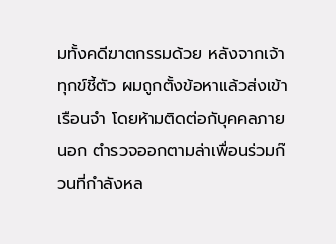มทั้งคดีฆาตกรรมด้วย หลังจากเจ้าทุกข์ชี้ตัว ผมถูกตั้งข้อหาแล้วส่งเข้าเรือนจำ โดยห้ามติดต่อกับุคคลภายนอก ตำรวจออกตามล่าเพื่อนร่วมก๊วนที่กำลังหล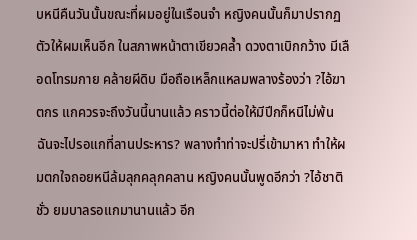บหนีคืนวันนั้นขณะที่ผมอยู่ในเรือนจำ หญิงคนนั้นก็มาปรากฏตัวให้ผมเห็นอีก ในสภาพหน้าตาเขียวคล้ำ ดวงตาเบิกกว้าง มีเลือดโทรมกาย คล้ายผีดิบ มือถือเหล็กแหลมพลางร้องว่า ?ไอ้ฆาตกร แกควรจะถึงวันนี้นานแล้ว คราวนี้ต่อให้มีปีกก็หนีไม่พ้น ฉันจะไปรอแกที่ลานประหาร? พลางทำท่าจะปรี่เข้ามาหา ทำให้ผมตกใจถอยหนีล้มลุกคลุกคลาน หญิงคนนั้นพูดอีกว่า ?ไอ้ชาติชั่ว ยมบาลรอแกมานานแล้ว อีก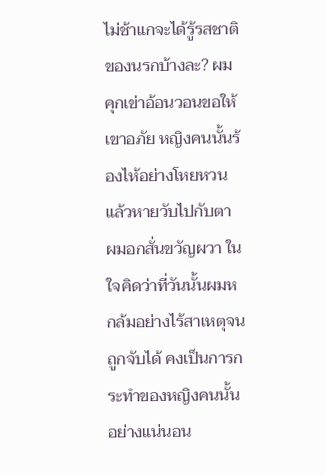ไม่ช้าแกจะได้รู้รสชาติของนรกบ้างละ? ผมคุกเข่าอ้อนวอนขอให้เขาอภัย หญิงคนนั้นร้องไห้อย่างโหยหวนแล้วหายวับไปกับตา ผมอกสั่นขวัญผวา ในใจคิดว่าที่วันนั้นผมหกล้มอย่างไร้สาเหตุจนถูกจับได้ คงเป็นการกระทำของหญิงคนนั้นอย่างแน่นอน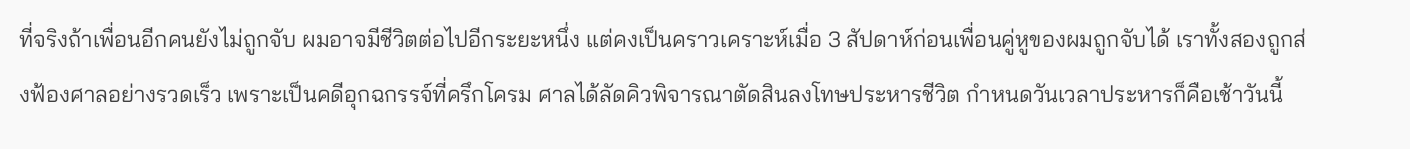ที่จริงถ้าเพื่อนอีกคนยังไม่ถูกจับ ผมอาจมีชีวิตต่อไปอีกระยะหนึ่ง แต่คงเป็นคราวเคราะห์เมื่อ 3 สัปดาห์ก่อนเพื่อนคู่หูของผมถูกจับได้ เราทั้งสองถูกส่งฟ้องศาลอย่างรวดเร็ว เพราะเป็นคดีอุกฉกรรจ์ที่ครึกโครม ศาลได้ลัดคิวพิจารณาตัดสินลงโทษประหารชีวิต กำหนดวันเวลาประหารก็คือเช้าวันนี้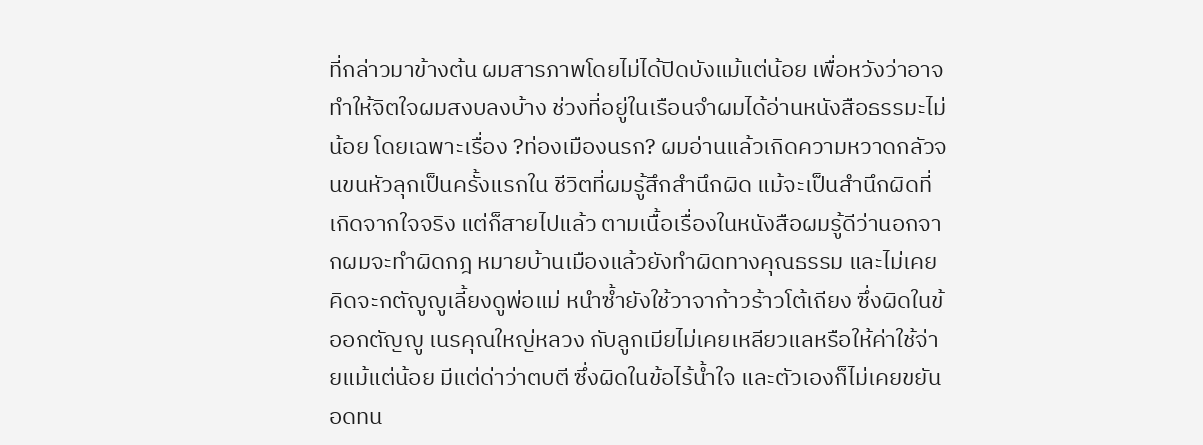ที่กล่าวมาข้างต้น ผมสารภาพโดยไม่ได้ปิดบังแม้แต่น้อย เพื่อหวังว่าอาจทำให้จิตใจผมสงบลงบ้าง ช่วงที่อยู่ในเรือนจำผมได้อ่านหนังสือธรรมะไม่น้อย โดยเฉพาะเรื่อง ?ท่องเมืองนรก? ผมอ่านแล้วเกิดความหวาดกลัวจนขนหัวลุกเป็นครั้งแรกใน ชีวิตที่ผมรู้สึกสำนึกผิด แม้จะเป็นสำนึกผิดที่เกิดจากใจจริง แต่ก็สายไปแล้ว ตามเนื้อเรื่องในหนังสือผมรู้ดีว่านอกจากผมจะทำผิดกฎ หมายบ้านเมืองแล้วยังทำผิดทางคุณธรรม และไม่เคยคิดจะกตัญูญูเลี้ยงดูพ่อแม่ หนำซ้ำยังใช้วาจาก้าวร้าวโต้เถียง ซึ่งผิดในข้ออกตัญญู เนรคุณใหญ่หลวง กับลูกเมียไม่เคยเหลียวแลหรือให้ค่าใช้จ่ายแม้แต่น้อย มีแต่ด่าว่าตบตี ซึ่งผิดในข้อไร้น้ำใจ และตัวเองก็ไม่เคยขยันอดทน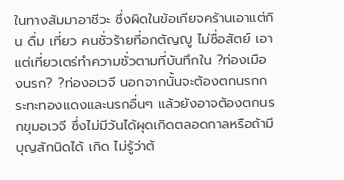ในทางสัมมาอาชีวะ ซึ่งผิดในข้อเกียจคร้านเอาแต่กิน ดื่ม เที่ยว คนชั่วร้ายที่อกตัญญู ไม่ซื่อสัตย์ เอาแต่เที่ยวเตร่ทำความชั่วตามที่บันทึกใน ?ท่องเมืองนรก? ?ท่องอเวจี นอกจากนั้นจะต้องตกนรกกระทะทองแดงและนรกอื่นๆ แล้วยังอาจต้องตกนรกขุมอเวจี ซึ่งไม่มีวันได้ผุดเกิดตลอดกาลหรือถ้ามีบุญสักนิดได้ เกิด ไม่รู้ว่าต้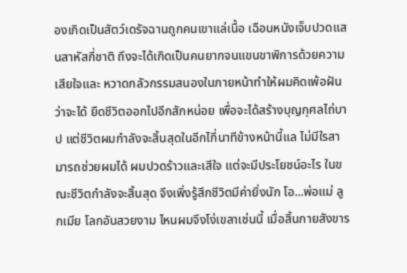องเกิดเป็นสัตว์เดรัจฉานถูกคนเขาแล่เนื้อ เฉือนหนังเจ็บปวดแสนสาหัสกี่ชาติ ถึงจะได้เกิดเป็นคนยากจนแขนขาพิการด้วยความเสียใจและ หวาดกลัวกรรมสนองในภายหน้าทำให้ผมคิดเพ้อฝันว่าจะได้ ยืดชีวิตออกไปอีกสักหน่อย เพื่อจะได้สร้างบุญกุศลไถ่บาป แต่ชีวิตผมกำลังจะสิ้นสุดในอีกไกี่นาทีข้างหน้านี้แล ไม่มีใรสามารถช่วยผมได้ ผมปวดร้าวและเสีใจ แต่จะมีประโยชน์อะไร ในขณะชีวิตกำลังจะสิ้นสุด จึงเพิ่งรู้สึกชีวิตมีค่ายิ่งนัก โอ...พ่อแม่ ลูกเมีย โลกอันสวยงาม ไหนผมจึงโง่เขลาเช่นนี้ เมื่อสิ้นกายสังขาร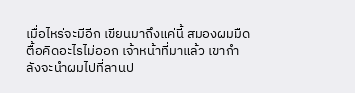เมื่อไหร่จะมีอีก เขียนมาถึงแค่นี้ สมองผมมืดตื้อคิดอะไรไม่ออก เจ้าหน้าที่มาแล้ว เขากำลังจะนำผมไปที่ลานป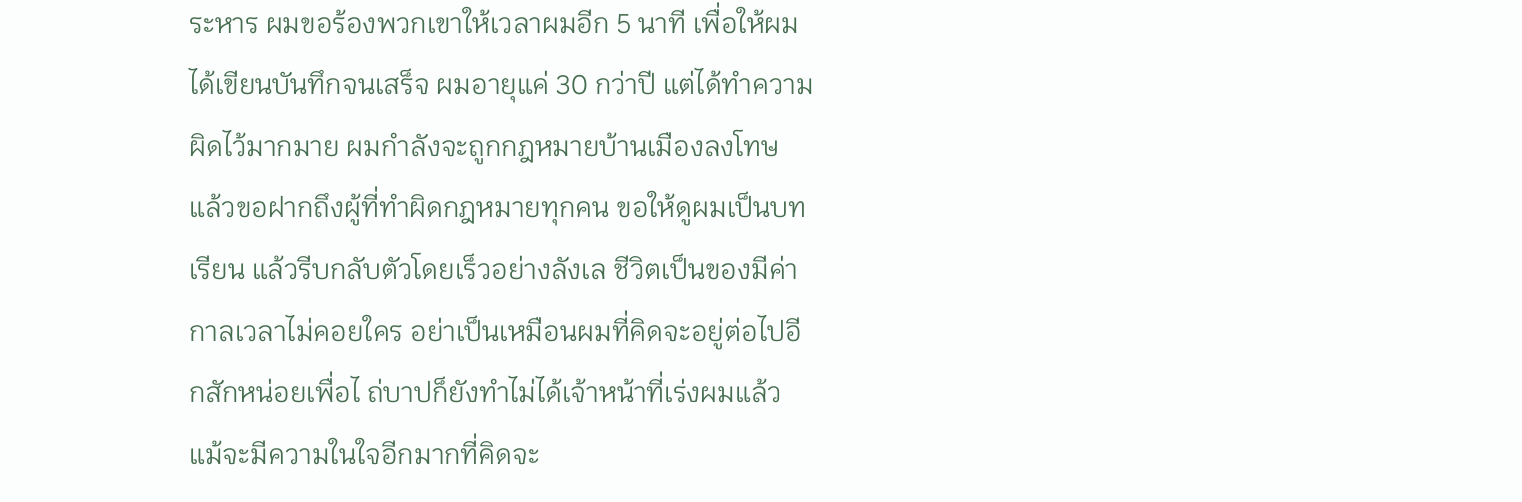ระหาร ผมขอร้องพวกเขาให้เวลาผมอีก 5 นาที เพื่อให้ผมได้เขียนบันทึกจนเสร็จ ผมอายุแค่ 30 กว่าปี แต่ได้ทำความผิดไว้มากมาย ผมกำลังจะถูกกฎหมายบ้านเมืองลงโทษ แล้วขอฝากถึงผู้ที่ทำผิดกฎหมายทุกคน ขอให้ดูผมเป็นบทเรียน แล้วรีบกลับตัวโดยเร็วอย่างลังเล ชีวิตเป็นของมีค่ากาลเวลาไม่คอยใคร อย่าเป็นเหมือนผมที่คิดจะอยู่ต่อไปอีกสักหน่อยเพื่อไ ถ่บาปก็ยังทำไม่ได้เจ้าหน้าที่เร่งผมแล้ว แม้จะมีความในใจอีกมากที่คิดจะ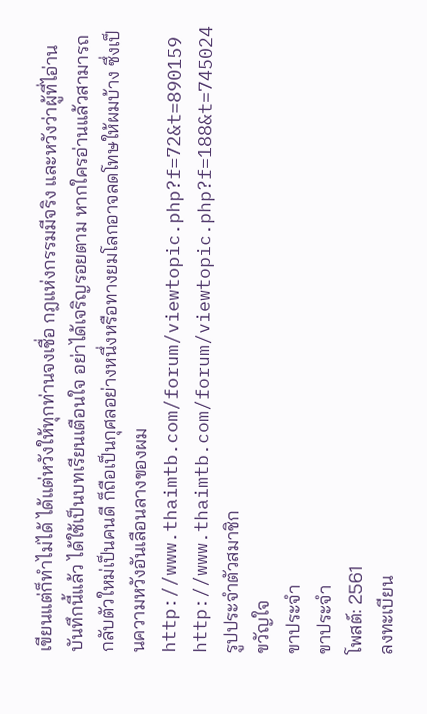เขียนแต่ก็ทำไม่ได้ ได้แต่หวังให้ทุกท่านจงเชื่อ กฎแห่งกรรมมีจริง และหวังว่าผู้ที่ไอ่านบันทึกนี้แล้ว ได้ใช้เป็นบทเรียนเตือนใจ อย่าได้เจริญรอยตาม หากใครอ่านแล้วสามารถกลับตัวใหม่เป็นคนดี ก็ถือเป็นกุศลอย่างหนึ่งหรือทางยมโลกอาจลดโทษให้ผมบ้าง ซึ่งเป็นความหวังอันเลือนลางของผม
http://www.thaimtb.com/forum/viewtopic.php?f=72&t=890159
http://www.thaimtb.com/forum/viewtopic.php?f=188&t=745024
รูปประจำตัวสมาชิก
ขวัญใจ
ขาประจำ
ขาประจำ
โพสต์: 2561
ลงทะเบียน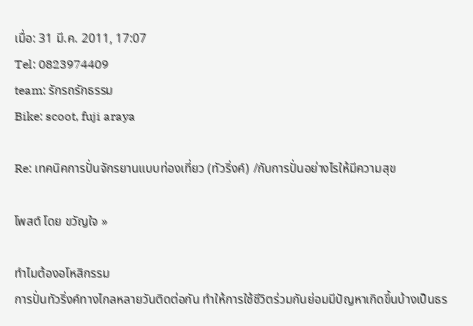เมื่อ: 31 มี.ค. 2011, 17:07
Tel: 0823974409
team: รักรถรักธรรม
Bike: scoot, fuji araya

Re: เทคนิคการปั่นจักรยานแบบท่องเที่ยว (ทัวริ่งค์) /กับการปั่นอย่างไรให้มีความสุข

โพสต์ โดย ขวัญใจ »

ทำไมต้องอโหสิกรรม
การปั่นทัวริ่งค์ทางไกลหลายวันติดต่อกัน ทำให้การใช้ชีวิตร่วมกันย่อมมีปัญหาเกิดขึ้นบ้างเป็นธร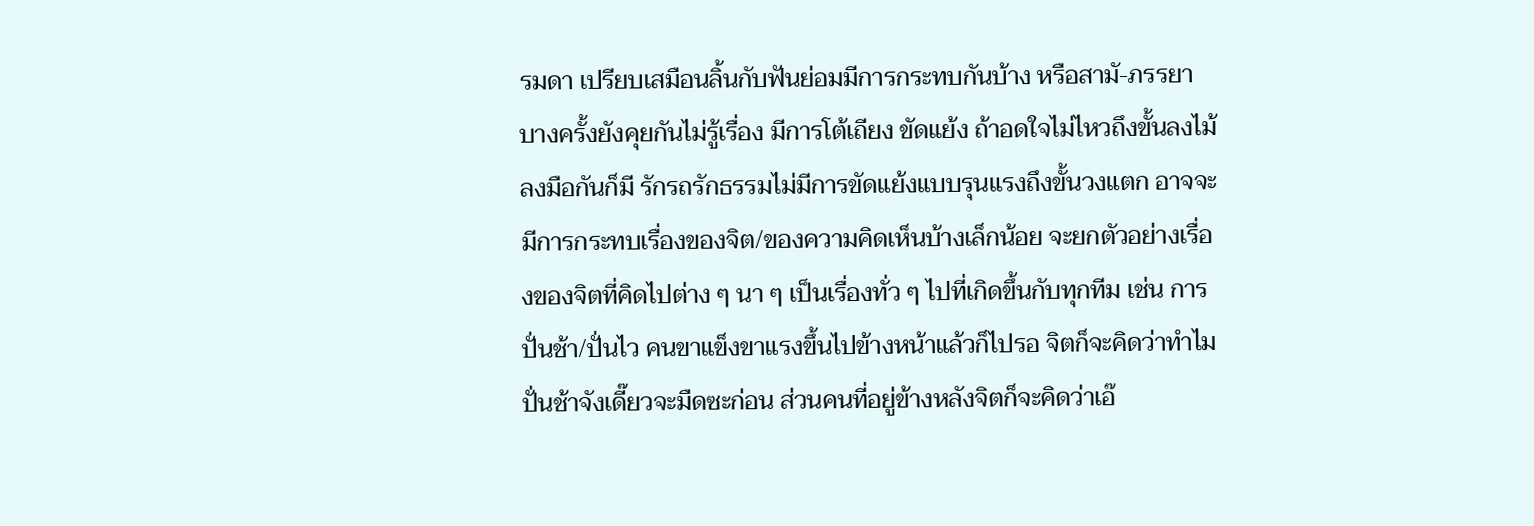รมดา เปรียบเสมือนลิ้นกับฟันย่อมมีการกระทบกันบ้าง หรือสามั-ภรรยา บางครั้งยังคุยกันไม่รู้เรื่อง มีการโต้เถียง ขัดแย้ง ถ้าอดใจไม่ไหวถึงขั้นลงไม้ลงมือกันก็มี รักรถรักธรรมไม่มีการขัดแย้งแบบรุนแรงถึงขั้นวงแตก อาจจะมีการกระทบเรื่องของจิต/ของความคิดเห็นบ้างเล็กน้อย จะยกตัวอย่างเรื่องของจิตที่คิดไปต่าง ๆ นา ๆ เป็นเรื่องทั่ว ๆ ไปที่เกิดขึ้นกับทุกทีม เช่น การปั่นช้า/ปั่นไว คนขาแข็งขาแรงขึ้นไปข้างหน้าแล้วก็ไปรอ จิตก็จะคิดว่าทำไมปั่นช้าจังเดี๊ยวจะมืดซะก่อน ส่วนคนที่อยู่ข้างหลังจิตก็จะคิดว่าเอ๊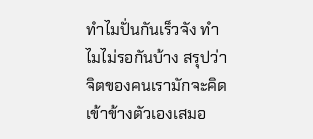ทำไมปั่นกันเร็วจัง ทำไมไม่รอกันบ้าง สรุปว่าจิตของคนเรามักจะคิดเข้าข้างตัวเองเสมอ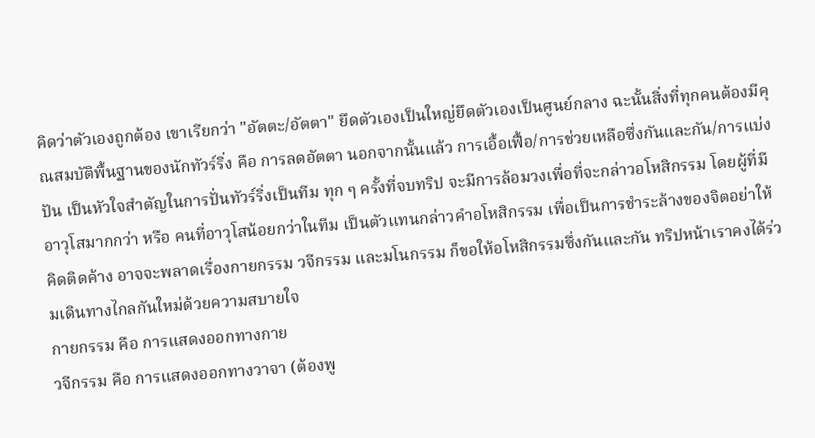คิดว่าตัวเองถูกต้อง เขาเรียกว่า "อัตตะ/อัตตา" ยึดตัวเองเป็นใหญ่ยึดตัวเองเป็นศูนย์กลาง ฉะนั้นสิ่งที่ทุกคนต้องมีคุณสมบัติพื้นฐานของนักทัวร์ริ่ง คือ การลดอัตตา นอกจากนั้นแล้ว การเอื้อเฟื้อ/การช่วยเหลือซึ่งกันและกัน/การแบ่งปัน เป็นหัวใจสำตัญในการปั่นทัวร์ริ่งเป็นทีม ทุก ๆ ครั้งที่จบทริป จะมีการล้อมวงเพื่อที่จะกล่าวอโหสิกรรม โดยผู้ที่มีอาวุโสมากกว่า หรือ คนที่อาวุโสน้อยกว่าในทีม เป็นตัวแทนกล่าวคำอโหสิกรรม เพื่อเป็นการชำระล้างของจิตอย่าให้คิดติดค้าง อาจจะพลาดเรื่องกายกรรม วจีกรรม และมโนกรรม ก็ขอให้อโหสิกรรมซึ่งกันและกัน ทริปหน้าเราคงได้ร่วมเดินทางไกลกันใหม่ด้วยความสบายใจ
กายกรรม คือ การแสดงออกทางกาย
วจีกรรม คือ การแสดงออกทางวาจา (ต้องพู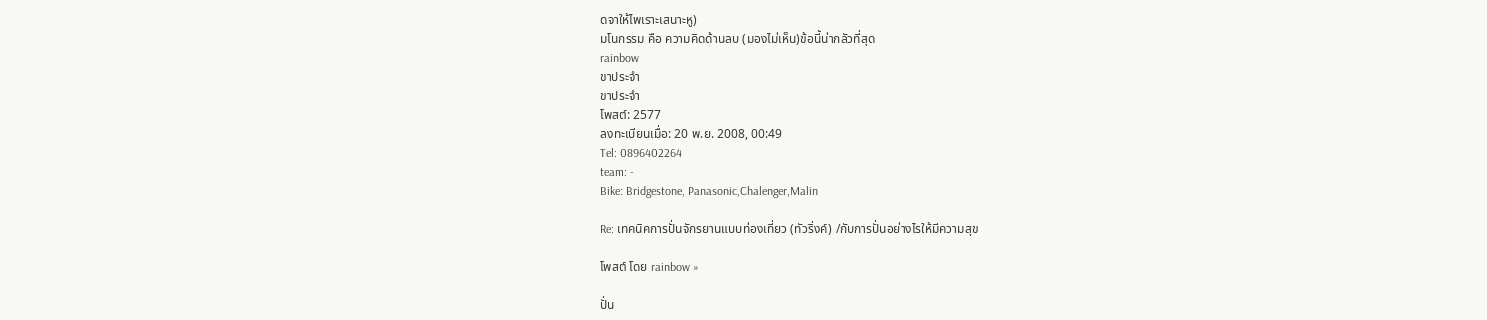ดจาให้ไพเราะเสนาะหู)
มโนกรรม คือ ความคิดด้านลบ (มองไม่เห็น)ข้อนี้น่ากลัวที่สุด
rainbow
ขาประจำ
ขาประจำ
โพสต์: 2577
ลงทะเบียนเมื่อ: 20 พ.ย. 2008, 00:49
Tel: 0896402264
team: -
Bike: Bridgestone, Panasonic,Chalenger,Malin

Re: เทคนิคการปั่นจักรยานแบบท่องเที่ยว (ทัวริ่งค์) /กับการปั่นอย่างไรให้มีความสุข

โพสต์ โดย rainbow »

ปั่น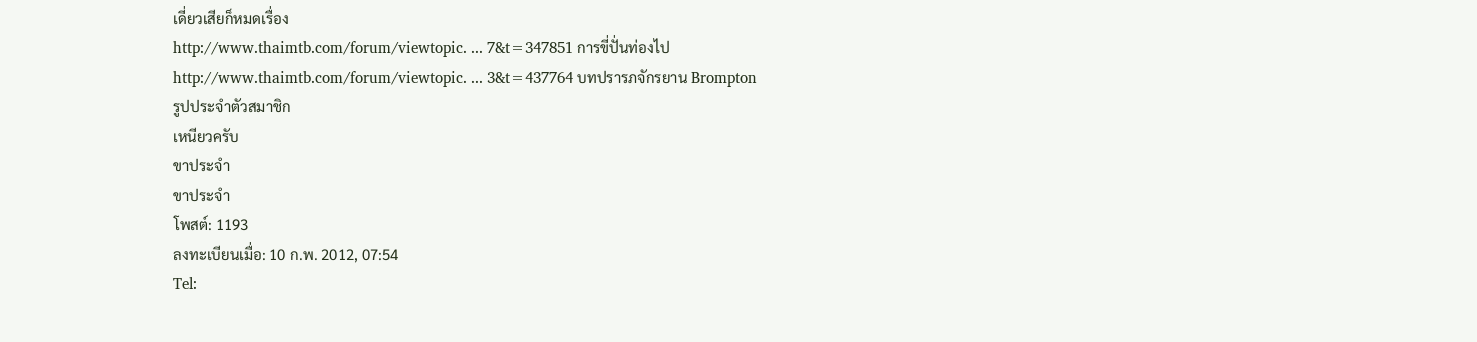เดี่ยวเสียก็หมดเรื่อง
http://www.thaimtb.com/forum/viewtopic. ... 7&t=347851 การขี่ปั่นท่องไป
http://www.thaimtb.com/forum/viewtopic. ... 3&t=437764 บทปรารภจักรยาน Brompton
รูปประจำตัวสมาชิก
เหนียวครับ
ขาประจำ
ขาประจำ
โพสต์: 1193
ลงทะเบียนเมื่อ: 10 ก.พ. 2012, 07:54
Tel: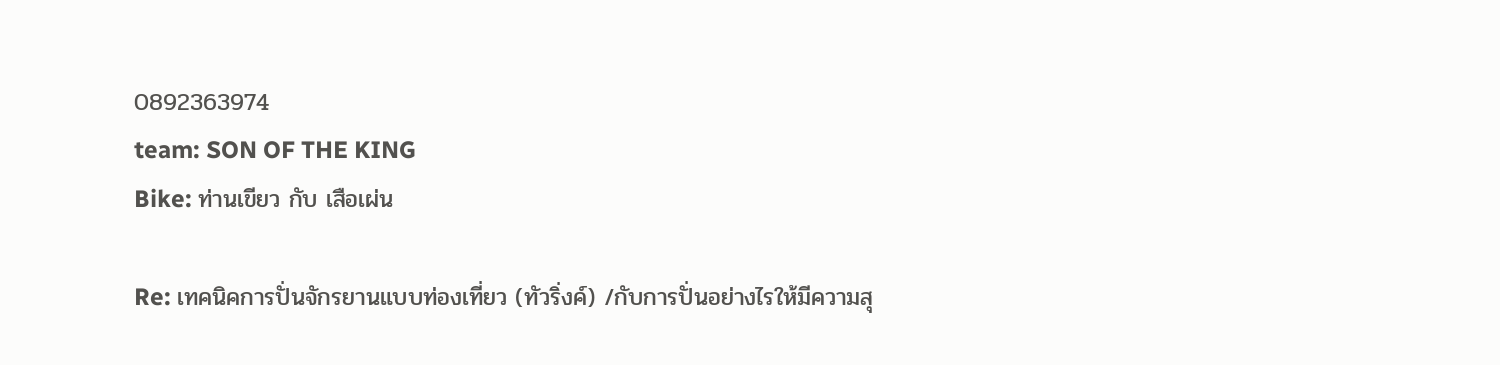0892363974
team: SON OF THE KING
Bike: ท่านเขียว กับ เสือเผ่น

Re: เทคนิคการปั่นจักรยานแบบท่องเที่ยว (ทัวริ่งค์) /กับการปั่นอย่างไรให้มีความสุ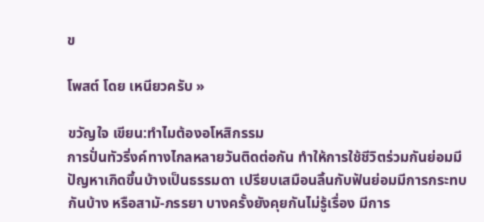ข

โพสต์ โดย เหนียวครับ »

ขวัญใจ เขียน:ทำไมต้องอโหสิกรรม
การปั่นทัวริ่งค์ทางไกลหลายวันติดต่อกัน ทำให้การใช้ชีวิตร่วมกันย่อมมีปัญหาเกิดขึ้นบ้างเป็นธรรมดา เปรียบเสมือนลิ้นกับฟันย่อมมีการกระทบกันบ้าง หรือสามั-ภรรยา บางครั้งยังคุยกันไม่รู้เรื่อง มีการ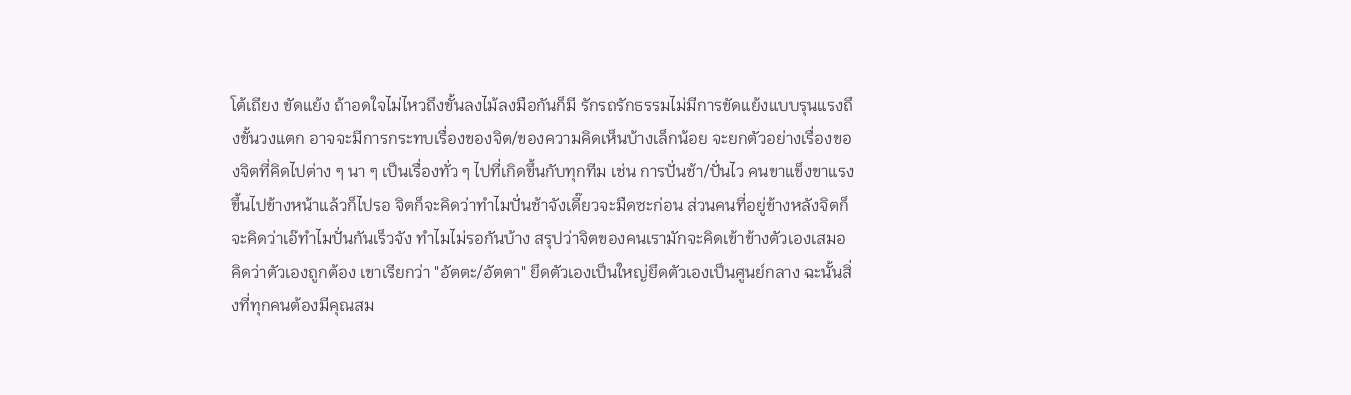โต้เถียง ขัดแย้ง ถ้าอดใจไม่ไหวถึงขั้นลงไม้ลงมือกันก็มี รักรถรักธรรมไม่มีการขัดแย้งแบบรุนแรงถึงขั้นวงแตก อาจจะมีการกระทบเรื่องของจิต/ของความคิดเห็นบ้างเล็กน้อย จะยกตัวอย่างเรื่องของจิตที่คิดไปต่าง ๆ นา ๆ เป็นเรื่องทั่ว ๆ ไปที่เกิดขึ้นกับทุกทีม เช่น การปั่นช้า/ปั่นไว คนขาแข็งขาแรงขึ้นไปข้างหน้าแล้วก็ไปรอ จิตก็จะคิดว่าทำไมปั่นช้าจังเดี๊ยวจะมืดซะก่อน ส่วนคนที่อยู่ข้างหลังจิตก็จะคิดว่าเอ๊ทำไมปั่นกันเร็วจัง ทำไมไม่รอกันบ้าง สรุปว่าจิตของคนเรามักจะคิดเข้าข้างตัวเองเสมอคิดว่าตัวเองถูกต้อง เขาเรียกว่า "อัตตะ/อัตตา" ยึดตัวเองเป็นใหญ่ยึดตัวเองเป็นศูนย์กลาง ฉะนั้นสิ่งที่ทุกคนต้องมีคุณสม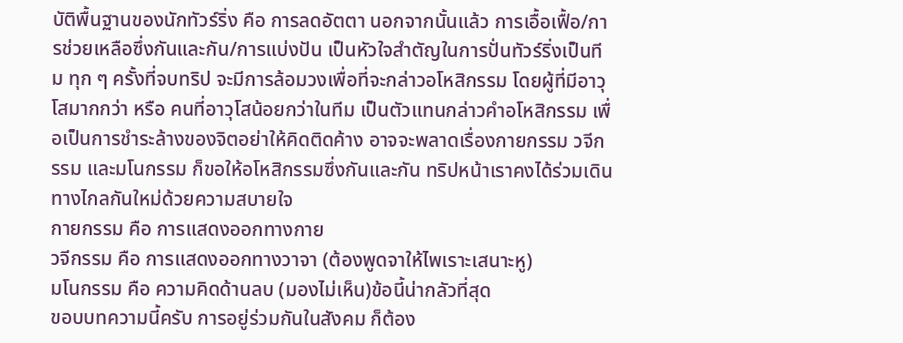บัติพื้นฐานของนักทัวร์ริ่ง คือ การลดอัตตา นอกจากนั้นแล้ว การเอื้อเฟื้อ/การช่วยเหลือซึ่งกันและกัน/การแบ่งปัน เป็นหัวใจสำตัญในการปั่นทัวร์ริ่งเป็นทีม ทุก ๆ ครั้งที่จบทริป จะมีการล้อมวงเพื่อที่จะกล่าวอโหสิกรรม โดยผู้ที่มีอาวุโสมากกว่า หรือ คนที่อาวุโสน้อยกว่าในทีม เป็นตัวแทนกล่าวคำอโหสิกรรม เพื่อเป็นการชำระล้างของจิตอย่าให้คิดติดค้าง อาจจะพลาดเรื่องกายกรรม วจีกรรม และมโนกรรม ก็ขอให้อโหสิกรรมซึ่งกันและกัน ทริปหน้าเราคงได้ร่วมเดินทางไกลกันใหม่ด้วยความสบายใจ
กายกรรม คือ การแสดงออกทางกาย
วจีกรรม คือ การแสดงออกทางวาจา (ต้องพูดจาให้ไพเราะเสนาะหู)
มโนกรรม คือ ความคิดด้านลบ (มองไม่เห็น)ข้อนี้น่ากลัวที่สุด
ขอบบทความนี้ครับ การอยู่ร่วมกันในสังคม ก็ต้อง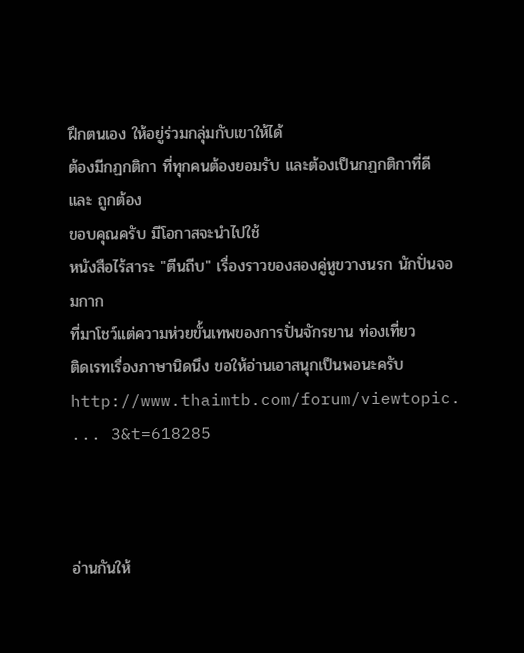ฝึกตนเอง ให้อยู่ร่วมกลุ่มกับเขาให้ได้
ต้องมีกฏกติกา ที่ทุกคนต้องยอมรับ และต้องเป็นกฏกติกาที่ดี และ ถูกต้อง
ขอบคุณครับ มีโอกาสจะนำไปใช้
หนังสือไร้สาระ "ตีนถีบ" เรื่องราวของสองคู่หูขวางนรก นักปั่นจอมกาก
ที่มาโชว์แต่ความห่วยขั้นเทพของการปั่นจักรยาน ท่องเที่ยว
ติดเรทเรื่องภาษานิดนึง ขอให้อ่านเอาสนุกเป็นพอนะครับ
http://www.thaimtb.com/forum/viewtopic. ... 3&t=618285



อ่านกันให้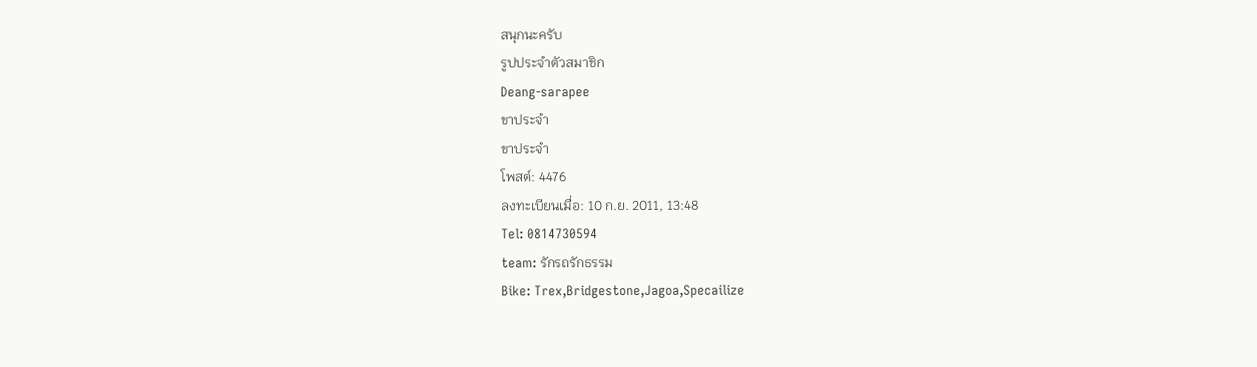สนุกนะครับ
รูปประจำตัวสมาชิก
Deang-sarapee
ขาประจำ
ขาประจำ
โพสต์: 4476
ลงทะเบียนเมื่อ: 10 ก.ย. 2011, 13:48
Tel: 0814730594
team: รักรถรักธรรม
Bike: Trex,Bridgestone,Jagoa,Specailize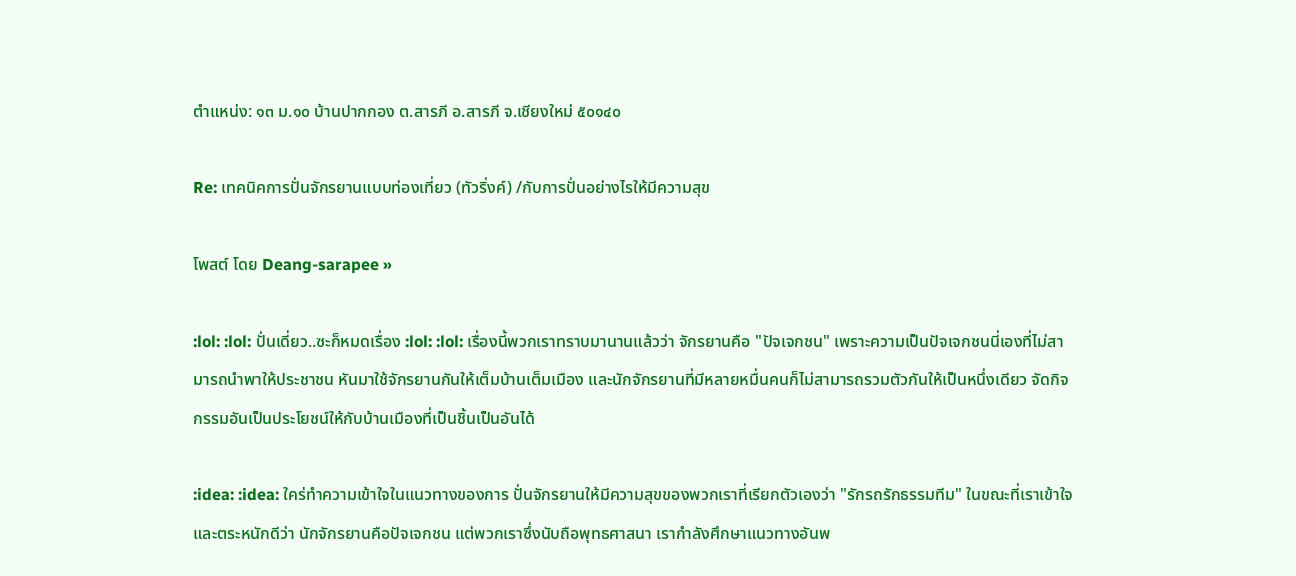ตำแหน่ง: ๑๓ ม.๑๐ บ้านปากกอง ต.สารภี อ.สารภี จ.เชียงใหม่ ๕๐๑๔๐

Re: เทคนิคการปั่นจักรยานแบบท่องเที่ยว (ทัวริ่งค์) /กับการปั่นอย่างไรให้มีความสุข

โพสต์ โดย Deang-sarapee »

:lol: :lol: ปั่นเดี่ยว..ซะก็หมดเรื่อง :lol: :lol: เรื่องนี้พวกเราทราบมานานแล้วว่า จักรยานคือ "ปัจเจกชน" เพราะความเป็นปัจเจกชนนี่เองที่ไม่สามารถนำพาให้ประชาชน หันมาใช้จักรยานกันให้เต็มบ้านเต็มเมือง และนักจักรยานที่มีหลายหมื่นคนก็ไม่สามารถรวมตัวกันให้เป็นหนึ่งเดียว จัดกิจกรรมอันเป็นประโยชน์ให้กับบ้านเมืองที่เป็นชิ้นเป็นอันได้

:idea: :idea: ใคร่ทำความเข้าใจในแนวทางของการ ปั่นจักรยานให้มีความสุขของพวกเราที่เรียกตัวเองว่า "รักรถรักธรรมทีม" ในขณะที่เราเข้าใจและตระหนักดีว่า นักจักรยานคือปัจเจกชน แต่พวกเราซึ่งนับถือพุทธศาสนา เรากำลังศึกษาแนวทางอันพ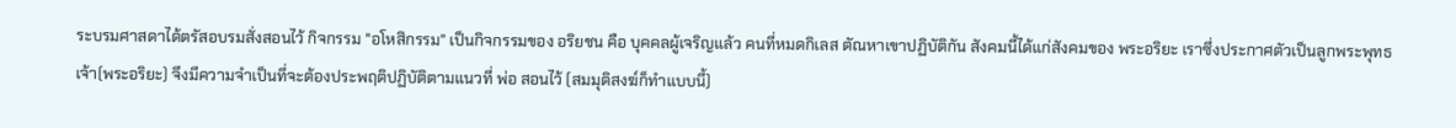ระบรมศาสดาได้ตรัสอบรมสั่งสอนไว้ กิจกรรม "อโหสิกรรม" เป็นกิจกรรมของ อริยชน คือ บุคคลผู้เจริญแล้ว คนที่หมดกิเลส ตัณหาเขาปฏิบัติกัน สังคมนี้ได้แก่สังคมของ พระอริยะ เราซึ่งประกาศตัวเป็นลูกพระพุทธเจ้า(พระอริยะ) จึงมีความจำเป็นที่จะต้องประพฤติปฏิบัติตามแนวที่ พ่อ สอนไว้ (สมมุติสงฆ์ก็ทำแบบนี้)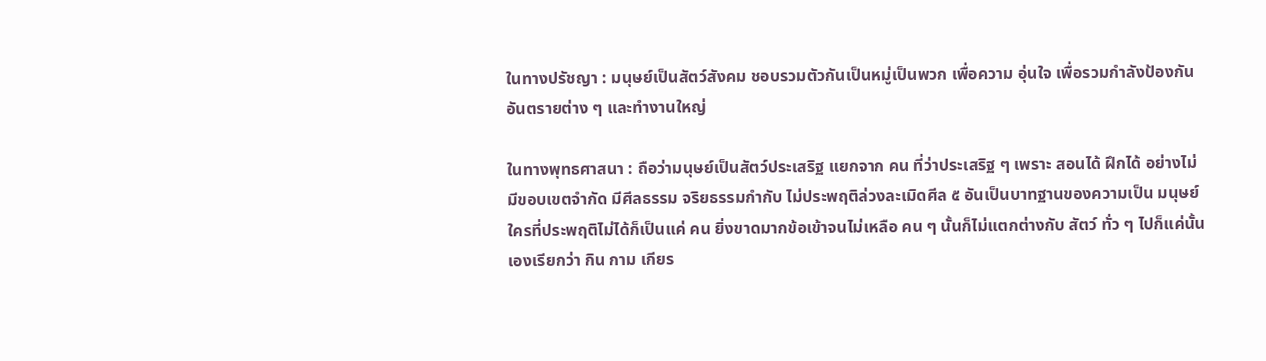ในทางปรัชญา : มนุษย์เป็นสัตว์สังคม ชอบรวมตัวกันเป็นหมู่เป็นพวก เพื่อความ อุ่นใจ เพื่อรวมกำลังป้องกันอันตรายต่าง ๆ และทำงานใหญ่

ในทางพุทธศาสนา : ถือว่ามนุษย์เป็นสัตว์ประเสริฐ แยกจาก คน ที่ว่าประเสริฐ ๆ เพราะ สอนได้ ฝึกได้ อย่างไม่มีขอบเขตจำกัด มีศีลธรรม จริยธรรมกำกับ ไม่ประพฤติล่วงละเมิดศีล ๕ อันเป็นบาทฐานของความเป็น มนุษย์ ใครที่ประพฤติไม่ได้ก็เป็นแค่ คน ยิ่งขาดมากข้อเข้าจนไม่เหลือ คน ๆ นั้นก็ไม่แตกต่างกับ สัตว์ ทั่ว ๆ ไปก็แค่นั้นเองเรียกว่า กิน กาม เกียร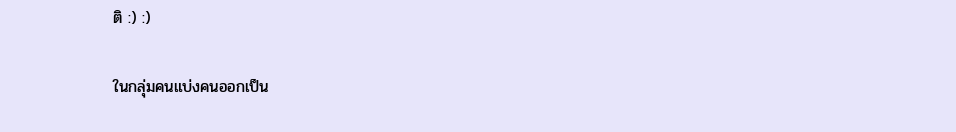ติ :) :)

ในกลุ่มคนแบ่งคนออกเป็น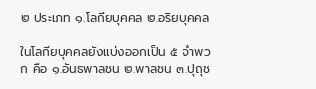๒ ประเภท ๑.โลกียบุคคล ๒.อริยบุคคล

ในโลกียบุคคลยังแบ่งออกเป็น ๕ จำพวก คือ ๑.อันธพาลชน ๒.พาลชน ๓.ปุถุช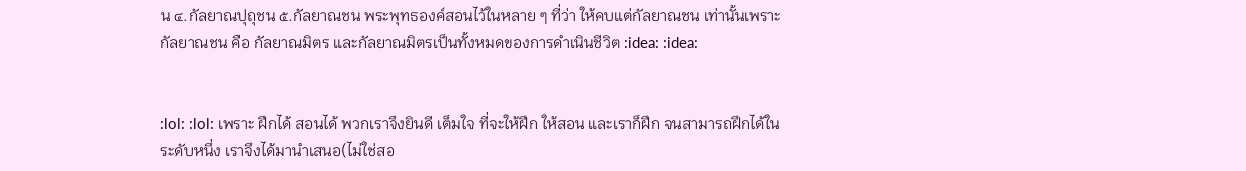น ๔.กัลยาณปุถุชน ๕.กัลยาณชน พระพุทธองค์สอนไว้ในหลาย ๆ ที่ว่า ให้คบแต่กัลยาณชน เท่านั้นเพราะ กัลยาณชน คือ กัลยาณมิตร และกัลยาณมิตรเป็นทั้งหมดของการดำเนินชีวิต :idea: :idea:


:lol: :lol: เพราะ ฝึกได้ สอนได้ พวกเราจึงยินดี เต็มใจ ที่จะให้ฝึก ให้สอน และเราก็ฝึก จนสามารถฝึกได้ในระดับหนึ่ง เราจึงได้มานำเสนอ(ไม่ใช่สอ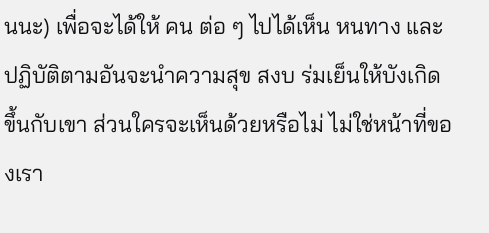นนะ) เพื่อจะได้ให้ คน ต่อ ๆ ไปได้เห็น หนทาง และปฏิบัติตามอันจะนำความสุข สงบ ร่มเย็นให้บังเกิด ขึ้นกับเขา ส่วนใครจะเห็นด้วยหรือไม่ ไม่ใช่หน้าที่ของเรา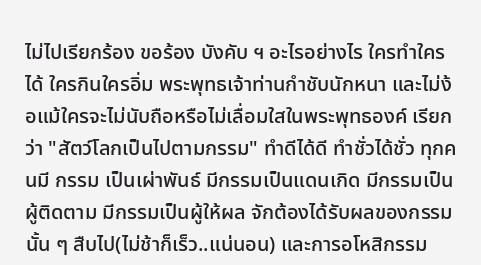ไม่ไปเรียกร้อง ขอร้อง บังคับ ฯ อะไรอย่างไร ใครทำใครได้ ใครกินใครอิ่ม พระพุทธเจ้าท่านกำชับนักหนา และไม่ง้อแม้ใครจะไม่นับถือหรือไม่เลื่อมใสในพระพุทธองค์ เรียกว่า "สัตว์โลกเป็นไปตามกรรม" ทำดีได้ดี ทำชั่วได้ชั่ว ทุกคนมี กรรม เป็นเผ่าพันธ์ มีกรรมเป็นแดนเกิด มีกรรมเป็นผู้ติดตาม มีกรรมเป็นผู้ให้ผล จักต้องได้รับผลของกรรมนั้น ๆ สืบไป(ไม่ช้าก็เร็ว..แน่นอน) และการอโหสิกรรม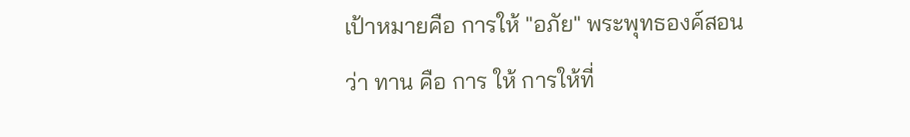เป้าหมายคือ การให้ "อภัย" พระพุทธองค์สอนว่า ทาน คือ การ ให้ การให้ที่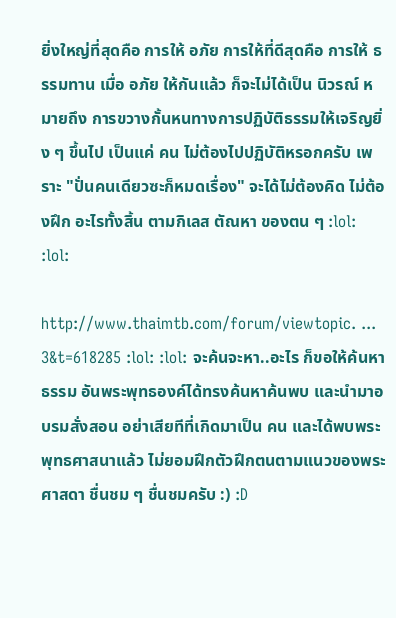ยิ่งใหญ่ที่สุดคือ การให้ อภัย การให้ที่ดีสุดคือ การให้ ธรรมทาน เมื่อ อภัย ให้กันแล้ว ก็จะไม่ได้เป็น นิวรณ์ หมายถึง การขวางกั้นหนทางการปฏิบัติธรรมให้เจริญยิ่ง ๆ ขึ้นไป เป็นแค่ คน ไม่ต้องไปปฏิบัติหรอกครับ เพราะ "ปั่นคนเดียวซะก็หมดเรื่อง" จะได้ไม่ต้องคิด ไม่ต้องฝึก อะไรทั้งสิ้น ตามกิเลส ตัณหา ของตน ๆ :lol: :lol:

http://www.thaimtb.com/forum/viewtopic. ... 3&t=618285 :lol: :lol: จะค้นจะหา..อะไร ก็ขอให้ค้นหา ธรรม อันพระพุทธองค์ได้ทรงค้นหาค้นพบ และนำมาอบรมสั่งสอน อย่าเสียทีที่เกิดมาเป็น คน และได้พบพระพุทธศาสนาแล้ว ไม่ยอมฝึกตัวฝึกตนตามแนวของพระศาสดา ชื่นชม ๆ ชื่นชมครับ :) :D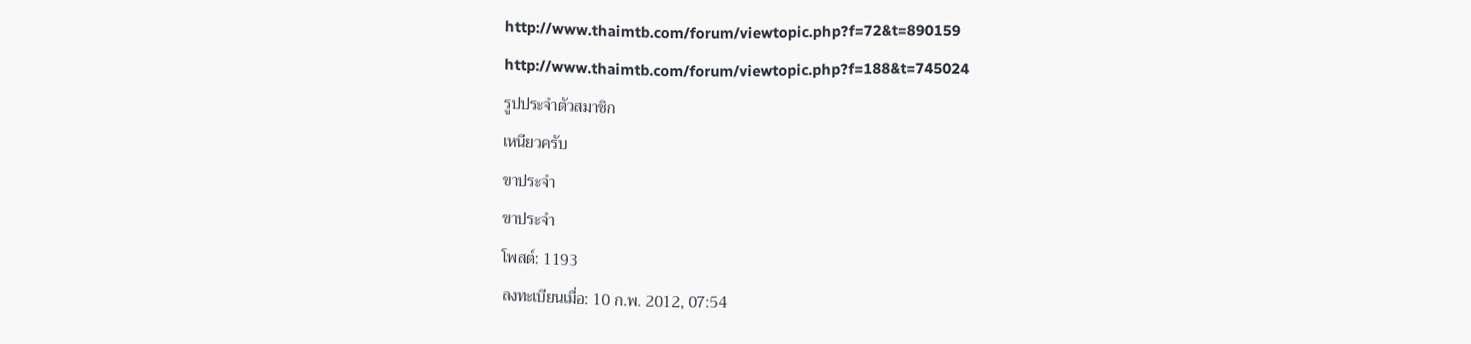http://www.thaimtb.com/forum/viewtopic.php?f=72&t=890159
http://www.thaimtb.com/forum/viewtopic.php?f=188&t=745024
รูปประจำตัวสมาชิก
เหนียวครับ
ขาประจำ
ขาประจำ
โพสต์: 1193
ลงทะเบียนเมื่อ: 10 ก.พ. 2012, 07:54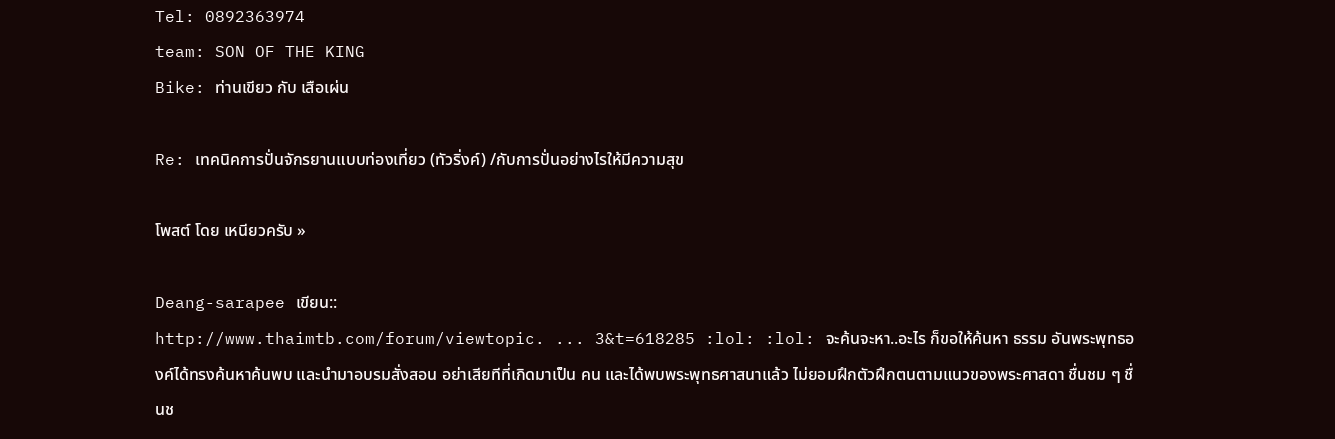Tel: 0892363974
team: SON OF THE KING
Bike: ท่านเขียว กับ เสือเผ่น

Re: เทคนิคการปั่นจักรยานแบบท่องเที่ยว (ทัวริ่งค์) /กับการปั่นอย่างไรให้มีความสุข

โพสต์ โดย เหนียวครับ »

Deang-sarapee เขียน::
http://www.thaimtb.com/forum/viewtopic. ... 3&t=618285 :lol: :lol: จะค้นจะหา..อะไร ก็ขอให้ค้นหา ธรรม อันพระพุทธองค์ได้ทรงค้นหาค้นพบ และนำมาอบรมสั่งสอน อย่าเสียทีที่เกิดมาเป็น คน และได้พบพระพุทธศาสนาแล้ว ไม่ยอมฝึกตัวฝึกตนตามแนวของพระศาสดา ชื่นชม ๆ ชื่นช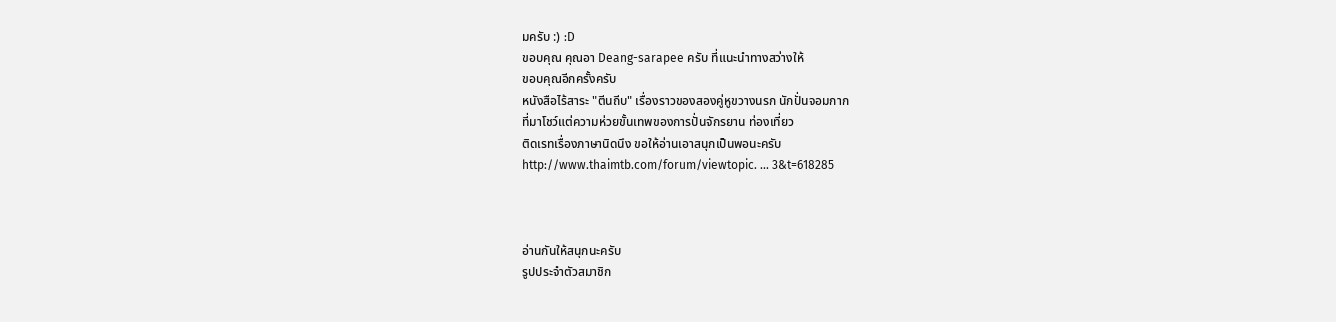มครับ :) :D
ขอบคุณ คุณอา Deang-sarapee ครับ ที่แนะนำทางสว่างให้
ขอบคุณอีกครั้งครับ
หนังสือไร้สาระ "ตีนถีบ" เรื่องราวของสองคู่หูขวางนรก นักปั่นจอมกาก
ที่มาโชว์แต่ความห่วยขั้นเทพของการปั่นจักรยาน ท่องเที่ยว
ติดเรทเรื่องภาษานิดนึง ขอให้อ่านเอาสนุกเป็นพอนะครับ
http://www.thaimtb.com/forum/viewtopic. ... 3&t=618285



อ่านกันให้สนุกนะครับ
รูปประจำตัวสมาชิก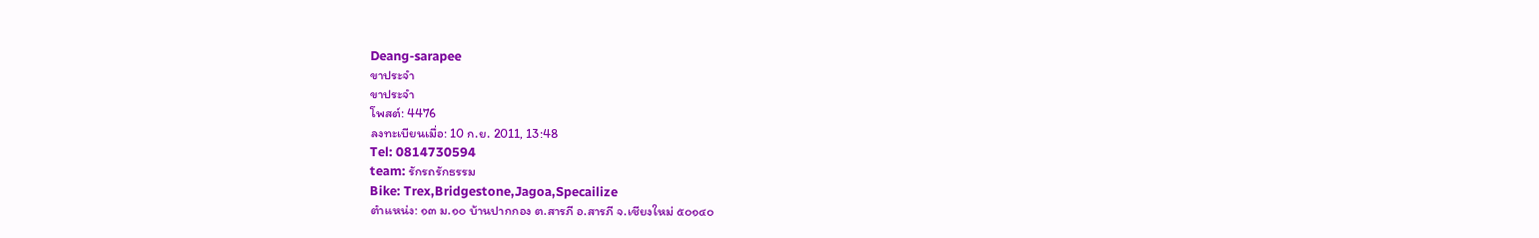Deang-sarapee
ขาประจำ
ขาประจำ
โพสต์: 4476
ลงทะเบียนเมื่อ: 10 ก.ย. 2011, 13:48
Tel: 0814730594
team: รักรถรักธรรม
Bike: Trex,Bridgestone,Jagoa,Specailize
ตำแหน่ง: ๑๓ ม.๑๐ บ้านปากกอง ต.สารภี อ.สารภี จ.เชียงใหม่ ๕๐๑๔๐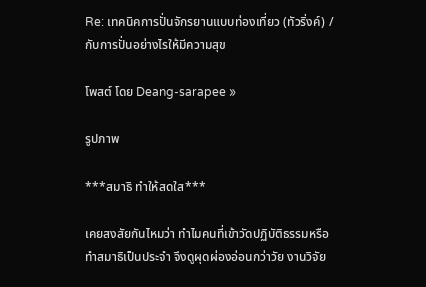Re: เทคนิคการปั่นจักรยานแบบท่องเที่ยว (ทัวริ่งค์) /กับการปั่นอย่างไรให้มีความสุข

โพสต์ โดย Deang-sarapee »

รูปภาพ

***สมาธิ ทำให้สดใส***

เคยสงสัยกันไหมว่า ทำไมคนที่เข้าวัดปฏิบัติธรรมหรือทำสมาธิเป็นประจำ จึงดูผุดผ่องอ่อนกว่าวัย งานวิจัย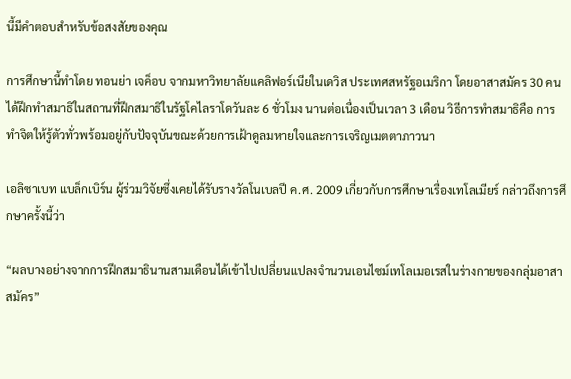นี้มีคำตอบสำหรับข้อสงสัยของคุณ

การศึกษานี้ทำโดย ทอนย่า เจค็อบ จากมหาวิทยาลัยแคลิฟอร์เนียในเดวิส ประเทศสหรัฐอเมริกา โดยอาสาสมัคร 30 คน ได้ฝึกทำสมาธิในสถานที่ฝึกสมาธิในรัฐโคไลราโดวันละ 6 ชั่วโมง นานต่อเนื่องเป็นเวลา 3 เดือน วิธีการทำสมาธิคือ การทำจิตให้รู้ตัวทั่วพร้อมอยู่กับปัจจุบันขณะด้วยการเฝ้าดูลมหายใจและการเจริญเมตตาภาวนา

เอลิซาเบท แบล็กเบิร์น ผู้ร่วมวิจัยซึ่งเคยได้รับรางวัลโนเบลปี ค.ศ. 2009 เกี่ยวกับการศึกษาเรื่องเทโลเมียร์ กล่าวถึงการศึกษาครั้งนี้ว่า

“ผลบางอย่างจากการฝึกสมาธินานสามเดือนได้เข้าไปเปลี่ยนแปลงจำนวนเอนไซม์เทโลเมอเรสในร่างกายของกลุ่มอาสาสมัคร”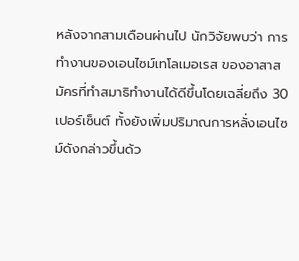หลังจากสามเดือนผ่านไป นักวิจัยพบว่า การทำงานของเอนไซม์เทโลเมอเรส ของอาสาสมัครที่ทำสมาธิทำงานได้ดีขึ้นโดยเฉลี่ยถึง 30 เปอร์เซ็นต์ ทั้งยังเพิ่มปริมาณการหลั่งเอนไซม์ดังกล่าวขึ้นด้ว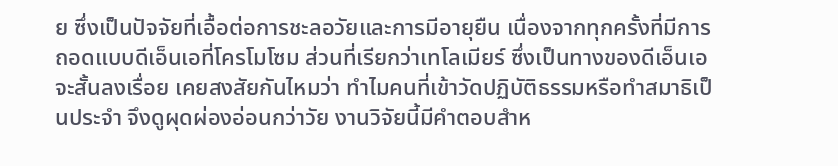ย ซึ่งเป็นปัจจัยที่เอื้อต่อการชะลอวัยและการมีอายุยืน เนื่องจากทุกครั้งที่มีการถอดแบบดีเอ็นเอที่โครโมโซม ส่วนที่เรียกว่าเทโลเมียร์ ซึ่งเป็นทางของดีเอ็นเอจะสั้นลงเรื่อย เคยสงสัยกันไหมว่า ทำไมคนที่เข้าวัดปฏิบัติธรรมหรือทำสมาธิเป็นประจำ จึงดูผุดผ่องอ่อนกว่าวัย งานวิจัยนี้มีคำตอบสำห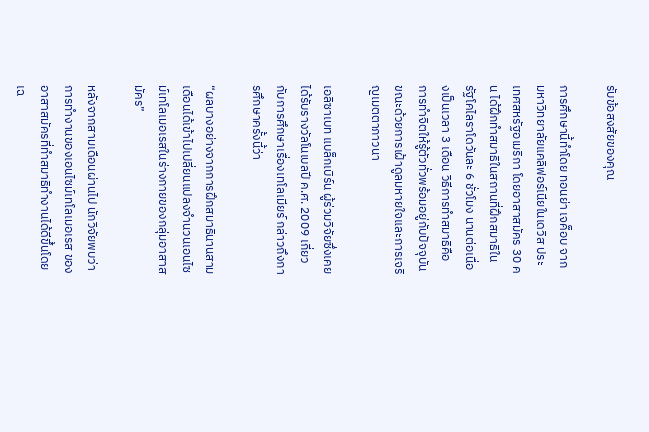รับข้อสงสัยของคุณ

การศึกษานี้ทำโดย ทอนย่า เจค็อบ จากมหาวิทยาลัยแคลิฟอร์เนียในเดวิส ประเทศสหรัฐอเมริกา โดยอาสาสมัคร 30 คน ได้ฝึกทำสมาธิในสถานที่ฝึกสมาธิในรัฐโคไลราโดวันละ 6 ชั่วโมง นานต่อเนื่องเป็นเวลา 3 เดือน วิธีการทำสมาธิคือ การทำจิตให้รู้ตัวทั่วพร้อมอยู่กับปัจจุบันขณะด้วยการเฝ้าดูลมหายใจและการเจริญเมตตาภาวนา

เอลิซาเบท แบล็กเบิร์น ผู้ร่วมวิจัยซึ่งเคยได้รับรางวัลโนเบลปี ค.ศ. 2009 เกี่ยวกับการศึกษาเรื่องเทโลเมียร์ กล่าวถึงการศึกษาครั้งนี้ว่า

“ผลบางอย่างจากการฝึกสมาธินานสามเดือนได้เข้าไปเปลี่ยนแปลงจำนวนเอนไซม์เทโลเมอเรสในร่างกายของกลุ่มอาสาสมัคร”

หลังจากสามเดือนผ่านไป นักวิจัยพบว่า การทำงานของเอนไซม์เทโลเมอเรส ของอาสาสมัครที่ทำสมาธิทำงานได้ดีขึ้นโดยเฉ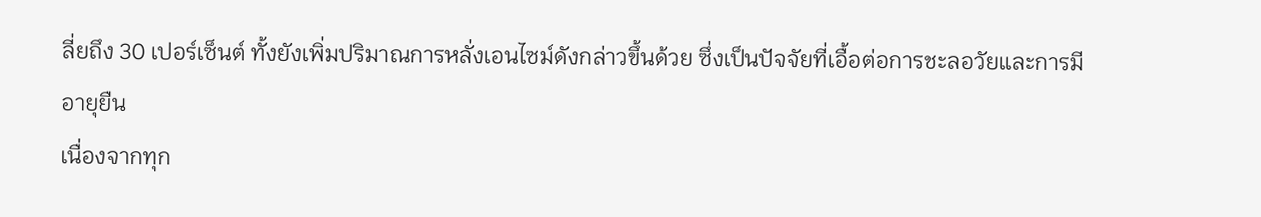ลี่ยถึง 30 เปอร์เซ็นต์ ทั้งยังเพิ่มปริมาณการหลั่งเอนไซม์ดังกล่าวขึ้นด้วย ซึ่งเป็นปัจจัยที่เอื้อต่อการชะลอวัยและการมีอายุยืน
เนื่องจากทุก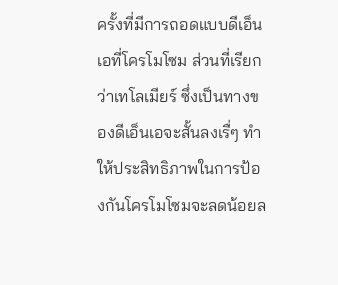ครั้งที่มีการถอดแบบดีเอ็นเอที่โครโมโซม ส่วนที่เรียกว่าเทโลเมียร์ ซึ่งเป็นทางของดีเอ็นเอจะสั้นลงเรื่ๆ ทำให้ประสิทธิภาพในการป้องกันโครโมโซมจะลดน้อยล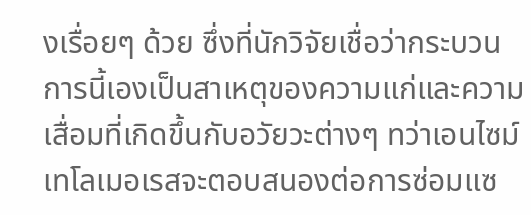งเรื่อยๆ ด้วย ซึ่งที่นักวิจัยเชื่อว่ากระบวนการนี้เองเป็นสาเหตุของความแก่และความเสื่อมที่เกิดขึ้นกับอวัยวะต่างๆ ทว่าเอนไซม์เทโลเมอเรสจะตอบสนองต่อการซ่อมแซ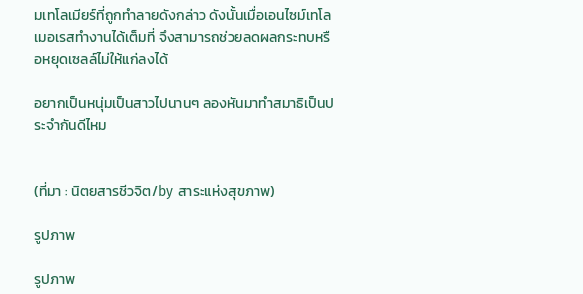มเทโลเมียร์ที่ถูกทำลายดังกล่าว ดังนั้นเมื่อเอนไซม์เทโลเมอเรสทำงานได้เต็มที่ จึงสามารถช่วยลดผลกระทบหรือหยุดเซลล์ไม่ให้แก่ลงได้

อยากเป็นหนุ่มเป็นสาวไปนานๆ ลองหันมาทำสมาธิเป็นประจำกันดีไหม


(ที่มา : นิตยสารชีวจิต/by สาระแห่งสุขภาพ)

รูปภาพ

รูปภาพ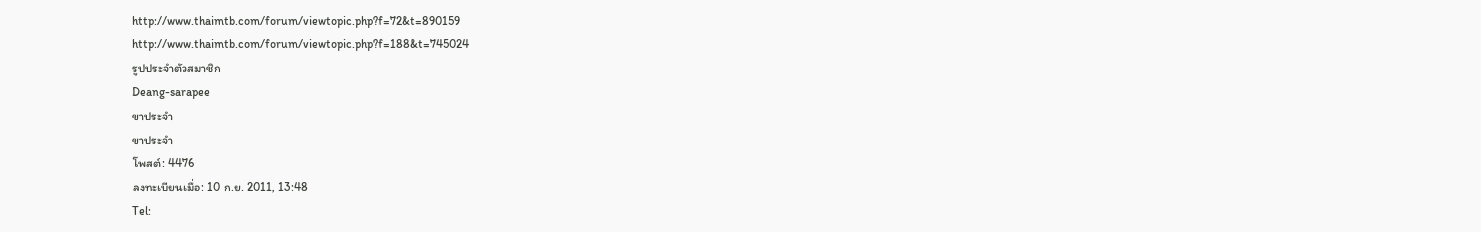http://www.thaimtb.com/forum/viewtopic.php?f=72&t=890159
http://www.thaimtb.com/forum/viewtopic.php?f=188&t=745024
รูปประจำตัวสมาชิก
Deang-sarapee
ขาประจำ
ขาประจำ
โพสต์: 4476
ลงทะเบียนเมื่อ: 10 ก.ย. 2011, 13:48
Tel: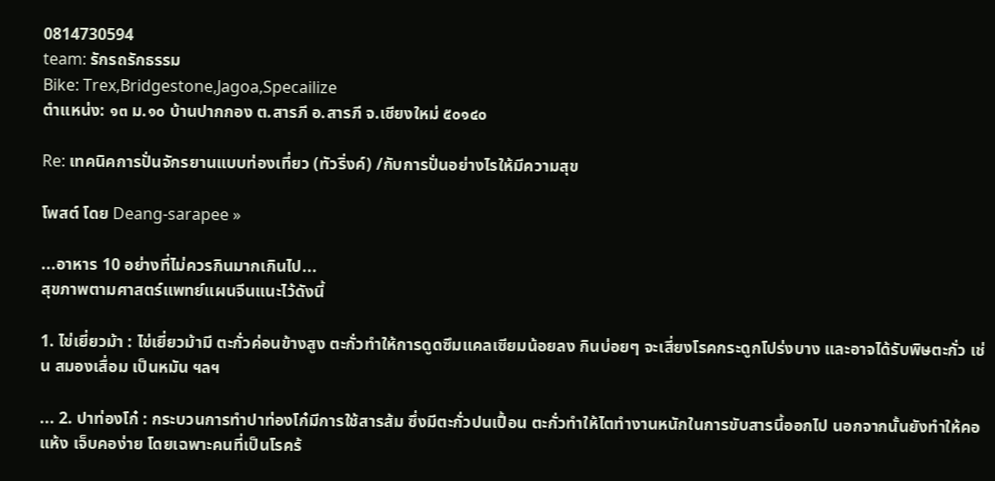0814730594
team: รักรถรักธรรม
Bike: Trex,Bridgestone,Jagoa,Specailize
ตำแหน่ง: ๑๓ ม.๑๐ บ้านปากกอง ต.สารภี อ.สารภี จ.เชียงใหม่ ๕๐๑๔๐

Re: เทคนิคการปั่นจักรยานแบบท่องเที่ยว (ทัวริ่งค์) /กับการปั่นอย่างไรให้มีความสุข

โพสต์ โดย Deang-sarapee »

...อาหาร 10 อย่างที่ไม่ควรกินมากเกินไป...
สุขภาพตามศาสตร์แพทย์แผนจีนแนะไว้ดังนี้

1. ไข่เยี่ยวม้า : ไข่เยี่ยวม้ามี ตะกั่วค่อนข้างสูง ตะกั่วทำให้การดูดซึมแคลเซียมน้อยลง กินบ่อยๆ จะเสี่ยงโรคกระดูกโปร่งบาง และอาจได้รับพิษตะกั่ว เช่น สมองเสื่อม เป็นหมัน ฯลฯ

... 2. ปาท่องโก๋ : กระบวนการทำปาท่องโก๋มีการใช้สารส้ม ซึ่งมีตะกั่วปนเปื้อน ตะกั่วทำให้ไตทำงานหนักในการขับสารนี้ออกไป นอกจากนั้นยังทำให้คอแห้ง เจ็บคอง่าย โดยเฉพาะคนที่เป็นโรคร้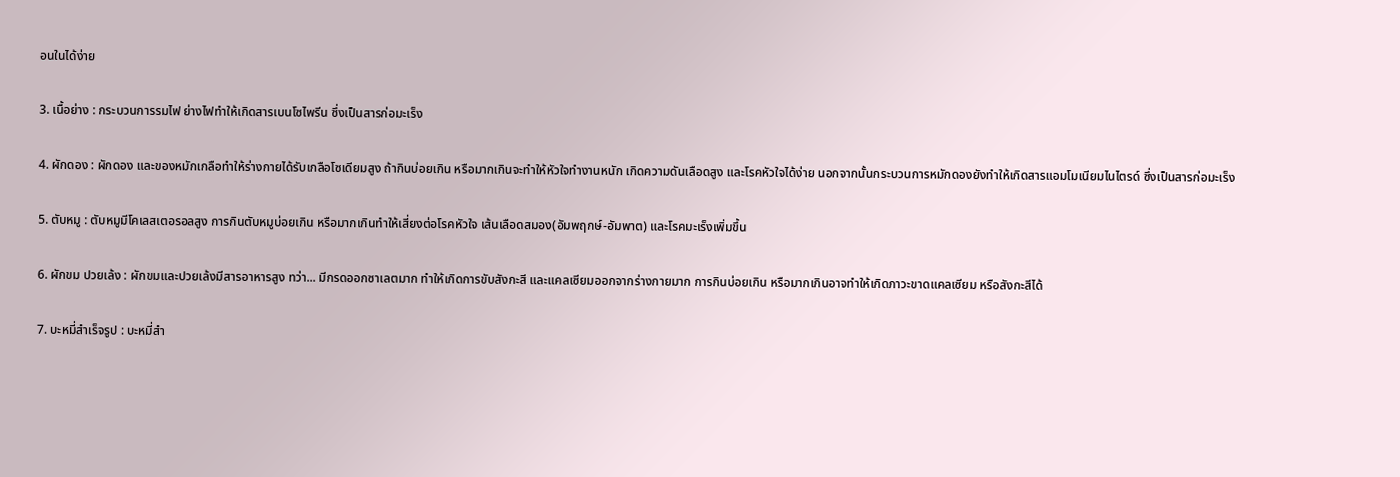อนในได้ง่าย

3. เนื้อย่าง : กระบวนการรมไฟ ย่างไฟทำให้เกิดสารเบนโซไพรีน ซึ่งเป็นสารก่อมะเร็ง

4. ผักดอง : ผักดอง และของหมักเกลือทำให้ร่างกายได้รับเกลือโซเดียมสูง ถ้ากินบ่อยเกิน หรือมากเกินจะทำให้หัวใจทำงานหนัก เกิดความดันเลือดสูง และโรคหัวใจได้ง่าย นอกจากนั้นกระบวนการหมักดองยังทำให้เกิดสารแอมโมเนียมไนไตรด์ ซึ่งเป็นสารก่อมะเร็ง

5. ตับหมู : ตับหมูมีโคเลสเตอรอลสูง การกินตับหมูบ่อยเกิน หรือมากเกินทำให้เสี่ยงต่อโรคหัวใจ เส้นเลือดสมอง(อัมพฤกษ์-อัมพาต) และโรคมะเร็งเพิ่มขึ้น

6. ผักขม ปวยเล้ง : ผักขมและปวยเล้งมีสารอาหารสูง ทว่า... มีกรดออกซาเลตมาก ทำให้เกิดการขับสังกะสี และแคลเซียมออกจากร่างกายมาก การกินบ่อยเกิน หรือมากเกินอาจทำให้เกิดภาวะขาดแคลเซียม หรือสังกะสีได้

7. บะหมี่สำเร็จรูป : บะหมี่สำ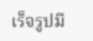เร็จรูปมี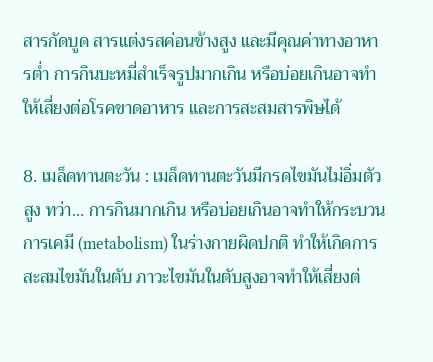สารกัดบูด สารแต่งรสค่อนข้างสูง และมีคุณค่าทางอาหารต่ำ การกินบะหมี่สำเร็จรูปมากเกิน หรือบ่อยเกินอาจทำให้เสี่ยงต่อโรคขาดอาหาร และการสะสมสารพิษได้

8. เมล็ดทานตะวัน : เมล็ดทานตะวันมีกรดไขมันไม่อิ่มตัวสูง ทว่า... การกินมากเกิน หรือบ่อยเกินอาจทำให้กระบวนการเคมี (metabolism) ในร่างกายผิดปกติ ทำให้เกิดการสะสมไขมันในตับ ภาวะไขมันในตับสูงอาจทำให้เสี่ยงต่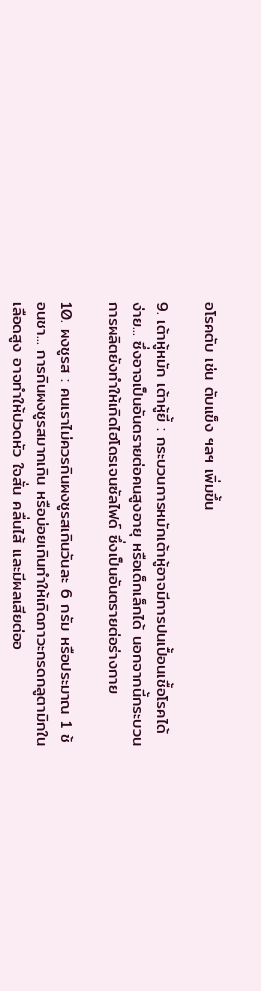อโรคตับ เช่น ตับแข็ง ฯลฯ เพิ่มขึ้น

9. เต้าหู้หมัก เต้าหู้ยี้ : กระบวนการหมักเต้าหู้อาจมีการปนเปื้อนเชื้อโรคได้ง่าย... ซึ่งอาจเป็นอันตรายต่อคนสูงอายุ หรือเด็กเล็กได้ นอกจากนี้กระบวนการผลิตยังทำให้เกิดไฮโดรเจนซัลไฟด์ ซึ่งเป็นอันตรายต่อร่างกาย

10. ผงชูรส : คนเราไม่ควรกินผงชูรสเกินวันละ 6 กรัม หรือประมาณ 1 ช้อนชา... การกินผงชูรสมากเกิน หรือบ่อยเกินทำให้เกิดภาวะกรดกลูตามิกในเลือดสูง อาจทำให้ปวดหัว ใจสั่น คลื่นไส้ และมีผลเสียต่ออ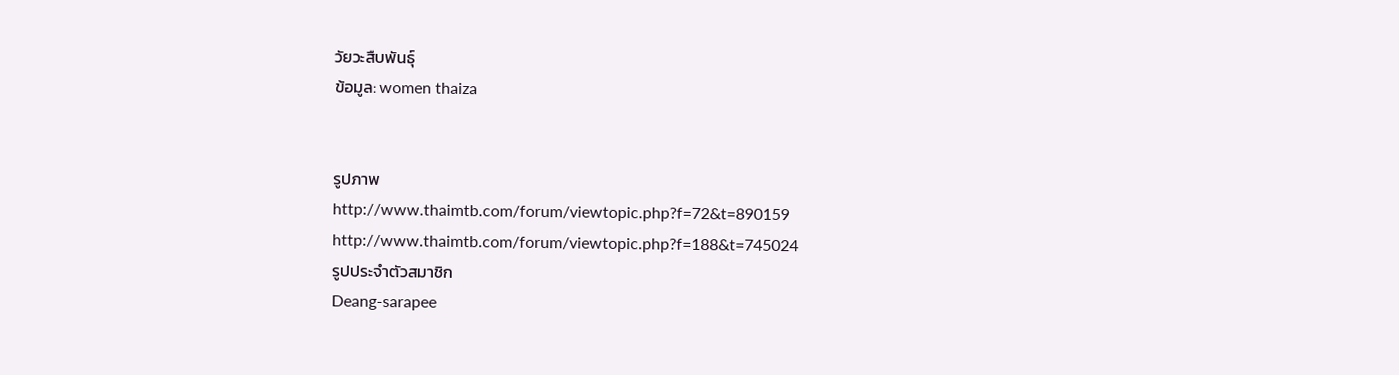วัยวะสืบพันธุ์
ข้อมูล: women thaiza


รูปภาพ
http://www.thaimtb.com/forum/viewtopic.php?f=72&t=890159
http://www.thaimtb.com/forum/viewtopic.php?f=188&t=745024
รูปประจำตัวสมาชิก
Deang-sarapee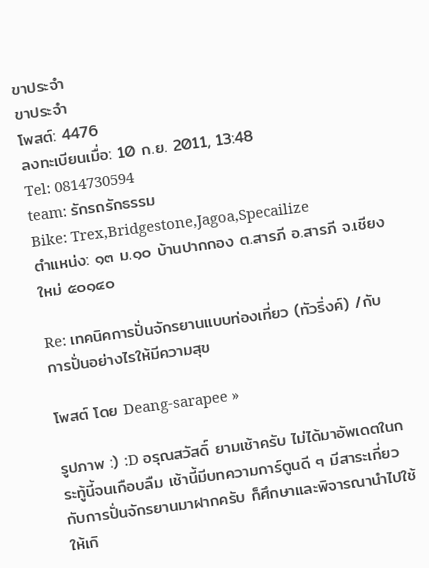ขาประจำ
ขาประจำ
โพสต์: 4476
ลงทะเบียนเมื่อ: 10 ก.ย. 2011, 13:48
Tel: 0814730594
team: รักรถรักธรรม
Bike: Trex,Bridgestone,Jagoa,Specailize
ตำแหน่ง: ๑๓ ม.๑๐ บ้านปากกอง ต.สารภี อ.สารภี จ.เชียงใหม่ ๕๐๑๔๐

Re: เทคนิคการปั่นจักรยานแบบท่องเที่ยว (ทัวริ่งค์) /กับการปั่นอย่างไรให้มีความสุข

โพสต์ โดย Deang-sarapee »

รูปภาพ :) :D อรุณสวัสดิ์ ยามเช้าครับ ไม่ได้มาอัพเดตในกระทู้นี้จนเกือบลืม เช้านี้มีบทความการ์ตูนดี ๆ มีสาระเกี่ยวกับการปั่นจักรยานมาฝากครับ ก็ศึกษาและพิจารณานำไปใช้ให้เกิ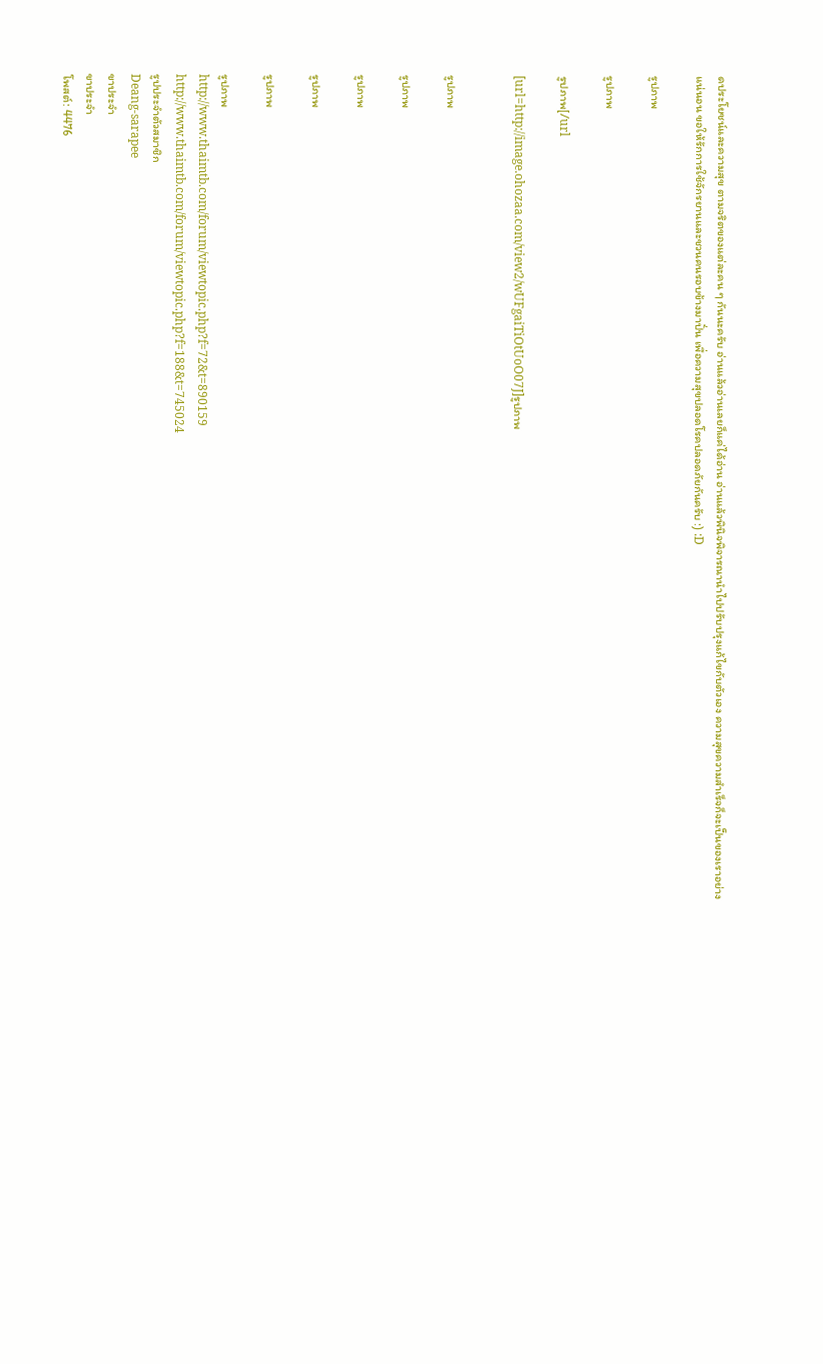ดประโยชน์และความสุข ตามจริตของแต่ละคน ๆ กันนะครับ อ่านแล้วอ่านเลยก็แค่ได้อ่าน อ่านแล้วพินิจพิจารณานำไปปรับปรุงแก้ไขกับตัวเอง ความสุขความสำเร็จก็จะเป็นของเราอย่างแน่นอน ขอให้รักการใช้จักรยานและชวนคนรอบข้างมาปั่น เพื่อความสุขปลอดโรคปลอดภัยกันครับ :) :D

รูปภาพ

รูปภาพ

รูปภาพ[/url

[url=http://image.ohozaa.com/view2/wUFgaiTiOtUoO07J]รูปภาพ


รูปภาพ

รูปภาพ

รูปภาพ

รูปภาพ

รูปภาพ

รูปภาพ
http://www.thaimtb.com/forum/viewtopic.php?f=72&t=890159
http://www.thaimtb.com/forum/viewtopic.php?f=188&t=745024
รูปประจำตัวสมาชิก
Deang-sarapee
ขาประจำ
ขาประจำ
โพสต์: 4476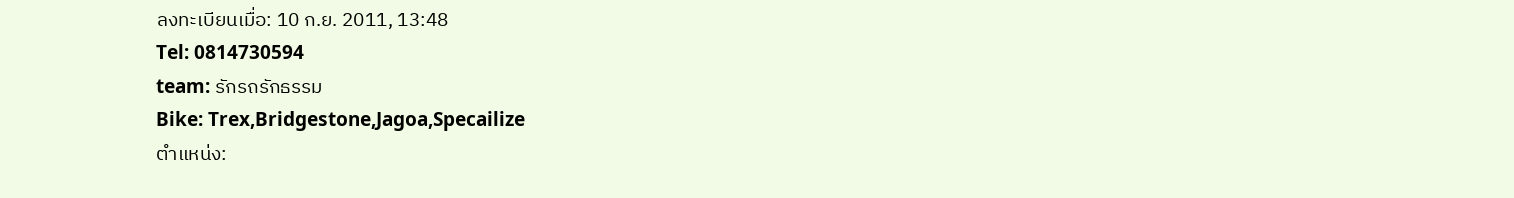ลงทะเบียนเมื่อ: 10 ก.ย. 2011, 13:48
Tel: 0814730594
team: รักรถรักธรรม
Bike: Trex,Bridgestone,Jagoa,Specailize
ตำแหน่ง: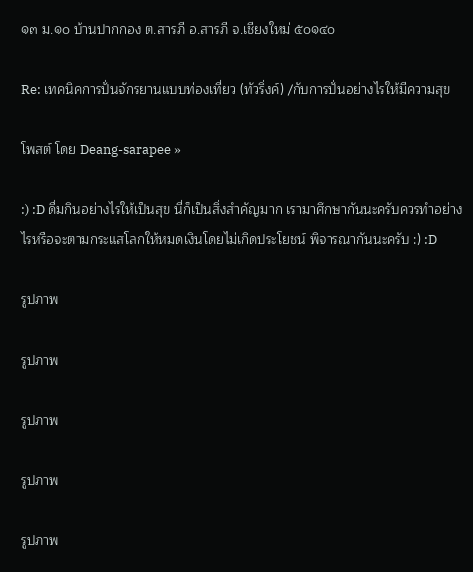๑๓ ม.๑๐ บ้านปากกอง ต.สารภี อ.สารภี จ.เชียงใหม่ ๕๐๑๔๐

Re: เทคนิคการปั่นจักรยานแบบท่องเที่ยว (ทัวริ่งค์) /กับการปั่นอย่างไรให้มีความสุข

โพสต์ โดย Deang-sarapee »

:) :D ดื่มกินอย่างไรให้เป็นสุข นี่ก็เป็นสิ่งสำคัญมาก เรามาศึกษากันนะครับควรทำอย่างไรหรือจะตามกระแสโลกให้หมดเงินโดยไม่เกิดประโยชน์ พิจารณากันนะครับ :) :D

รูปภาพ

รูปภาพ

รูปภาพ

รูปภาพ

รูปภาพ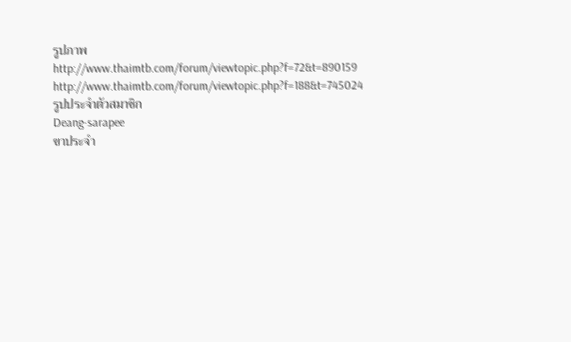รูปภาพ
http://www.thaimtb.com/forum/viewtopic.php?f=72&t=890159
http://www.thaimtb.com/forum/viewtopic.php?f=188&t=745024
รูปประจำตัวสมาชิก
Deang-sarapee
ขาประจำ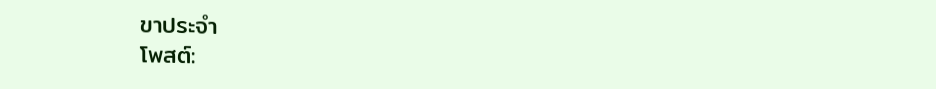ขาประจำ
โพสต์: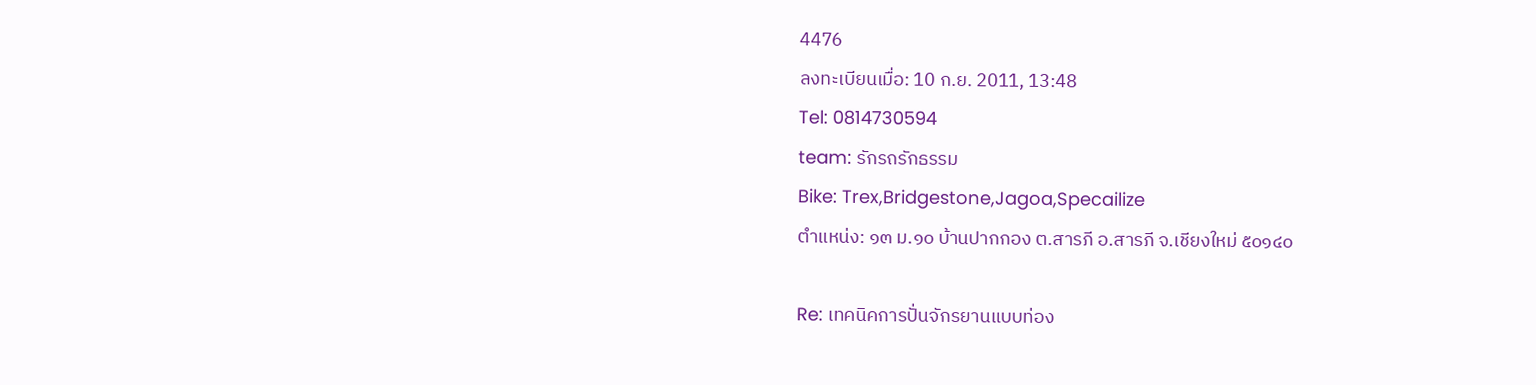4476
ลงทะเบียนเมื่อ: 10 ก.ย. 2011, 13:48
Tel: 0814730594
team: รักรถรักธรรม
Bike: Trex,Bridgestone,Jagoa,Specailize
ตำแหน่ง: ๑๓ ม.๑๐ บ้านปากกอง ต.สารภี อ.สารภี จ.เชียงใหม่ ๕๐๑๔๐

Re: เทคนิคการปั่นจักรยานแบบท่อง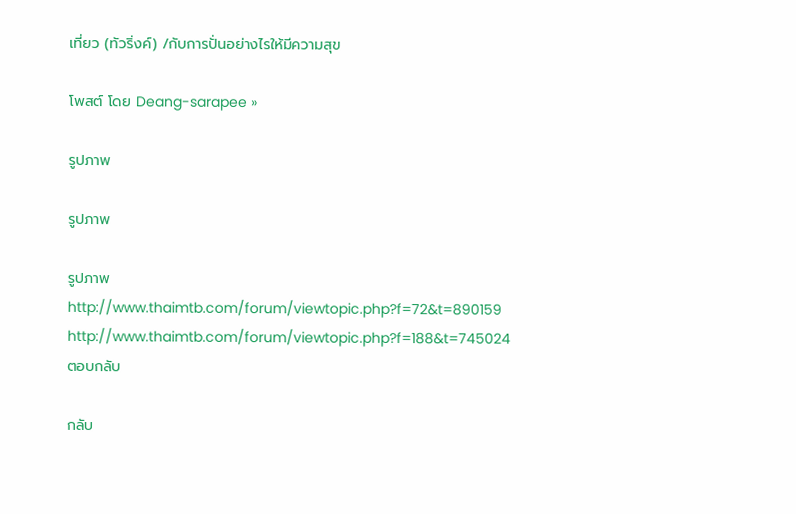เที่ยว (ทัวริ่งค์) /กับการปั่นอย่างไรให้มีความสุข

โพสต์ โดย Deang-sarapee »

รูปภาพ

รูปภาพ

รูปภาพ
http://www.thaimtb.com/forum/viewtopic.php?f=72&t=890159
http://www.thaimtb.com/forum/viewtopic.php?f=188&t=745024
ตอบกลับ

กลับ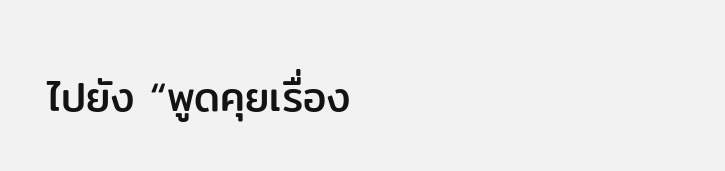ไปยัง “พูดคุยเรื่อง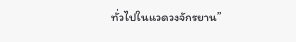ทั่วไปในแวดวงจักรยาน”